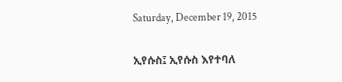Saturday, December 19, 2015

ኢየሱስ፤ ኢየሱስ እየተባለ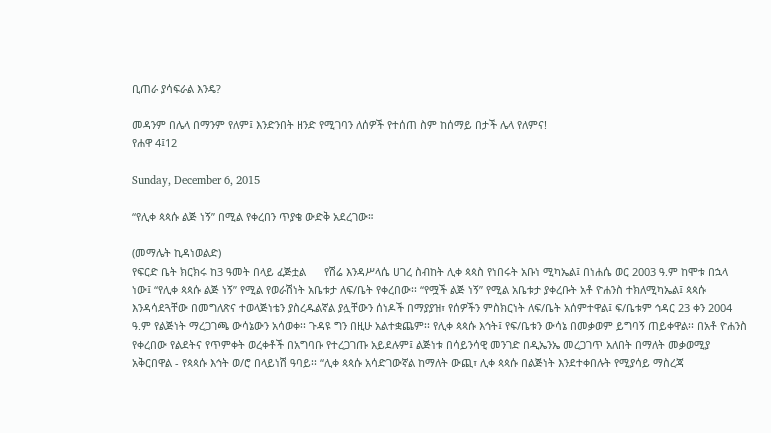ቢጠራ ያሳፍራል እንዴ?

መዳንም በሌላ በማንም የለም፤ እንድንበት ዘንድ የሚገባን ለሰዎች የተሰጠ ስም ከሰማይ በታች ሌላ የለምና!
የሐዋ 4፤12

Sunday, December 6, 2015

“የሊቀ ጳጳሱ ልጅ ነኝ” በሚል የቀረበን ጥያቄ ውድቅ አደረገው።

(መማሌት ኪዳነወልድ)
የፍርድ ቤት ክርክሩ ከ3 ዓመት በላይ ፈጅቷል      የሽሬ እንዳሥላሴ ሀገረ ስብከት ሊቀ ጳጳስ የነበሩት አቡነ ሚካኤል፤ በነሐሴ ወር 2003 ዓ.ም ከሞቱ በኋላ ነው፤ “የሊቀ ጳጳሱ ልጅ ነኝ” የሚል የወራሽነት አቤቱታ ለፍ/ቤት የቀረበው፡፡ “የሟች ልጅ ነኝ” የሚል አቤቱታ ያቀረቡት አቶ ዮሐንስ ተክለሚካኤል፤ ጳጳሱ እንዳሳደጓቸው በመግለጽና ተወላጅነቴን ያስረዱልኛል ያሏቸውን ሰነዶች በማያያዝ፣ የሰዎችን ምስክርነት ለፍ/ቤት አሰምተዋል፤ ፍ/ቤቱም ኅዳር 23 ቀን 2004 ዓ.ም የልጅነት ማረጋገጫ ውሳኔውን አሳወቀ፡፡ ጉዳዩ ግን በዚሁ አልተቋጨም፡፡ የሊቀ ጳጳሱ እኅት፤ የፍ/ቤቱን ውሳኔ በመቃወም ይግባኝ ጠይቀዋል፡፡ በአቶ ዮሐንስ የቀረበው የልደትና የጥምቀት ወረቀቶች በአግባቡ የተረጋገጡ አይደሉም፤ ልጅነቱ በሳይንሳዊ መንገድ በዲኤንኤ መረጋገጥ አለበት በማለት መቃወሚያ አቅርበዋል - የጳጳሱ እኅት ወ/ሮ በላይነሽ ዓባይ፡፡ “ሊቀ ጳጳሱ አሳድገውኛል ከማለት ውጪ፣ ሊቀ ጳጳሱ በልጅነት እንደተቀበሉት የሚያሳይ ማስረጃ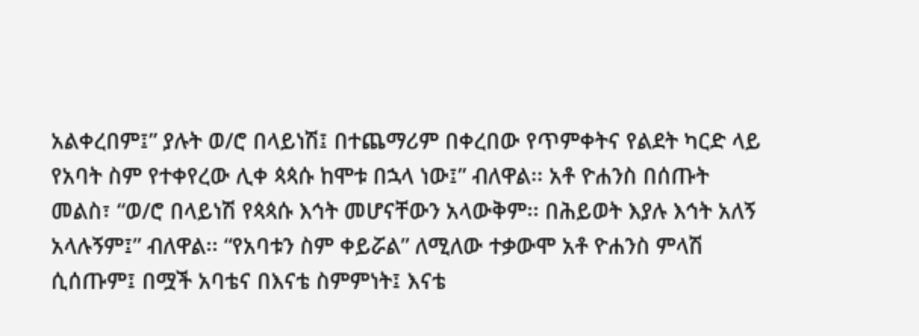አልቀረበም፤” ያሉት ወ/ሮ በላይነሽ፤ በተጨማሪም በቀረበው የጥምቀትና የልደት ካርድ ላይ የአባት ስም የተቀየረው ሊቀ ጳጳሱ ከሞቱ በኋላ ነው፤” ብለዋል፡፡ አቶ ዮሐንስ በሰጡት መልስ፣ “ወ/ሮ በላይነሽ የጳጳሱ እኅት መሆናቸውን አላውቅም፡፡ በሕይወት እያሉ እኅት አለኝ አላሉኝም፤” ብለዋል፡፡ “የአባቱን ስም ቀይሯል” ለሚለው ተቃውሞ አቶ ዮሐንስ ምላሽ ሲሰጡም፤ በሟች አባቴና በእናቴ ስምምነት፤ እናቴ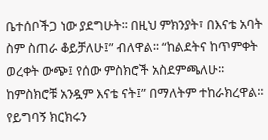ቤተሰቦችጋ ነው ያደግሁት፡፡ በዚህ ምክንያት፣ በእናቴ አባት ስም ስጠራ ቆይቻለሁ፤” ብለዋል፡፡ “ከልደትና ከጥምቀት ወረቀት ውጭ፤ የሰው ምስክሮች አስደምጫለሁ፡፡ ከምስክሮቹ አንዷም እናቴ ናት፤” በማለትም ተከራክረዋል፡፡ የይግባኝ ክርክሩን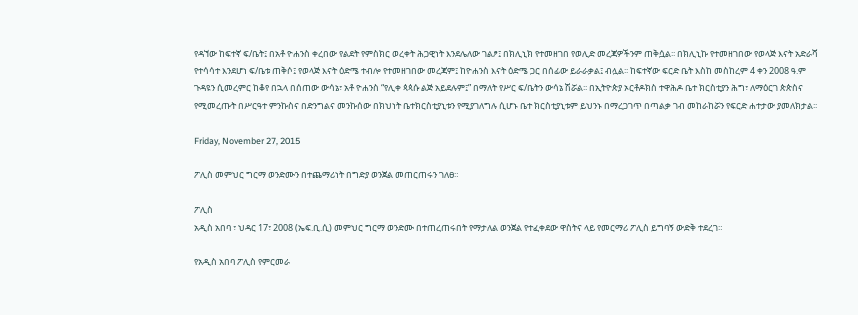የዳኘው ከፍተኛ ፍ/ቤት፤ በአቶ ዮሐንስ ቀረበው የልደት የምስክር ወረቀት ሕጋዊነት እንደሌለው ገልፆ፤ በክሊኒክ የተመዘገበ የወሊድ መረጃዎችንም ጠቅሷል፡፡ በክሊኒኩ የተመዘገበው የወላጅ እናት አድራሻ የተሳሳተ እንደሆነ ፍ/ቤቱ ጠቅሶ፤ የወላጅ እናት ዕድሜ ተብሎ የተመዘገበው መረጃም፤ ከዮሐንስ እናት ዕድሜ ጋር በሰፊው ይራራቃል፤ ብሏል፡፡ ከፍተኛው ፍርድ ቤት እስከ መስከረም 4 ቀን 2008 ዓ.ም ጉዳዩን ሲመረምር ከቆየ በኋላ በሰጠው ውሳኔ፣ አቶ ዮሐንስ “የሊቀ ጳጳሱ ልጅ አይደሉም፤” በማለት የሥር ፍ/ቤትን ውሳኔ ሽሯል፡፡ በኢትዮጵያ ኦርቶዶክስ ተዋሕዶ ቤተ ክርስቲያን ሕግ፣ ለማዕርገ ጵጵስና የሚመረጡት በሥርዓተ ምንኩስና በድንግልና መንኩሰው በክህነት ቤተክርስቲያኒቱን የሚያገለግሉ ሲሆኑ ቤተ ክርስቲያኒቱም ይህንኑ በማረጋገጥ በጣልቃ ገብ መከራከሯን የፍርድ ሐተታው ያመለክታል፡፡

Friday, November 27, 2015

ፖሊስ መምህር ግርማ ወንድሙን በተጨማሪነት በግድያ ወንጀል መጠርጠሩን ገለፀ።

ፖሊስ
አዲስ አበባ ፣ ህዳር 17፣ 2008 (ኤፍ.ቢ.ሲ) መምህር ግርማ ወንድሙ በተጠረጠሩበት የማታለል ወንጀል የተፈቀደው ዋስትና ላይ የመርማሪ ፖሊስ ይግባኝ ውድቅ ተደረገ።

የአዲስ አበባ ፖሊስ የምርመራ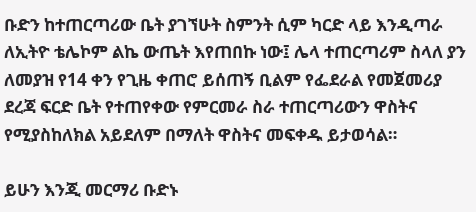ቡድን ከተጠርጣሪው ቤት ያገኘሁት ስምንት ሲም ካርድ ላይ እንዲጣራ ለኢትዮ ቴሌኮም ልኬ ውጤት እየጠበኩ ነው፤ ሌላ ተጠርጣሪም ስላለ ያን ለመያዝ የ14 ቀን የጊዜ ቀጠሮ ይሰጠኝ ቢልም የፌደራል የመጀመሪያ ደረጃ ፍርድ ቤት የተጠየቀው የምርመራ ስራ ተጠርጣሪውን ዋስትና የሚያስከለክል አይደለም በማለት ዋስትና መፍቀዱ ይታወሳል።

ይሁን እንጂ መርማሪ ቡድኑ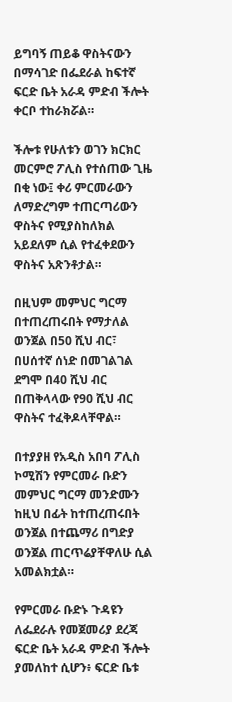ይግባኝ ጠይቆ ዋስትናውን በማሳገድ በፌደራል ከፍተኛ ፍርድ ቤት አራዳ ምድብ ችሎት ቀርቦ ተከራክሯል።

ችሎቱ የሁለቱን ወገን ክርክር መርምሮ ፖሊስ የተሰጠው ጊዜ በቂ ነው፤ ቀሪ ምርመራውን ለማድረግም ተጠርጣሪውን ዋስትና የሚያስከለክል አይደለም ሲል የተፈቀደውን ዋስትና አጽንቶታል።

በዚህም መምህር ግርማ በተጠረጠሩበት የማታለል ወንጀል በ50 ሺህ ብር፣ በሀሰተኛ ሰነድ በመገልገል ደግሞ በ40 ሺህ ብር በጠቅላላው የ90 ሺህ ብር ዋስትና ተፈቅዶላቸዋል።

በተያያዘ የአዲስ አበባ ፖሊስ ኮሚሽን የምርመራ ቡድን መምህር ግርማ መንድሙን ከዚህ በፊት ከተጠረጠሩበት ወንጀል በተጨማሪ በግድያ ወንጀል ጠርጥሬያቸዋለሁ ሲል አመልክቷል።

የምርመራ ቡድኑ ጉዳዩን ለፌደራሉ የመጀመሪያ ደረጃ ፍርድ ቤት አራዳ ምድብ ችሎት ያመለከተ ሲሆን፥ ፍርድ ቤቱ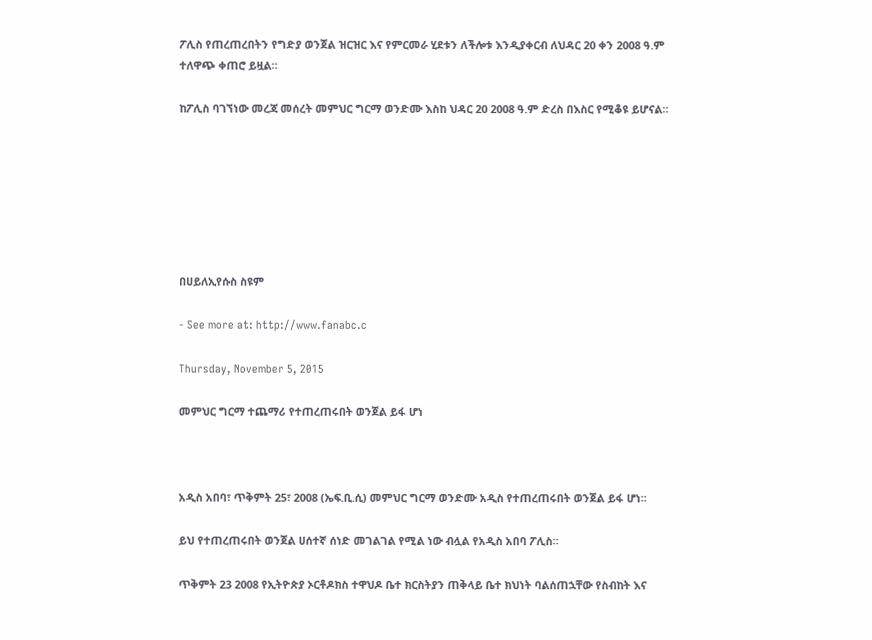ፖሊስ የጠረጠረበትን የግድያ ወንጀል ዝርዝር እና የምርመራ ሂደቱን ለችሎቱ እንዲያቀርብ ለህዳር 20 ቀን 2008 ዓ.ም ተለዋጭ ቀጠሮ ይዟል።

ከፖሊስ ባገኘነው መረጃ መሰረት መምህር ግርማ ወንድሙ እስከ ህዳር 20 2008 ዓ.ም ድረስ በእስር የሚቆዩ ይሆናል።







በሀይለኢየሱስ ስዩም

- See more at: http://www.fanabc.c

Thursday, November 5, 2015

መምህር ግርማ ተጨማሪ የተጠረጠሩበት ወንጀል ይፋ ሆነ



አዲስ አበባ፣ ጥቅምት 25፣ 2008 (ኤፍ.ቢ.ሲ) መምህር ግርማ ወንድሙ አዲስ የተጠረጠሩበት ወንጀል ይፋ ሆነ።

ይህ የተጠረጠሩበት ወንጀል ሀሰተኛ ሰነድ መገልገል የሚል ነው ብሏል የአዲስ አበባ ፖሊስ።

ጥቅምት 23 2008 የኢትዮጵያ ኦርቶዶክስ ተዋህዶ ቤተ ክርስትያን ጠቅላይ ቤተ ክህነት ባልሰጠኋቸው የስብከት እና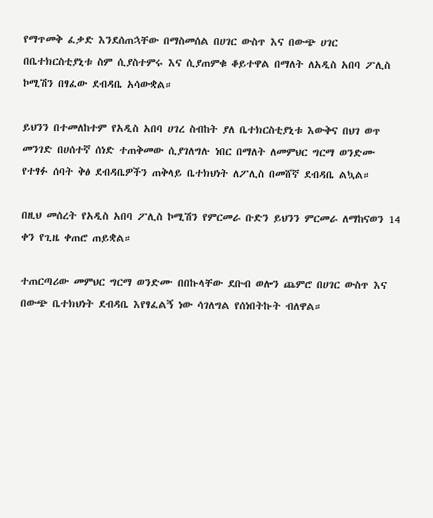የማጥመቅ ፈቃድ እንደሰጠኋቸው በማስመሰል በሀገር ውስጥ እና በውጭ ሀገር በቤተክርስቲያኒቱ ስም ሲያስተምሩ እና ሲያጠምቁ ቆይተዋል በማለት ለአዲስ አበባ ፖሊስ ኮሚሽን በፃፈው ደብዳቤ አሳውቋል።

ይህንን በተመለከተም የአዲስ አበባ ሀገረ ስብከት ያለ ቤተክርስቲያኒቱ እውቅና በህገ ወጥ መንገድ በሀሰተኛ ሰነድ ተጠቅመው ሲያገለግሉ ነበር በማለት ለመምህር ግርማ ወንድሙ የተፃፉ ሰባት ቅፅ ደብዳቤዎችን ጠቅላይ ቤተክህነት ለፖሊስ በመሸኛ ደብዳቤ ልኳል።

በዚህ መሰረት የአዲስ አበባ ፖሊስ ኮሚሽን የምርመራ ቡድን ይህንን ምርመራ ለማከናወን 14 ቀን የጊዜ ቀጠሮ ጠይቋል።

ተጠርጣሪው መምህር ግርማ ወንድሙ በበኩላቸው ደቡብ ወሎን ጨምሮ በሀገር ውስጥ እና በውጭ ቤተክህነት ደብዳቤ እየፃፈልኝ ነው ሳገለግል የሰነበትኩት ብለዋል።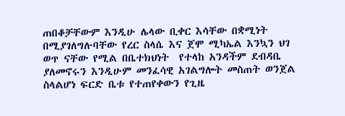ጠበቆቻቸውም እንዲሁ ሌላው ቢቀር እሳቸው በቋሚነት በሚያገለግሉባቸው የረር ስላሴ እና ጀሞ ሚካኤል እንኳን ህገ ወጥ ናቸው የሚል በቤተክህነት  የተላከ አንዳችም ደብዳቤ ያለመኖሩን እንዲሁም መንፈሳዊ አገልግሎት መስጠት ወንጀል ስላልሆነ ፍርድ ቤቱ የተጠየቀውን የጊዜ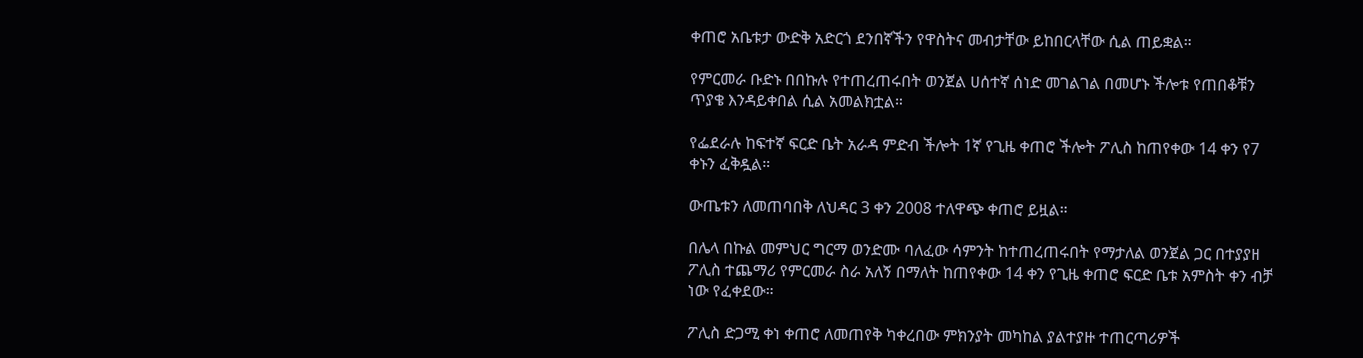ቀጠሮ አቤቱታ ውድቅ አድርጎ ደንበኛችን የዋስትና መብታቸው ይከበርላቸው ሲል ጠይቋል።

የምርመራ ቡድኑ በበኩሉ የተጠረጠሩበት ወንጀል ሀሰተኛ ሰነድ መገልገል በመሆኑ ችሎቱ የጠበቆቹን ጥያቄ እንዳይቀበል ሲል አመልክቷል።

የፌደራሉ ከፍተኛ ፍርድ ቤት አራዳ ምድብ ችሎት 1ኛ የጊዜ ቀጠሮ ችሎት ፖሊስ ከጠየቀው 14 ቀን የ7 ቀኑን ፈቅዷል።

ውጤቱን ለመጠባበቅ ለህዳር 3 ቀን 2008 ተለዋጭ ቀጠሮ ይዟል።

በሌላ በኩል መምህር ግርማ ወንድሙ ባለፈው ሳምንት ከተጠረጠሩበት የማታለል ወንጀል ጋር በተያያዘ ፖሊስ ተጨማሪ የምርመራ ስራ አለኝ በማለት ከጠየቀው 14 ቀን የጊዜ ቀጠሮ ፍርድ ቤቱ አምስት ቀን ብቻ ነው የፈቀደው።

ፖሊስ ድጋሚ ቀነ ቀጠሮ ለመጠየቅ ካቀረበው ምክንያት መካከል ያልተያዙ ተጠርጣሪዎች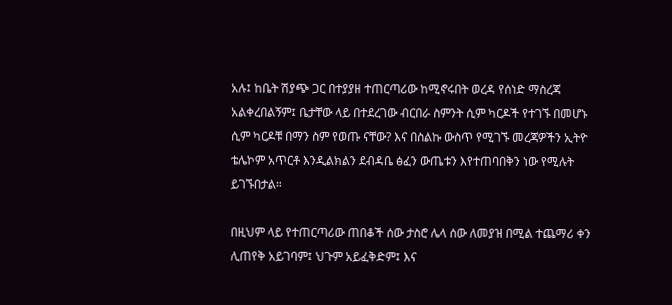አሉ፤ ከቤት ሽያጭ ጋር በተያያዘ ተጠርጣሪው ከሚኖሩበት ወረዳ የሰነድ ማስረጃ አልቀረበልኝም፤ ቤታቸው ላይ በተደረገው ብርበራ ስምንት ሲም ካርዶች የተገኙ በመሆኑ ሲም ካርዶቹ በማን ስም የወጡ ናቸው? እና በስልኩ ውስጥ የሚገኙ መረጃዎችን ኢትዮ ቴሌኮም አጥርቶ እንዲልክልን ደብዳቤ ፅፈን ውጤቱን እየተጠባበቅን ነው የሚሉት ይገኙበታል።

በዚህም ላይ የተጠርጣሪው ጠበቆች ሰው ታስሮ ሌላ ሰው ለመያዝ በሚል ተጨማሪ ቀን ሊጠየቅ አይገባም፤ ህጉም አይፈቅድም፤ እና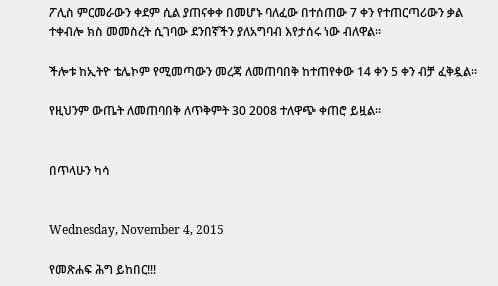ፖሊስ ምርመራውን ቀደም ሲል ያጠናቀቀ በመሆኑ ባለፈው በተሰጠው 7 ቀን የተጠርጣሪውን ቃል ተቀብሎ ክስ መመስረት ሲገባው ደንበኛችን ያለአግባብ እየታሰሩ ነው ብለዋል።

ችሎቱ ከኢትዮ ቴሌኮም የሚመጣውን መረጃ ለመጠባበቅ ከተጠየቀው 14 ቀን 5 ቀን ብቻ ፈቅዷል።

የዚህንም ውጤት ለመጠባበቅ ለጥቅምት 30 2008 ተለዋጭ ቀጠሮ ይዟል።


በጥላሁን ካሳ


Wednesday, November 4, 2015

የመጽሐፍ ሕግ ይከበር!!!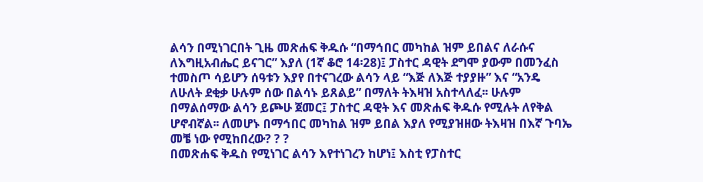ልሳን በሚነገርበት ጊዜ መጽሐፍ ቅዱሱ “በማኅበር መካከል ዝም ይበልና ለራሱና ለእግዚአብሔር ይናገር” እያለ (1ኛ ቆሮ 14፡28)፤ ፓስተር ዳዊት ደግሞ ያውም በመንፈስ ተመስጦ ሳይሆን ሰዓቱን እያየ በተናገረው ልሳን ላይ “እጅ ለእጅ ተያያዙ” እና “አንዴ ለሁለት ደቂቃ ሁሉም ሰው በልሳኑ ይጸልይ” በማለት ትእዛዝ አስተላለፈ፡፡ ሁሉም በማልሰማው ልሳን ይጮሁ ጀመር፤ ፓስተር ዳዊት እና መጽሐፍ ቅዱሱ የሚሉት ለየቅል ሆኖብኛል፡፡ ለመሆኑ በማኅበር መካከል ዝም ይበል እያለ የሚያዝዘው ትእዛዝ በእኛ ጉባኤ መቼ ነው የሚከበረው? ? ?
በመጽሐፍ ቅዱስ የሚነገር ልሳን እየተነገረን ከሆነ፤ እስቲ የፓስተር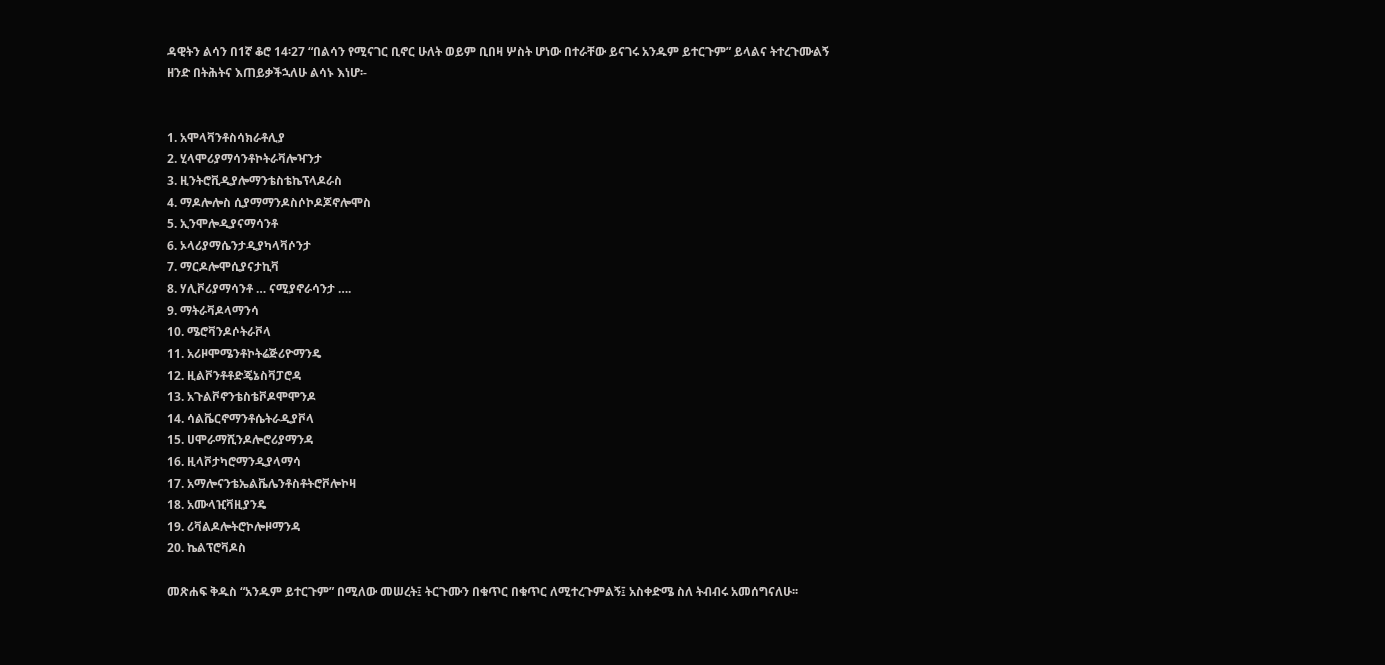ዳዊትን ልሳን በ1ኛ ቆሮ 14፡27 “በልሳን የሚናገር ቢኖር ሁለት ወይም ቢበዛ ሦስት ሆነው በተራቸው ይናገሩ አንዱም ይተርጉም” ይላልና ትተረጉሙልኝ ዘንድ በትሕትና እጠይቃችኋለሁ ልሳኑ እነሆ፡-


1. አሞላቫንቶስሳክራቶሊያ
2. ሂላሞሪያማሳንቶኮትራቫሎዣንታ
3. ዚንትሮቪዲያሎማንቴስቴኬፕላዶራስ
4. ማዶሎሎስ ሲያማማንዶስሶኮዶጆኖሎሞስ
5. ኢንሞሎዲያናማሳንቶ
6. ኦላሪያማሴንታዲያካላቫሶንታ
7. ማርዶሎሞሲያናታኪቫ
8. ሃሊቮሪያማሳንቶ … ናሚያኖራሳንታ ….
9. ማትራቫዶላማንሳ
10. ሜሮቫንዶሶትራቮላ
11. አሪዞሞሜንቶኮትሬጅሪዮማንዴ
12. ዚልቮንቶቶድጄኔስቫፓሮዳ
13. አጉልቮኖንቴስቴቮዶሞሞንዶ
14. ሳልቬርኖማንቶሴትራዲያቮላ
15. ሀሞራማሺንዶሎሮሪያማንዳ
16. ዚላቮታካሮማንዲያላማሳ
17. አማሎናንቴኤልቬሌንቶስቶትሮቮሎኮዛ
18. አሙላዢቫዚያንዴ
19. ሪቫልዶሎትሮኮሎዞማንዳ
20. ኬልፕሮቫዶስ

መጽሐፍ ቅዱስ “አንዱም ይተርጉም” በሚለው መሠረት፤ ትርጉሙን በቁጥር በቁጥር ለሚተረጉምልኝ፤ አስቀድሜ ስለ ትብብሩ አመሰግናለሁ፡፡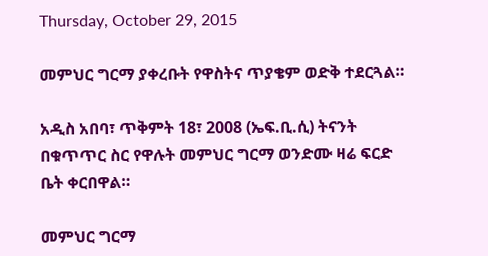Thursday, October 29, 2015

መምህር ግርማ ያቀረቡት የዋስትና ጥያቄም ወድቅ ተደርጓል።

አዲስ አበባ፣ ጥቅምት 18፣ 2008 (ኤፍ.ቢ.ሲ) ትናንት በቁጥጥር ስር የዋሉት መምህር ግርማ ወንድሙ ዛሬ ፍርድ ቤት ቀርበዋል።

መምህር ግርማ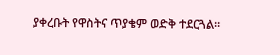ያቀረቡት የዋስትና ጥያቄም ወድቅ ተደርጓል።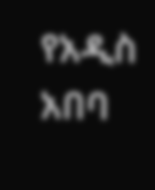የአዲስ አበባ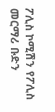ፖሊስ ኮሚሽን የፖሊስ መርማሪ ቡድን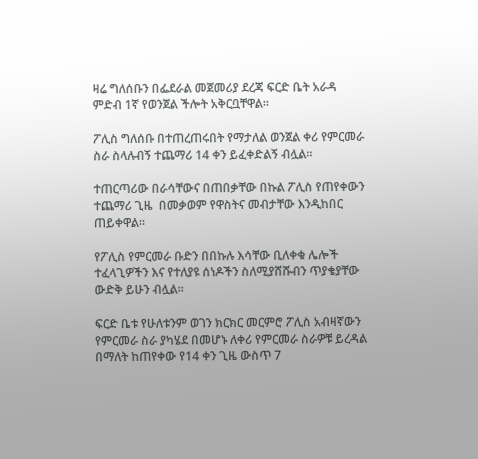ዛሬ ግለሰቡን በፌደራል መጀመሪያ ደረጃ ፍርድ ቤት አራዳ ምድብ 1ኛ የወንጀል ችሎት አቅርቧቸዋል።

ፖሊስ ግለሰቡ በተጠረጠሩበት የማታለል ወንጀል ቀሪ የምርመራ ስራ ስላሉብኝ ተጨማሪ 14 ቀን ይፈቀድልኝ ብሏል።

ተጠርጣሪው በራሳቸውና በጠበቃቸው በኩል ፖሊስ የጠየቀውን ተጨማሪ ጊዜ  በመቃወም የዋስትና መብታቸው እንዲከበር ጠይቀዋል።

የፖሊስ የምርመራ ቡድን በበኩሉ እሳቸው ቢለቀቁ ሌሎች ተፈላጊዎችን እና የተለያዩ ሰነዶችን ስለሚያሸሹብን ጥያቄያቸው ውድቅ ይሁን ብሏል።

ፍርድ ቤቱ የሁለቱንም ወገን ክርክር መርምሮ ፖሊስ አብዛኛውን የምርመራ ስራ ያካሄደ በመሆኑ ለቀሪ የምርመራ ስራዎቹ ይረዳል በማለት ከጠየቀው የ14 ቀን ጊዜ ውስጥ 7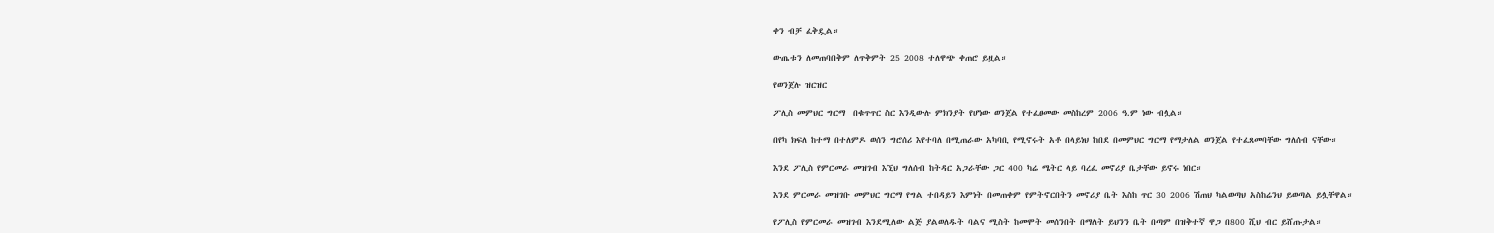ቀን ብቻ ፈቅዷል።

ውጤቱን ለመጠባበቅም ለጥቅምት 25 2008 ተለዋጭ ቀጠሮ ይዟል።

የወንጀሉ ዝርዝር

ፖሊስ መምህር ግርማ  በቁጥጥር ስር እንዲውሉ ምክንያት የሆነው ወንጀል የተፈፀመው መስከረም 2006 ዓ.ም ነው ብሏል።

በየካ ክፍለ ከተማ በተለምዶ ወሰን ግሮሰሪ እየተባለ በሚጠራው አካባቢ የሚኖሩት አቶ በላይነህ ከበደ በመምህር ግርማ የማታለል ወንጀል የተፈጸመባቸው ግለሰብ ናቸው።

እንደ ፖሊስ የምርመራ መዝገብ እኚህ ግለሰብ ከትዳር አጋራቸው ጋር 400 ካሬ ሜትር ላይ ባረፈ መኖሪያ ቤታቸው ይኖሩ ነበር።

እንደ ምርመራ መዝገቡ መምህር ግርማ የግል ተበዳይን እምነት በመጠቀም የምትኖርበትን መኖሪያ ቤት እስከ ጥር 30 2006 ሽጠህ ካልወጣህ አስከሬንህ ይወጣል ይሏቸዋል።

የፖሊስ የምርመራ መዝገብ እንደሚለው ልጅ ያልወለዱት ባልና ሚስት ከመሞት መሰንበት በማለት ይህንን ቤት በጣም በዝቅተኛ ዋጋ በ800 ሺህ ብር ይሸጡታል።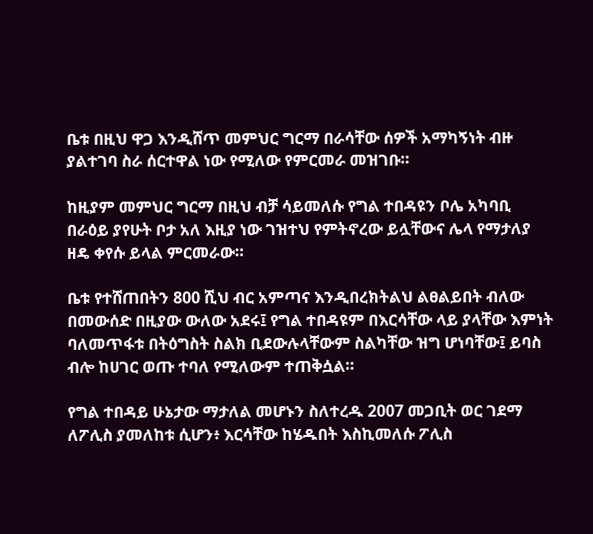ቤቱ በዚህ ዋጋ እንዲሸጥ መምህር ግርማ በራሳቸው ሰዎች አማካኝነት ብዙ ያልተገባ ስራ ሰርተዋል ነው የሚለው የምርመራ መዝገቡ።

ከዚያም መምህር ግርማ በዚህ ብቻ ሳይመለሱ የግል ተበዳዩን ቦሌ አካባቢ በራዕይ ያየሁት ቦታ አለ እዚያ ነው ገዝተህ የምትኖረው ይሏቸውና ሌላ የማታለያ ዘዴ ቀየሱ ይላል ምርመራው።

ቤቱ የተሸጠበትን 800 ሺህ ብር አምጣና እንዲበረክትልህ ልፀልይበት ብለው በመውሰድ በዚያው ውለው አደሩ፤ የግል ተበዳዩም በእርሳቸው ላይ ያላቸው እምነት ባለመጥፋቱ በትዕግስት ስልክ ቢደውሉላቸውም ስልካቸው ዝግ ሆነባቸው፤ ይባስ ብሎ ከሀገር ወጡ ተባለ የሚለውም ተጠቅሷል።

የግል ተበዳይ ሁኔታው ማታለል መሆኑን ስለተረዱ 2007 መጋቢት ወር ገደማ ለፖሊስ ያመለከቱ ሲሆን፥ እርሳቸው ከሄዱበት እስኪመለሱ ፖሊስ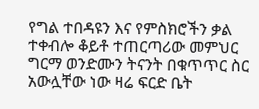የግል ተበዳዩን እና የምስክሮችን ቃል ተቀብሎ ቆይቶ ተጠርጣሪው መምህር ግርማ ወንድሙን ትናንት በቁጥጥር ስር አውሏቸው ነው ዛሬ ፍርድ ቤት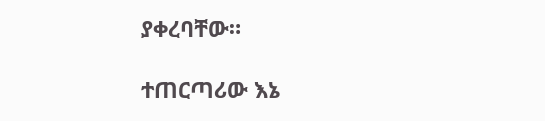ያቀረባቸው።

ተጠርጣሪው እኔ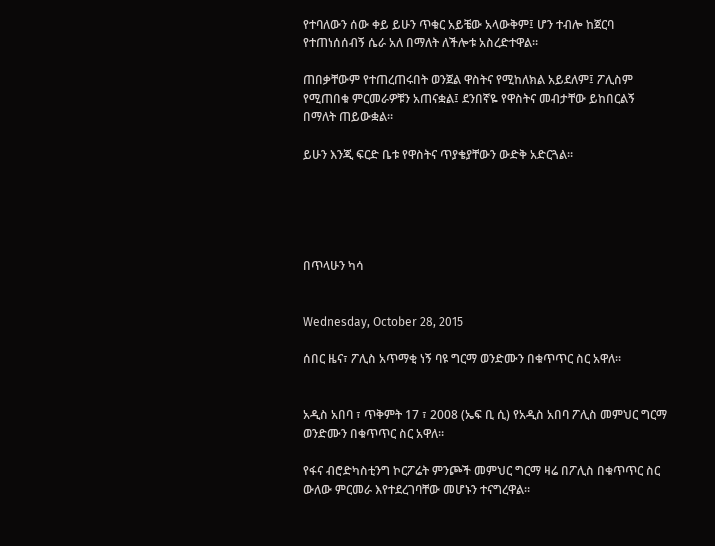የተባለውን ሰው ቀይ ይሁን ጥቁር አይቼው አላውቅም፤ ሆን ተብሎ ከጀርባ የተጠነሰሰብኝ ሴራ አለ በማለት ለችሎቱ አስረድተዋል።

ጠበቃቸውም የተጠረጠሩበት ወንጀል ዋስትና የሚከለክል አይደለም፤ ፖሊስም የሚጠበቁ ምርመራዎቹን አጠናቋል፤ ደንበኛዬ የዋስትና መብታቸው ይከበርልኝ በማለት ጠይውቋል።

ይሁን እንጂ ፍርድ ቤቱ የዋስትና ጥያቄያቸውን ውድቅ አድርጓል።





በጥላሁን ካሳ


Wednesday, October 28, 2015

ሰበር ዜና፣ ፖሊስ አጥማቂ ነኝ ባዩ ግርማ ወንድሙን በቁጥጥር ስር አዋለ።


አዲስ አበባ ፣ ጥቅምት 17 ፣ 2008 (ኤፍ ቢ ሲ) የአዲስ አበባ ፖሊስ መምህር ግርማ ወንድሙን በቁጥጥር ስር አዋለ።

የፋና ብሮድካስቲንግ ኮርፖሬት ምንጮች መምህር ግርማ ዛሬ በፖሊስ በቁጥጥር ስር ውለው ምርመራ እየተደረገባቸው መሆኑን ተናግረዋል።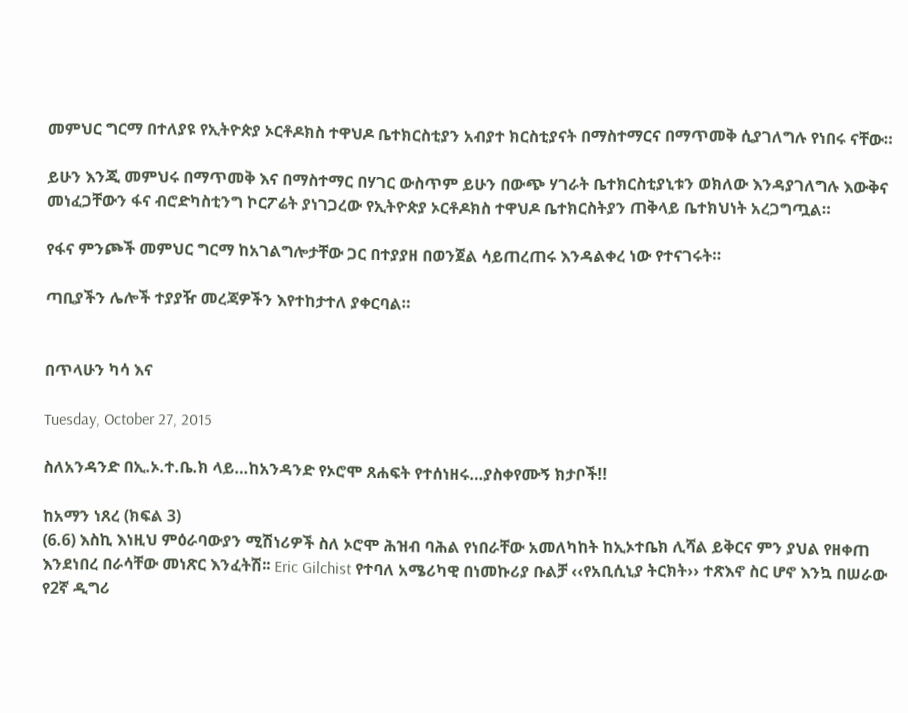መምህር ግርማ በተለያዩ የኢትዮጵያ ኦርቶዶክስ ተዋህዶ ቤተክርስቲያን አብያተ ክርስቲያናት በማስተማርና በማጥመቅ ሲያገለግሉ የነበሩ ናቸው።

ይሁን እንጂ መምህሩ በማጥመቅ እና በማስተማር በሃገር ውስጥም ይሁን በውጭ ሃገራት ቤተክርስቲያኒቱን ወክለው እንዳያገለግሉ እውቅና መነፈጋቸውን ፋና ብሮድካስቲንግ ኮርፖሬት ያነገጋረው የኢትዮጵያ ኦርቶዶክስ ተዋህዶ ቤተክርስትያን ጠቅላይ ቤተክህነት አረጋግጧል።

የፋና ምንጮች መምህር ግርማ ከአገልግሎታቸው ጋር በተያያዘ በወንጀል ሳይጠረጠሩ እንዳልቀረ ነው የተናገሩት።

ጣቢያችን ሌሎች ተያያዥ መረጃዎችን እየተከታተለ ያቀርባል።


በጥላሁን ካሳ እና

Tuesday, October 27, 2015

ስለአንዳንድ በኢ.ኦ.ተ.ቤ.ክ ላይ…ከአንዳንድ የኦሮሞ ጸሐፍት የተሰነዘሩ…ያስቀየሙኝ ክታቦች!!

ከአማን ነጸረ (ክፍል 3)
(6.6) እስኪ እነዚህ ምዕራባውያን ሚሽነሪዎች ስለ ኦሮሞ ሕዝብ ባሕል የነበራቸው አመለካከት ከኢኦተቤክ ሊሻል ይቅርና ምን ያህል የዘቀጠ እንደነበረ በራሳቸው መነጽር እንፈትሽ፡፡ Eric Gilchist የተባለ አሜሪካዊ በነመኩሪያ ቡልቻ ‹‹የአቢሲኒያ ትርክት›› ተጽእኖ ስር ሆኖ እንኳ በሠራው የ2ኛ ዲግሪ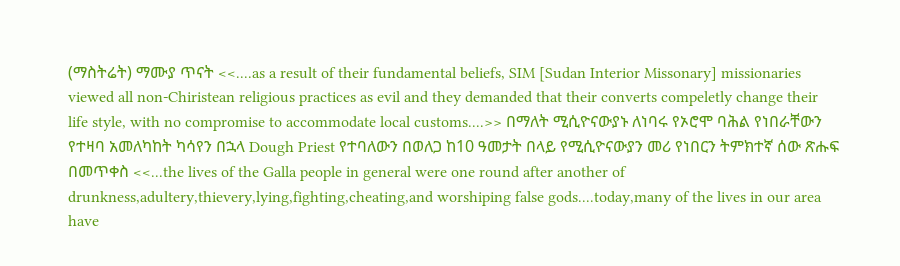(ማስትሬት) ማሙያ ጥናት <<....as a result of their fundamental beliefs, SIM [Sudan Interior Missonary] missionaries viewed all non-Chiristean religious practices as evil and they demanded that their converts compeletly change their life style, with no compromise to accommodate local customs....>> በማለት ሚሲዮናውያኑ ለነባሩ የኦሮሞ ባሕል የነበራቸውን የተዛባ አመለካከት ካሳየን በኋላ Dough Priest የተባለውን በወለጋ ከ10 ዓመታት በላይ የሚሲዮናውያን መሪ የነበርን ትምክተኛ ሰው ጽሑፍ በመጥቀስ <<...the lives of the Galla people in general were one round after another of drunkness,adultery,thievery,lying,fighting,cheating,and worshiping false gods....today,many of the lives in our area have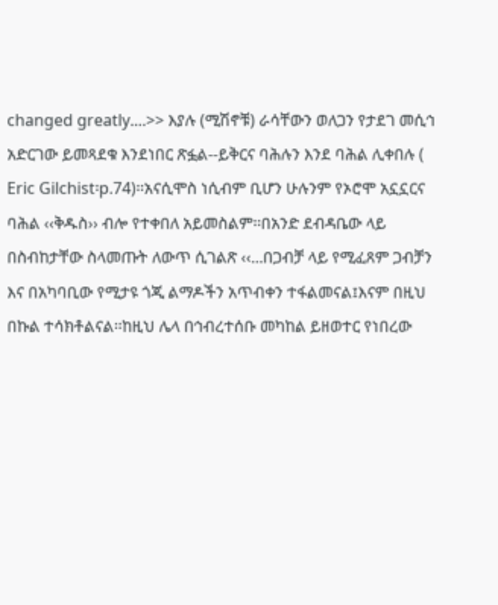changed greatly....>> እያሉ (ሚሽኖቹ) ራሳቸውን ወለጋን የታደገ መሲኅ አድርገው ይመጻደቁ እንደነበር ጽፏል--ይቅርና ባሕሉን እንደ ባሕል ሊቀበሉ ( Eric Gilchist፡p.74)፡፡አናሲሞስ ነሲብም ቢሆን ሁሉንም የኦሮሞ አኗኗርና ባሕል ‹‹ቅዱስ›› ብሎ የተቀበለ አይመስልም፡፡በአንድ ደብዳቤው ላይ በስብከታቸው ስላመጡት ለውጥ ሲገልጽ ‹‹...በጋብቻ ላይ የሚፈጸም ጋብቻን እና በአካባቢው የሚታዩ ጎጂ ልማዶችን አጥብቀን ተፋልመናል፤እናም በዚህ በኩል ተሳክቶልናል፡፡ከዚህ ሌላ በኅብረተሰቡ መካከል ይዘወተር የነበረው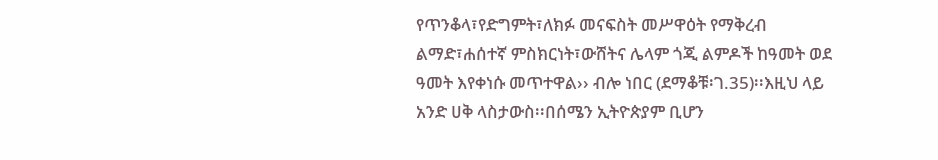የጥንቆላ፣የድግምት፣ለክፉ መናፍስት መሥዋዕት የማቅረብ ልማድ፣ሐሰተኛ ምስክርነት፣ውሸትና ሌላም ጎጂ ልምዶች ከዓመት ወደ ዓመት እየቀነሱ መጥተዋል›› ብሎ ነበር (ደማቆቹ፡ገ.35)፡፡እዚህ ላይ አንድ ሀቅ ላስታውስ፡፡በሰሜን ኢትዮጵያም ቢሆን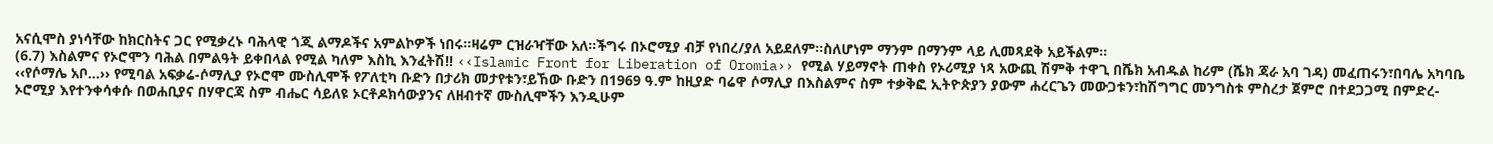አናሲሞስ ያነሳቸው ከክርስትና ጋር የሚቃረኑ ባሕላዊ ጎጂ ልማዶችና አምልኮዎች ነበሩ፡፡ዛሬም ርዝራዣቸው አለ፡፡ችግሩ በኦሮሚያ ብቻ የነበረ/ያለ አይደለም፡፡ስለሆነም ማንም በማንም ላይ ሊመጻደቅ አይችልም፡፡
(6.7) እስልምና የኦሮሞን ባሕል በምልዓት ይቀበላል የሚል ካለም እስኪ እንፈትሽ!! ‹‹Islamic Front for Liberation of Oromia›› የሚል ሃይማኖት ጠቀስ የኦሪሚያ ነጻ አውጪ ሽምቅ ተዋጊ በሼክ አብዱል ከሪም (ሼክ ጃራ አባ ገዳ) መፈጠሩን፣በባሌ አካባቤ ‹‹የሶማሌ አቦ...›› የሚባል አፍቃሬ-ሶማሊያ የኦሮሞ ሙስሊሞች የፖለቲካ ቡድን በታሪክ መታየቱን፣ይኸው ቡድን በ1969 ዓ.ም ከዚያድ ባሬዋ ሶማሊያ በእስልምና ስም ተቃቅፎ ኢትዮጵያን ያውም ሐረርጌን መውጋቱን፣ከሽግግር መንግስቱ ምስረታ ጀምሮ በተደጋጋሚ በምድረ-ኦሮሚያ እየተንቀሳቀሱ በወሐቢያና በሃዋርጃ ስም ብሔር ሳይለዩ ኦርቶዶክሳውያንና ለዘብተኛ ሙስሊሞችን እንዲሁም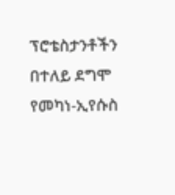ፕሮቴስታንቶችን በተለይ ደግሞ የመካነ-ኢየሱስ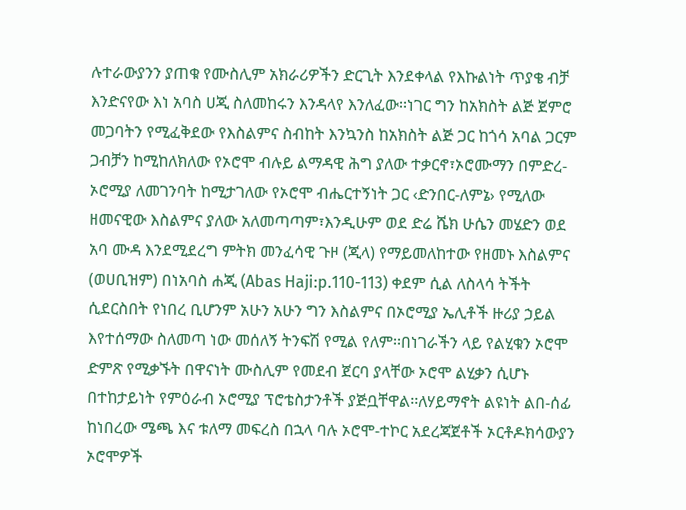ሉተራውያንን ያጠቁ የሙስሊም አክራሪዎችን ድርጊት እንደቀላል የእኩልነት ጥያቄ ብቻ እንድናየው እነ አባስ ሀጂ ስለመከሩን እንዳላየ እንለፈው፡፡ነገር ግን ከአክስት ልጅ ጀምሮ መጋባትን የሚፈቅደው የእስልምና ስብከት እንኳንስ ከአክስት ልጅ ጋር ከጎሳ አባል ጋርም ጋብቻን ከሚከለክለው የኦሮሞ ብሉይ ልማዳዊ ሕግ ያለው ተቃርኖ፣ኦሮሙማን በምድረ-ኦሮሚያ ለመገንባት ከሚታገለው የኦሮሞ ብሔርተኝነት ጋር ‹ድንበር-ለምኔ› የሚለው ዘመናዊው እስልምና ያለው አለመጣጣም፣እንዲሁም ወደ ድሬ ሼክ ሁሴን መሄድን ወደ አባ ሙዳ እንደሚደረግ ምትክ መንፈሳዊ ጉዞ (ጂላ) የማይመለከተው የዘመኑ እስልምና (ወሀቢዝም) በነአባስ ሐጂ (Abas Haji:p.110-113) ቀደም ሲል ለስላሳ ትችት ሲደርስበት የነበረ ቢሆንም አሁን አሁን ግን እስልምና በኦሮሚያ ኤሊቶች ዙሪያ ኃይል እየተሰማው ስለመጣ ነው መሰለኝ ትንፍሽ የሚል የለም፡፡በነገራችን ላይ የልሂቁን ኦሮሞ ድምጽ የሚቃኙት በዋናነት ሙስሊም የመደብ ጀርባ ያላቸው ኦሮሞ ልሂቃን ሲሆኑ በተከታይነት የምዕራብ ኦሮሚያ ፕሮቴስታንቶች ያጅቧቸዋል፡፡ለሃይማኖት ልዩነት ልበ-ሰፊ ከነበረው ሜጫ እና ቱለማ መፍረስ በኋላ ባሉ ኦሮሞ-ተኮር አደረጃጀቶች ኦርቶዶክሳውያን ኦሮሞዎች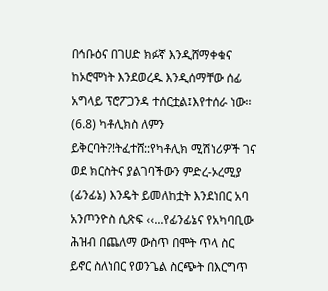በኅቡዕና በገሀድ ክፉኛ እንዲሸማቀቁና ከኦሮሞነት እንደወረዱ እንዲሰማቸው ሰፊ አግላይ ፕሮፖጋንዳ ተሰርቷል፤እየተሰራ ነው፡፡
(6.8) ካቶሊክስ ለምን ይቅርባት?!ትፈተሸ::የካቶሊክ ሚሽነሪዎች ገና ወደ ክርስትና ያልገባችውን ምድረ-ኦረሚያ (ፊንፊኔ) እንዴት ይመለከቷት እንደነበር አባ አንጦንዮስ ሲጽፍ ‹‹...የፊንፊኔና የአካባቢው ሕዝብ በጨለማ ውስጥ በሞት ጥላ ስር ይኖር ስለነበር የወንጌል ስርጭት በእርግጥ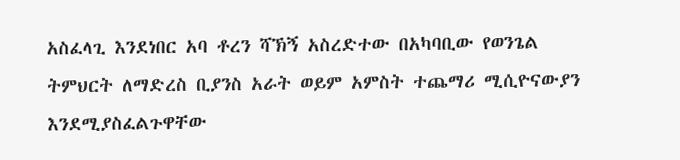አስፈላጊ እንደነበር አባ ቶረን ሻኽኝ አስረድተው በአካባቢው የወንጌል ትምህርት ለማድረስ ቢያንስ አራት ወይም አምስት ተጨማሪ ሚሲዮናውያን እንደሚያስፈልጉዋቸው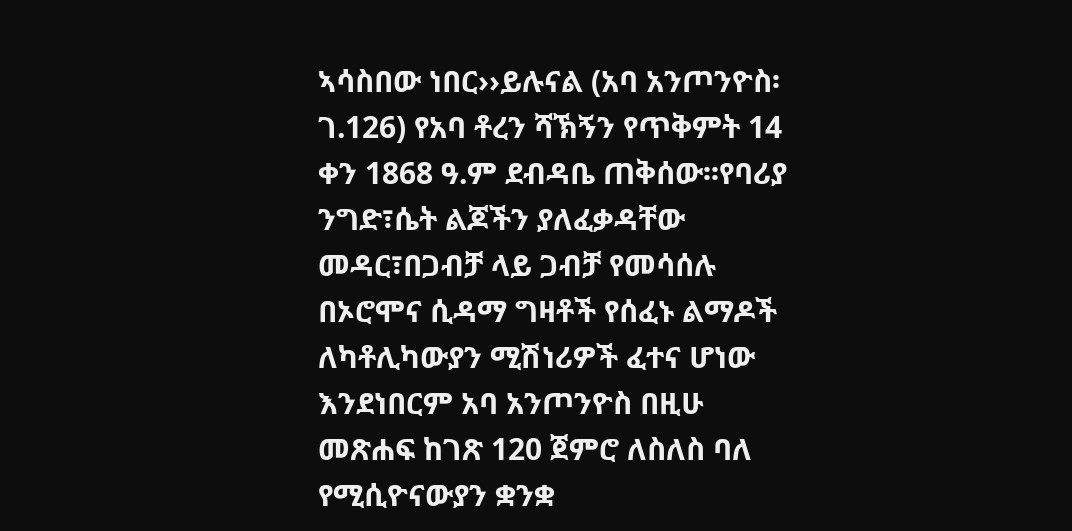ኣሳስበው ነበር››ይሉናል (አባ አንጦንዮስ፡ገ.126) የአባ ቶረን ሻኽኝን የጥቅምት 14 ቀን 1868 ዓ.ም ደብዳቤ ጠቅሰው፡፡የባሪያ ንግድ፣ሴት ልጆችን ያለፈቃዳቸው መዳር፣በጋብቻ ላይ ጋብቻ የመሳሰሉ በኦሮሞና ሲዳማ ግዛቶች የሰፈኑ ልማዶች ለካቶሊካውያን ሚሽነሪዎች ፈተና ሆነው እንደነበርም አባ አንጦንዮስ በዚሁ መጽሐፍ ከገጽ 120 ጀምሮ ለስለስ ባለ የሚሲዮናውያን ቋንቋ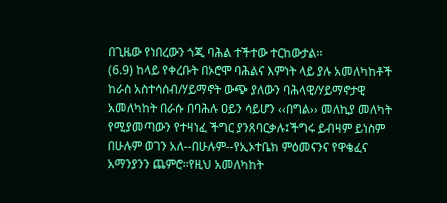በጊዜው የነበረውን ጎጂ ባሕል ተችተው ተርከውታል፡፡
(6.9) ከላይ የቀረቡት በኦሮሞ ባሕልና እምነት ላይ ያሉ አመለካከቶች ከራስ አስተሳሰብ/ሃይማኖት ውጭ ያለውን ባሕላዊ/ሃይማኖታዊ አመለካከት በራሱ በባሕሉ ዐይን ሳይሆን ‹‹በግል›› መለኪያ መለካት የሚያመጣውን የተዛነፈ ችግር ያንጸባርቃሉ፤ችግሩ ይብዛም ይነስም በሁሉም ወገን አለ--በሁሉም--የኢኦተቤክ ምዕመናንና የዋቄፈና አማንያንን ጨምሮ፡፡የዚህ አመለካከት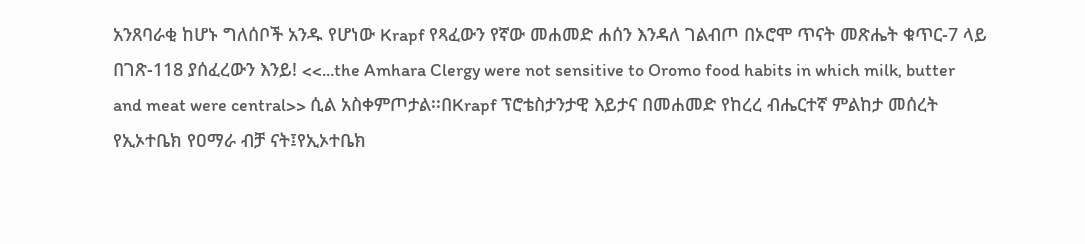አንጸባራቂ ከሆኑ ግለሰቦች አንዱ የሆነው Krapf የጻፈውን የኛው መሐመድ ሐሰን እንዳለ ገልብጦ በኦሮሞ ጥናት መጽሔት ቁጥር-7 ላይ በገጽ-118 ያሰፈረውን እንይ! <<...the Amhara Clergy were not sensitive to Oromo food habits in which milk, butter and meat were central>> ሲል አስቀምጦታል፡፡በKrapf ፕሮቴስታንታዊ እይታና በመሐመድ የከረረ ብሔርተኛ ምልከታ መሰረት የኢኦተቤክ የዐማራ ብቻ ናት፤የኢኦተቤክ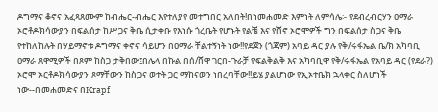ዶግማና ቆኖና አፈጻጸሙም ከብሔር-ብሔር እየተለያየ መተግበር አለበት!በነመሐመድ እምነት ለምሳሌ፡- የደብረብርሃን ዐማራ ኦሮቶዶክሳውያን በፍልሰታ ከሥጋና ቅቤ ሲታቀቡ የእነሱ ጎረቤት የሆኑት የልቼ እና የሸኖ ኦሮሞዎች ግን በፍልሰታ ስጋና ቅቤ የተከለከሉት በሃይማኖቱ ዶግማና ቀኖና ሳይሆን በዐማራ ቸልተኝነት ነው!!የደጀን (ጎጃም) አባይ ዳር ያሉ የቅ/ሩፋኤል ቤ/ክ አካባቢ ዐማራ ጸዋሚዎች በጾም ከስጋ ታቅበው፤በሌላ በኩል በሰ/ሸዋ ገርበ-ጉራቻ የፍልቅልቅ እና አካባቢዋ የቅ/ሩፋኤል የአባይ ዳር (የደራ?) ኦሮሞ ኦርቶዶክሳውያን ጾማቸውን ከስጋና ወተት ጋር ማከናወን ነበረባቸው!!ይሄ ያልሆነው የኢኦተቤክ ኋላቀር ስለሆነች ነው--በመሐመድና በKrapf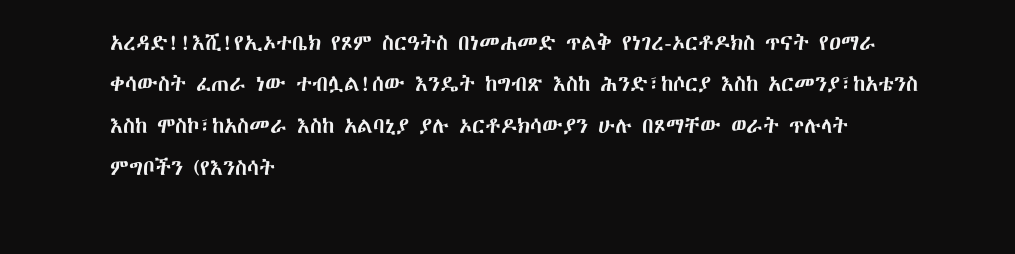አረዳድ!!እሺ!የኢኦተቤክ የጾም ስርዓትስ በነመሐመድ ጥልቅ የነገረ-ኦርቶዶክስ ጥናት የዐማራ ቀሳውስት ፈጠራ ነው ተብሏል!ሰው እንዴት ከግብጽ እስከ ሕንድ፣ከሶርያ እስከ አርመንያ፣ከአቴንስ እስከ ሞስኮ፣ከአስመራ እስከ አልባኒያ ያሉ ኦርቶዶክሳውያን ሁሉ በጾማቸው ወራት ጥሉላት ምግቦችን (የእንስሳት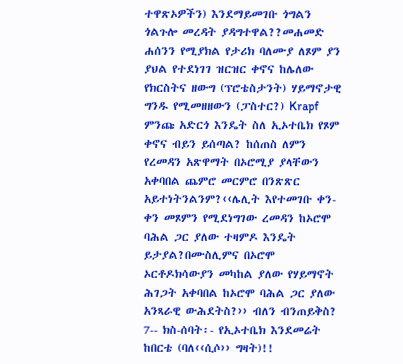ተዋጽኦዎችን) እንደማይመገቡ ጎግልን ጎልጉሎ መረዳት ያዳግተዋል??መሐመድ ሐሰንን የሚያክል የታሪክ ባለሙያ ለጾም ያን ያህል የተደነገገ ዝርዝር ቀኖና ከሌለው የክርስትና ዘውግ (ፕሮቴስታንት) ሃይማኖታዊ ግንዱ የሚመዘዘውን (ፓስተር?) Krapf ምንጩ አድርጎ እንዴት ስለ ኢኦተቤክ የጾም ቀኖና ብይን ይሰጣል? ከሰጠስ ለምን የረመዳን አጽዋማት በኦሮሚያ ያላቸውን አቀባበል ጨምሮ መርምሮ በንጽጽር አይተነትንልንም?‹‹ሌሊት እየተመገቡ ቀን-ቀን መጾምን የሚደነግገው ረመዳን ከኦሮሞ ባሕል ጋር ያለው ተዛምዶ እንዴት ይታያል?በሙስሊምና በኦሮሞ ኦርቶዶክሳውያን መካከል ያለው የሃይማኖት ሕገጋት አቀባበል ከኦሮሞ ባሕል ጋር ያለው አንጻራዊ ውሕደትስ?›› ብለን ብንጠይቅስ?
7-- ክስ-ሰባት፡- የኢኦተቤክ እንደመሬት ከበርቴ (ባለ‹‹ሲሶ›› ግዛት)!!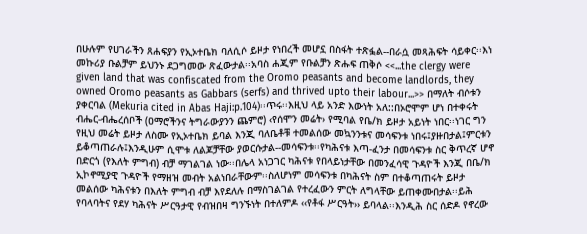በሁሉም የሀገራችን ጸሐፍያን የኢኦተቤክ ባለሲሶ ይዞታ የነበረች መሆኗ በስፋት ተጽፏል--በራሷ መጻሕፍት ሳይቀር፡፡እነ መኩሪያ ቡልቻም ይህንኑ ደጋግመው ጽፈውታል፡፡አባስ ሐጂም የቡልቻን ጽሑፍ ጠቅሶ <<...the clergy were given land that was confiscated from the Oromo peasants and become landlords, they owned Oromo peasants as Gabbars (serfs) and thrived upto their labour...>> በማለት ብሶቱን ያቀርባል (Mekuria cited in Abas Haji:p.104)፡፡ጥሩ፡፡እዚህ ላይ አንድ እውነት አለ::በኦሮሞም ሆነ በተቀሩት ብሔር-ብሔረሰቦች (ዐማሮችንና ትግራውያንን ጨምሮ) ‹የሰሞን መሬት› የሚባል የቤ/ክ ይዞታ አይነት ነበር፡፡ነገር ግን የዚህ መሬት ይዞታ ለስሙ የኢኦተቤክ ይባል እንጂ ባለቤቶቹ ተመልሰው መኳንንቱና መሳፍንቱ ነበሩ፤ያዙበታል፤ምርቱን ይቆጣጠራሉ፤እንዲሁም ሲሞቱ ለልጆቻቸው ያወርሱታል--መሳፍንቱ፡፡የካሕናቱ እጣ-ፈንታ በመሳፍንቱ ስር ቅጥረኛ ሆኖ በድርጎ (የእለት ምግብ) ብቻ ማገልገል ነው፡፡በሌላ አነጋገር ካሕናቱ የበላይነታቸው በመንፈሳዊ ጉዳዮች እንጂ በቤ/ክ ኢኮኖሚያዊ ጉዳዮች የማዘዝ መብት አልነበራቸውም፡፡ስለሆነም መሳፍንቱ በካሕናት ስም በተቆጣጠሩት ይዞታ መልሰው ካሕናቱን በእለት ምግብ ብቻ እየደለሉ በማስገልገል የተረፈውን ምርት ለግላቸው ይጠቀሙበታል፡፡ይሕ የባላባትና የደሃ ካሕናት ሥርዓታዊ የብዝበዛ ግንኙነት በተለምዶ ‹‹የቶፋ ሥርዓት›› ይባላል፡፡እንዲሕ ስር ሰድዶ የኖረው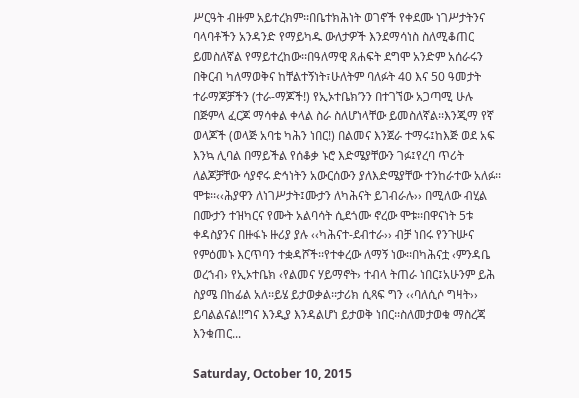ሥርዓት ብዙም አይተረክም፡፡በቤተክሕነት ወገኖች የቀደሙ ነገሥታትንና ባላባቶችን አንዳንድ የማይካዱ ውለታዎች እንደማሳነስ ስለሚቆጠር ይመስለኛል የማይተረከው፡፡በዓለማዊ ጸሐፍት ደግሞ አንድም አሰራሩን በቅርብ ካለማወቅና ከቸልተኝነት፣ሁለትም ባለፉት 40 እና 50 ዓመታት ተራማጆቻችን (ተራ-ማጆች!) የኢኦተቤክ’ንን በተገኘው አጋጣሚ ሁሉ በጅምላ ፈርጆ ማሳቀል ቀላል ስራ ስለሆነላቸው ይመስለኛል፡፡እንጂማ የኛ ወላጆች (ወላጅ አባቴ ካሕን ነበር!) በልመና እንጀራ ተማሩ፤ከእጅ ወደ አፍ እንኳ ሊባል በማይችል የሰቆቃ ኑሮ እድሜያቸውን ገፉ፤የረባ ጥሪት ለልጆቻቸው ሳያኖሩ ድኅነትን አውርሰውን ያለእድሜያቸው ተንከራተው አለፉ፡፡ሞቱ፡፡‹‹ሕያዋን ለነገሥታት፤ሙታን ለካሕናት ይገብራሉ›› በሚለው ብሂል በሙታን ተዝካርና የሙት አልባሳት ሲደጎሙ ኖረው ሞቱ፡፡በዋናነት 5ቱ ቀዳስያንና በዙፋኑ ዙሪያ ያሉ ‹‹ካሕናተ-ደብተራ›› ብቻ ነበሩ የንጉሡና የምዕመኑ እርጥባን ተቋዳሾች፡፡የተቀረው ለማኝ ነው፡፡በካሕናቷ ‹ምንዳቤ ወረኀብ› የኢኦተቤክ ‹የልመና ሃይማኖት› ተብላ ትጠራ ነበር፤አሁንም ይሕ ስያሜ በከፊል አለ፡፡ይሄ ይታወቃል፡፡ታሪክ ሲጻፍ ግን ‹‹ባለሲሶ ግዛት›› ይባልልናል!!ግና እንዲያ እንዳልሆነ ይታወቅ ነበር፡፡ስለመታወቁ ማስረጃ እንቁጠር...

Saturday, October 10, 2015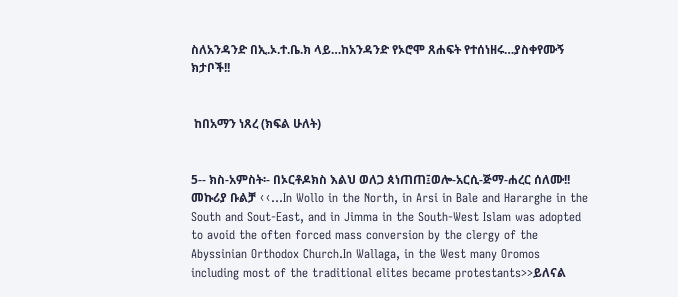ስለአንዳንድ በኢ.ኦ.ተ.ቤ.ክ ላይ…ከአንዳንድ የኦሮሞ ጸሐፍት የተሰነዘሩ…ያስቀየሙኝ ክታቦች!!


 ከበአማን ነጸረ (ክፍል ሁለት)


5-- ክስ-አምስት፡- በኦርቶዶክስ እልህ ወለጋ ጰነጠጠ፤ወሎ-አርሲ-ጅማ-ሐረር ሰለሙ!!
መኩሪያ ቡልቻ ‹‹...In Wollo in the North, in Arsi in Bale and Hararghe in the South and Sout-East, and in Jimma in the South-West Islam was adopted to avoid the often forced mass conversion by the clergy of the Abyssinian Orthodox Church.In Wallaga, in the West many Oromos including most of the traditional elites became protestants>>ይለናል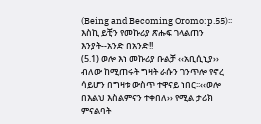(Being and Becoming Oromo:p.55)፡፡እስኪ ይቺን የመኩሪያ ጽሑፍ ገላልጠን እንያት--አንድ በአንድ!!
(5.1) ወሎ እነ መኩሪያ ቡልቻ ‹‹አቢሲኒያ›› ብለው ከሚጠሩት ግዛት ራሱን ገንጥሎ የኖረ ሳይሆን በግዛቱ ውስጥ ተዋናይ ነበር፡፡‹‹ወሎ በእልህ እስልምናን ተቀበለ›› የሚል ታሪክ ምናልባት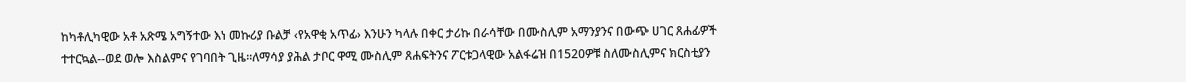ከካቶሊካዊው አቶ አጽሜ አግኝተው እነ መኩሪያ ቡልቻ ‹የአዋቂ አጥፊ› እንሁን ካላሉ በቀር ታሪኩ በራሳቸው በሙስሊም አማንያንና በውጭ ሀገር ጸሐፊዎች ተተርኳል--ወደ ወሎ እስልምና የገባበት ጊዜ፡፡ለማሳያ ያሕል ታቦር ዋሚ ሙስሊም ጸሐፍትንና ፖርቱጋላዊው አልፋሬዝ በ1520ዎቹ ስለሙስሊምና ክርስቲያን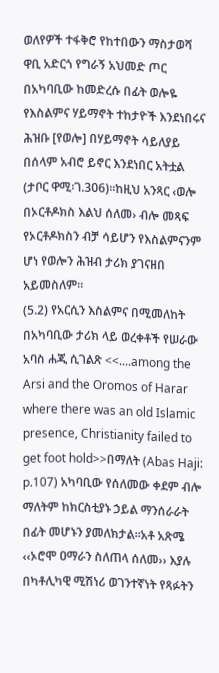ወለየዎች ተፋቅሮ የከተበውን ማስታወሻ ዋቢ አድርጎ የግራኝ አህመድ ጦር በአካባቢው ከመድረሱ በፊት ወሎዬ የእስልምና ሃይማኖት ተከታዮች እንደነበሩና ሕዝቡ [የወሎ] በሃይማኖት ሳይለያይ በሰላም አብሮ ይኖር እንደነበር አትቷል (ታቦር ዋሚ፡ገ.306)፡፡ከዚህ አንጻር ‹ወሎ በኦርቶዶክስ እልህ ሰለመ› ብሎ መጻፍ የኦርቶዶክስን ብቻ ሳይሆን የእስልምናንም ሆነ የወሎን ሕዝብ ታሪክ ያገናዘበ አይመስለም፡፡
(5.2) የአርሲን እስልምና በሚመለከት በአካባቢው ታሪክ ላይ ወረቀቶች የሠራው አባስ ሐጂ ሲገልጽ <<....among the Arsi and the Oromos of Harar where there was an old Islamic presence, Christianity failed to get foot hold>>በማለት (Abas Haji: p.107) አካባቢው የሰለመው ቀደም ብሎ ማለትም ከክርስቲያኑ ኃይል ማንሰራራት በፊት መሆኑን ያመለክታል፡፡አቶ አጽሜ ‹‹ኦሮሞ ዐማራን ስለጠላ ሰለመ›› እያሉ በካቶሊካዊ ሚሽነሪ ወገንተኛነት የጻፉትን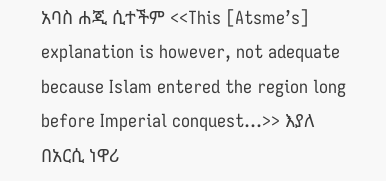አባስ ሐጂ ሲተችም <<This [Atsme’s] explanation is however, not adequate because Islam entered the region long before Imperial conquest...>> እያለ በአርሲ ነዋሪ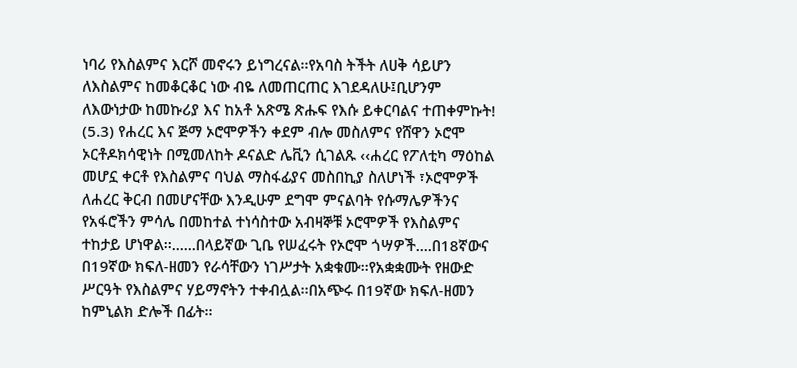ነባሪ የእስልምና እርሾ መኖሩን ይነግረናል፡፡የአባስ ትችት ለሀቅ ሳይሆን ለእስልምና ከመቆርቆር ነው ብዬ ለመጠርጠር እገደዳለሁ፤ቢሆንም ለእውነታው ከመኩሪያ እና ከአቶ አጽሜ ጽሑፍ የእሱ ይቀርባልና ተጠቀምኩት!
(5.3) የሐረር እና ጅማ ኦሮሞዎችን ቀደም ብሎ መስለምና የሸዋን ኦሮሞ ኦርቶዶክሳዊነት በሚመለከት ዶናልድ ሌቪን ሲገልጹ ‹‹ሐረር የፖለቲካ ማዕከል መሆኗ ቀርቶ የእስልምና ባህል ማስፋፊያና መስበኪያ ስለሆነች ፣ኦሮሞዎች ለሐረር ቅርብ በመሆናቸው እንዲሁም ደግሞ ምናልባት የሱማሌዎችንና የአፋሮችን ምሳሌ በመከተል ተነሳስተው አብዛኞቹ ኦሮሞዎች የእስልምና ተከታይ ሆነዋል፡፡......በላይኛው ጊቤ የሠፈሩት የኦሮሞ ጎሣዎች....በ18ኛውና በ19ኛው ክፍለ-ዘመን የራሳቸውን ነገሥታት አቋቁሙ፡፡የአቋቋሙት የዘውድ ሥርዓት የእስልምና ሃይማኖትን ተቀብሏል፡፡በአጭሩ በ19ኛው ክፍለ-ዘመን ከምኒልክ ድሎች በፊት፡፡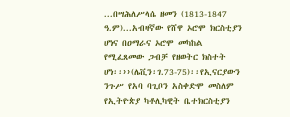...በሣሕለሥላሴ ዘመን (1813-1847 ዓ.ም)...አብዛኛው የሸዋ ኦሮሞ ክርስቲያን ሆነና በዐማራና ኦሮሞ መካከል የሚፈጸመው ጋብቻ የዘወትር ክስተት ሆነ፡፡››(ሌቪን፡ገ.73-75)፡፡የኢናርያውን ንጉሥ የአባ ባጊቦን አስቀድሞ መስለም የኢትዮጵያ ካቶሊካዊት ቤተክርስቲያን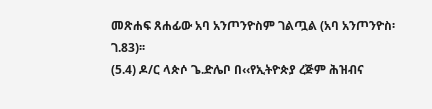መጽሐፍ ጸሐፊው አባ አንጦንዮስም ገልጧል (አባ አንጦንዮስ፡ገ.83)፡፡
(5.4) ዶ/ር ላጵሶ ጌ.ድሌቦ በ‹‹የኢትዮጵያ ረጅም ሕዝብና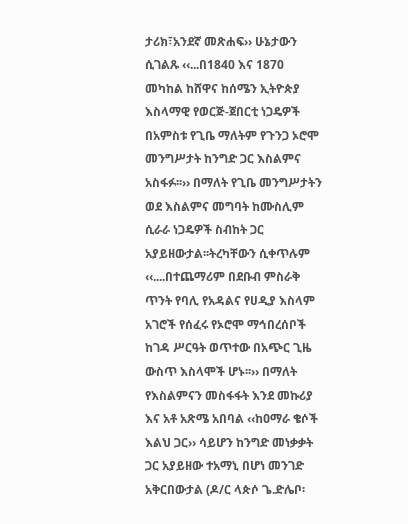ታሪክ፣አንደኛ መጽሐፍ›› ሁኔታውን ሲገልጹ ‹‹...በ1840 እና 1870 መካከል ከሸዋና ከሰሜን ኢትዮጵያ እስላማዊ የወርጅ-ጀበርቲ ነጋዴዎች በአምስቱ የጊቤ ማለትም የጉንጋ ኦሮሞ መንግሥታት ከንግድ ጋር እስልምና አስፋፉ፡፡›› በማለት የጊቤ መንግሥታትን ወደ እስልምና መግባት ከሙስሊም ሲራራ ነጋዴዎች ስብከት ጋር አያይዘውታል፡፡ትረካቸውን ሲቀጥሉም ‹‹....በተጨማሪም በደቡብ ምስራቅ ጥንት የባሊ የአዳልና የሀዲያ እስላም አገሮች የሰፈሩ የኦሮሞ ማኅበረሰቦች ከገዳ ሥርዓት ወጥተው በአጭር ጊዜ ውስጥ እስላሞች ሆኑ፡፡›› በማለት የእስልምናን መስፋፋት እንደ መኩሪያ እና አቶ አጽሜ አበባል ‹‹ከዐማራ ቄሶች እልህ ጋር›› ሳይሆን ከንግድ መነቃቃት ጋር አያይዘው ተአማኒ በሆነ መንገድ አቅርበውታል (ዶ/ር ላጵሶ ጌ.ድሌቦ፡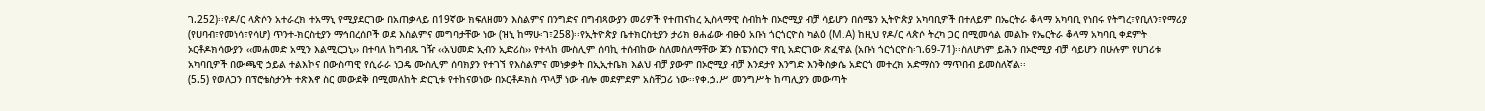ገ.252)፡፡የዶ/ር ላጵሶን አተራረክ ተአማኒ የሚያደርገው በአጠቃላይ በ19ኛው ክፍለዘመን እስልምና በንግድና በግብጻውያን መሪዎች የተጠናከረ ኢስላማዊ ስብከት በኦሮሚያ ብቻ ሳይሆን በሰሜን ኢትዮጵያ አካባቢዎች በተለይም በኤርትራ ቆላማ አካባቢ የነበሩ የትግረ፣የቢለን፣የማሪያ (የሀባብ፣የመነሳ፣የሳሆ) ጥንተ-ክርስቲያን ማኅበረሰቦች ወደ እስልምና መግባታቸው ነው (ዝኒ ከማሁ፡ገ፣258)፡፡የኢትዮጵያ ቤተክርስቲያን ታሪክ ፀሐፊው ብፁዕ አቡነ ጎርጎርዮስ ካልዕ (M.A) ከዚህ የዶ/ር ላጵሶ ትረካ ጋር በሚመሳል መልኩ የኤርትራ ቆላማ አካባቢ ቀደምት ኦርቶዶክሳውያን ‹‹መሐመድ አሚን እልሚርጋኒ›› በተባለ ከግብጹ ገዥ ‹‹አህመድ ኢብን ኢድሪስ›› የተላከ ሙስሊም ሰባኪ ተሰብከው ስለመስለማቸው ጆን ስፔንሰርን ዋቢ አድርገው ጽፈዋል (አቡነ ጎርጎርዮስ፡ገ.69-71)፡፡ስለሆነም ይሕን በኦሮሚያ ብቻ ሳይሆን በሁሉም የሀገሪቱ አካባቢዎች በውጫዊ ኃይል ተልእኮና በውስጣዊ የሲራራ ነጋዴ ሙስሊም ሰባክያን የተገኘ የእስልምና መነቃቃት በኢኢተቤክ እልህ ብቻ ያውም በኦሮሚያ ብቻ እንደታየ እንግድ እንቅስቃሴ አድርጎ መተረክ አድማስን ማጥበብ ይመስለኛል፡፡
(5.5) የወለጋን በፕሮቴስታንት ተጽእኖ ስር መውደቅ በሚመለከት ድርጊቱ የተከናወነው በኦርቶዶክስ ጥላቻ ነው ብሎ መደምደም አስቸጋሪ ነው፡፡የቀ.ኃ.ሥ መንግሥት ከጣሊያን መውጣት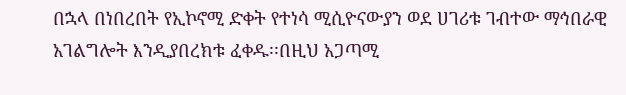በኋላ በነበረበት የኢኮኖሚ ድቀት የተነሳ ሚሲዮናውያን ወደ ሀገሪቱ ገብተው ማኅበራዊ አገልግሎት እንዲያበረክቱ ፈቀዱ፡፡በዚህ አጋጣሚ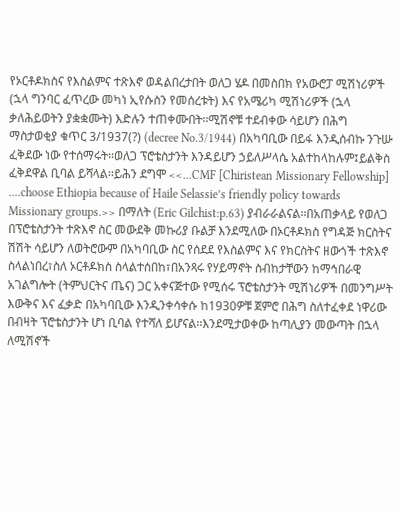የኦርቶዶክስና የእስልምና ተጽእኖ ወዳልበረታበት ወለጋ ሄዶ በመስበክ የአውሮፓ ሚሽነሪዎች (ኋላ ግንባር ፈጥረው መካነ ኢየሱስን የመሰረቱት) እና የአሜሪካ ሚሽነሪዎች (ኋላ ቃለሕይወትን ያቋቋሙት) እድሉን ተጠቀሙበት፡፡ሚሽኖቹ ተደብቀው ሳይሆን በሕግ ማስታወቂያ ቁጥር 3/1937(?) (decree No.3/1944) በአካባቢው በይፋ እንዲሰብኩ ንጉሡ ፈቅደው ነው የተሰማሩት፡፡ወለጋ ፕሮቴስታንት እንዳይሆን ኃይለሥላሴ አልተከላከሉም፤ይልቅስ ፈቅደዋል ቢባል ይሻላል፡፡ይሕን ደግሞ <<...CMF [Chiristean Missionary Fellowship] ....choose Ethiopia because of Haile Selassie’s friendly policy towards Missionary groups.>> በማለት (Eric Gilchist:p.63) ያብራራልናል፡፡በአጠቃላይ የወለጋ በፕሮቴስታንት ተጽእኖ ስር መውደቅ መኩሪያ ቡልቻ እንደሚለው በኦርቶዶክስ የግዳጅ ክርስትና ሽሽት ሳይሆን ለወትሮውም በአካባቢው ስር የሰደደ የእስልምና እና የክርስትና ዘውጎች ተጽእኖ ስላልነበረ፣ስለ ኦርቶዶክስ ስላልተሰበከ፣በአንጻሩ የሃይማኖት ስብከታቸውን ከማኅበራዊ አገልግሎት (ትምህርትና ጤና) ጋር አቀናጅተው የሚሰሩ ፕሮቴስታንት ሚሽነሪዎች በመንግሥት እውቅና እና ፈቃድ በአካባቢው እንዲንቀሳቀሱ ከ1930ዎቹ ጀምሮ በሕግ ስለተፈቀደ ነዋሪው በብዛት ፕሮቴስታንት ሆነ ቢባል የተሻለ ይሆናል፡፡እንደሚታወቀው ከጣሊያን መውጣት በኋላ ለሚሽኖች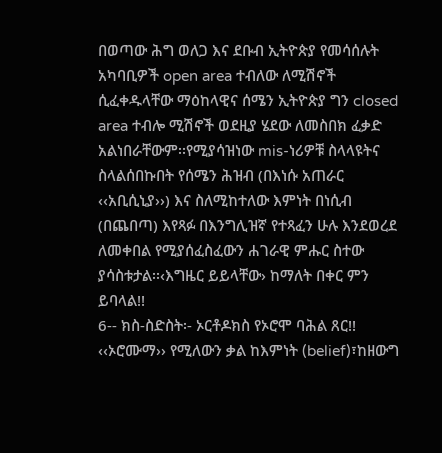በወጣው ሕግ ወለጋ እና ደቡብ ኢትዮጵያ የመሳሰሉት አካባቢዎች open area ተብለው ለሚሽኖች ሲፈቀዱላቸው ማዕከላዊና ሰሜን ኢትዮጵያ ግን closed area ተብሎ ሚሽኖች ወደዚያ ሄደው ለመስበክ ፈቃድ አልነበራቸውም፡፡የሚያሳዝነው mis-ነሪዎቹ ስላላዩትና ስላልሰበኩበት የሰሜን ሕዝብ (በእነሱ አጠራር ‹‹አቢሲኒያ››) እና ስለሚከተለው እምነት በነሲብ (በጨበጣ) እየጻፉ በእንግሊዝኛ የተጻፈን ሁሉ እንደወረደ ለመቀበል የሚያሰፈስፈውን ሐገራዊ ምሑር ስተው ያሳስቱታል፡፡‹እግዜር ይይላቸው› ከማለት በቀር ምን ይባላል!!
6-- ክስ-ስድስት፡- ኦርቶዶክስ የኦሮሞ ባሕል ጸር!!
‹‹ኦሮሙማ›› የሚለውን ቃል ከእምነት (belief)፣ከዘውግ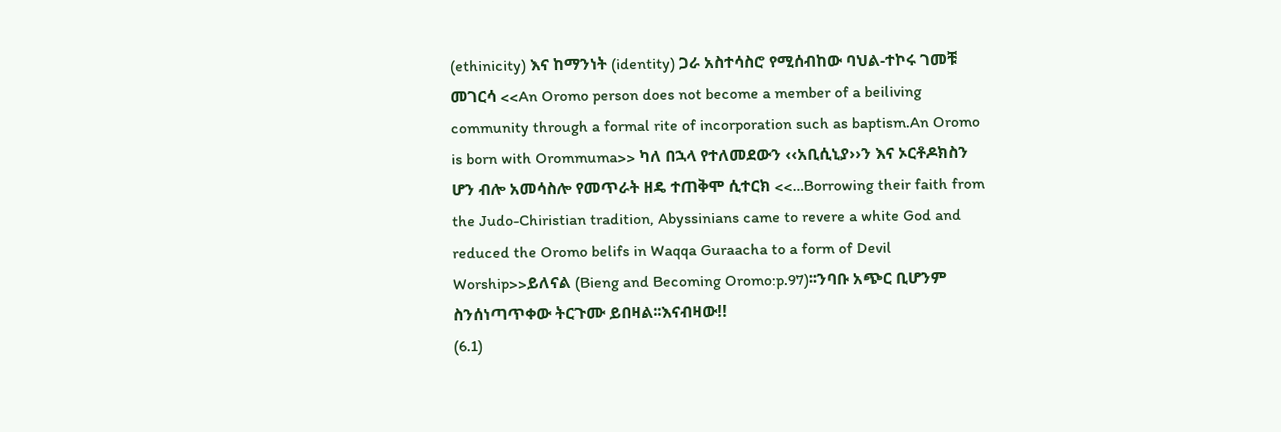(ethinicity) እና ከማንነት (identity) ጋራ አስተሳስሮ የሚሰብከው ባህል-ተኮሩ ገመቹ መገርሳ <<An Oromo person does not become a member of a beiliving community through a formal rite of incorporation such as baptism.An Oromo is born with Orommuma>> ካለ በኋላ የተለመደውን ‹‹አቢሲኒያ››ን እና ኦርቶዶክስን ሆን ብሎ አመሳስሎ የመጥራት ዘዴ ተጠቅሞ ሲተርክ <<…Borrowing their faith from the Judo-Chiristian tradition, Abyssinians came to revere a white God and reduced the Oromo belifs in Waqqa Guraacha to a form of Devil Worship>>ይለናል (Bieng and Becoming Oromo:p.97)፡፡ንባቡ አጭር ቢሆንም ስንሰነጣጥቀው ትርጉሙ ይበዛል፡፡እናብዛው!!
(6.1)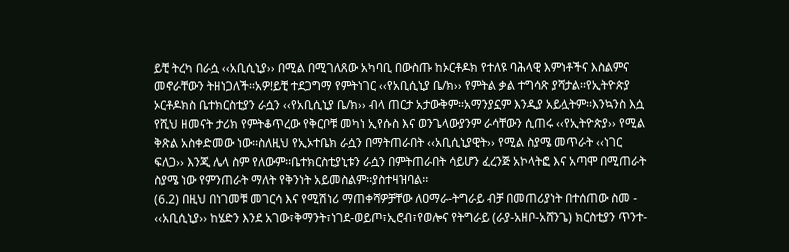ይቺ ትረካ በራሷ ‹‹አቢሲኒያ›› በሚል በሚገለጸው አካባቢ በውስጡ ከኦርቶዶክ የተለዩ ባሕላዊ እምነቶችና እስልምና መኖራቸውን ትዘነጋለች፡፡አዎ!ይቺ ተደጋግማ የምትነገር ‹‹የአቢሲኒያ ቤ/ክ›› የምትል ቃል ተግሳጽ ያሻታል፡፡የኢትዮጵያ ኦርቶዶክስ ቤተክርስቲያን ራሷን ‹‹የአቢሲኒያ ቤ/ክ›› ብላ ጠርታ አታውቅም፡፡አማንያኗም እንዲያ አይሏትም፡፡እንኳንስ እሷ የሺህ ዘመናት ታሪክ የምትቆጥረው የቅርቦቹ መካነ ኢየሱስ እና ወንጌላውያንም ራሳቸውን ሲጠሩ ‹‹የኢትዮጵያ›› የሚል ቅጽል አስቀድመው ነው፡፡ስለዚህ የኢኦተቤክ ራሷን በማትጠራበት ‹‹አቢሲኒያዊት›› የሚል ስያሜ መጥራት ‹‹ነገር ፍለጋ›› እንጂ ሌላ ስም የለውም፡፡ቤተክርስቲያኒቱን ራሷን በምትጠራበት ሳይሆን ፈረንጅ አኮላትፎ እና አጣሞ በሚጠራት ስያሜ ነው የምንጠራት ማለት የቅንነት አይመስልም፡፡ያስተዛዝባል፡፡
(6.2) በዚህ በነገመቹ መገርሳ እና የሚሽነሪ ማጠቀሻዎቻቸው ለዐማራ-ትግራይ ብቻ በመጠሪያነት በተሰጠው ስመ - ‹‹አቢሲኒያ›› ከሄድን እንደ አገው፣ቅማንት፣ነገደ-ወይጦ፣ኢሮብ፣የወሎና የትግራይ (ራያ-አዘቦ-አሸንጌ) ክርስቲያን ጥንተ-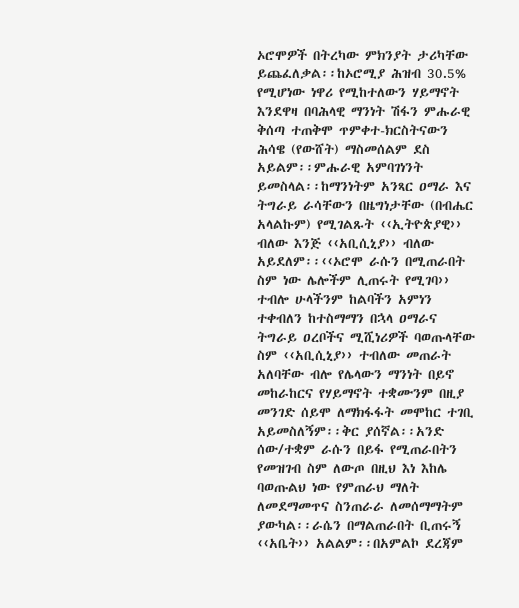ኦሮሞዎች በትረካው ምክንያት ታሪካቸው ይጨፈለቃል፡፡ከኦሮሚያ ሕዝብ 30.5% የሚሆነው ነዋሪ የሚከተለውን ሃይማኖት እንደዋዛ በባሕላዊ ማንነት ሽፋን ምሑራዊ ቅሰጣ ተጠቅሞ ጥምቀተ-ክርስትናውን ሕሳዌ (የውሸት) ማስመሰልም ደስ አይልም፡፡ምሑራዊ አምባገነንት ይመስላል፡፡ከማንነትም አንጻር ዐማራ እና ትግራይ ራሳቸውን በዜግነታቸው (በብሔር አላልኩም) የሚገልጹት ‹‹ኢትዮጵያዊ›› ብለው እንጅ ‹‹አቢሲኒያ›› ብለው አይደለም፡፡‹‹ኦሮሞ ራሱን በሚጠራበት ስም ነው ሌሎችም ሊጠሩት የሚገባ›› ተብሎ ሁላችንም ከልባችን አምነን ተቀብለን ከተስማማን በኋላ ዐማራና ትግራይ ዐረቦችና ሚሺነሪዎች ባወጡላቸው ስም ‹‹አቢሲኒያ›› ተብለው መጠራት አለባቸው ብሎ የሌላውን ማንነት በይኖ መከራከርና የሃይማኖት ተቋሙንም በዚያ መንገድ ሰይሞ ለማክፋፋት መሞከር ተገቢ አይመስለኝም፡፡ቅር ያሰኛል፡፡አንድ ሰው/ተቋም ራሱን በይፋ የሚጠራበትን የመዝገብ ስም ለውጦ በዚህ እነ እከሌ ባወጡልህ ነው የምጠራህ ማለት ለመደማመጥና ስንጠራራ ለመሰማማትም ያውካል፡፡ራሴን በማልጠራበት ቢጠሩኝ ‹‹አቤት›› አልልም፡፡በአምልኮ ደረጃም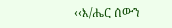‹‹እ/ሔር ሰውን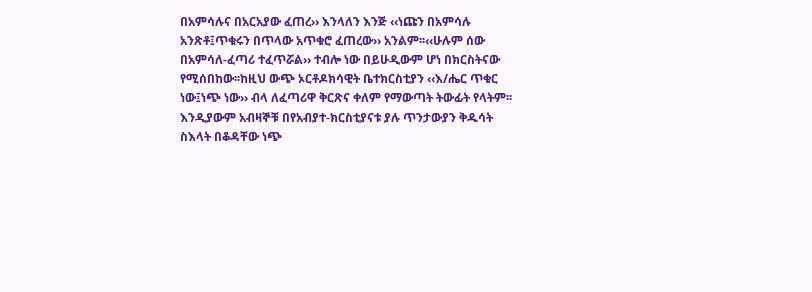በአምሳሉና በአርአያው ፈጠረ›› እንላለን እንጅ ‹‹ነጩን በአምሳሉ አንጽቶ፤ጥቁሩን በጥላው አጥቁሮ ፈጠረው›› አንልም፡፡‹‹ሁሉም ሰው በአምሳለ-ፈጣሪ ተፈጥሯል›› ተብሎ ነው በይሁዲውም ሆነ በክርስትናው የሚሰበከው፡፡ከዚህ ውጭ ኦርቶዶክሳዊት ቤተክርስቲያን ‹‹እ/ሔር ጥቁር ነው፤ነጭ ነው›› ብላ ለፈጣሪዋ ቅርጽና ቀለም የማውጣት ትውፊት የላትም፡፡እንዲያውም አብዛኞቹ በየአብያተ-ክርስቲያናቱ ያሉ ጥንታውያን ቅዱሳት ስእላት በቆዳቸው ነጭ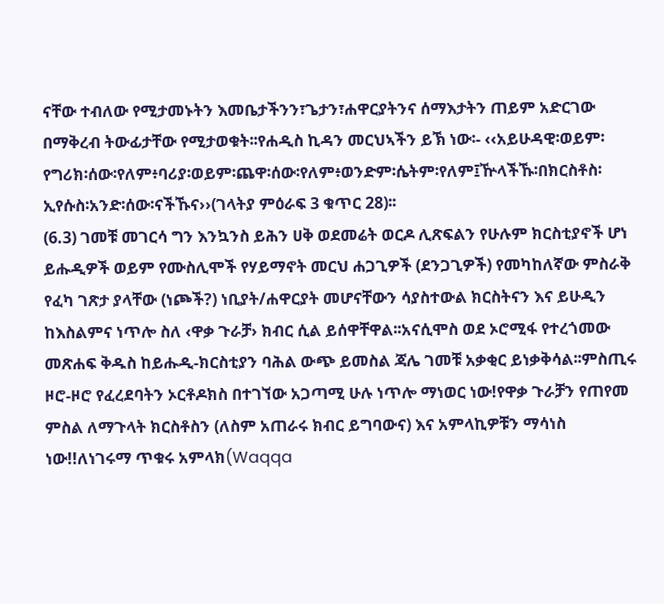ናቸው ተብለው የሚታመኑትን እመቤታችንን፣ጌታን፣ሐዋርያትንና ሰማእታትን ጠይም አድርገው በማቅረብ ትውፊታቸው የሚታወቁት፡፡የሐዲስ ኪዳን መርህኣችን ይኽ ነው፡- ‹‹አይሁዳዊ፡ወይም፡የግሪክ፡ሰው፡የለም፥ባሪያ፡ወይም፡ጨዋ፡ሰው፡የለም፥ወንድም፡ሴትም፡የለም፤ዅላችኹ፡በክርስቶስ፡ኢየሱስ፡አንድ፡ሰው፡ናችኹና››(ገላትያ ምዕራፍ 3 ቁጥር 28)፡፡
(6.3) ገመቹ መገርሳ ግን እንኳንስ ይሕን ሀቅ ወደመሬት ወርዶ ሊጽፍልን የሁሉም ክርስቲያኖች ሆነ ይሑዲዎች ወይም የሙስሊሞች የሃይማኖት መርህ ሐጋጊዎች (ደንጋጊዎች) የመካከለኛው ምስራቅ የፈካ ገጽታ ያላቸው (ነጮች?) ነቢያት/ሐዋርያት መሆናቸውን ሳያስተውል ክርስትናን እና ይሁዲን ከእስልምና ነጥሎ ስለ ‹ዋቃ ጉራቻ› ክብር ሲል ይሰዋቸዋል፡፡አናሲሞስ ወደ ኦሮሚፋ የተረጎመው መጽሐፍ ቅዱስ ከይሑዲ-ክርስቲያን ባሕል ውጭ ይመስል ጃሌ ገመቹ አቃቂር ይነቃቅሳል፡፡ምስጢሩ ዞሮ-ዞሮ የፈረደባትን ኦርቶዶክስ በተገኘው አጋጣሚ ሁሉ ነጥሎ ማነወር ነው!የዋቃ ጉራቻን የጠየመ ምስል ለማጉላት ክርስቶስን (ለስም አጠራሩ ክብር ይግባውና) እና አምላኪዎቹን ማሳነስ ነው!!ለነገሩማ ጥቁሩ አምላክ(Waqqa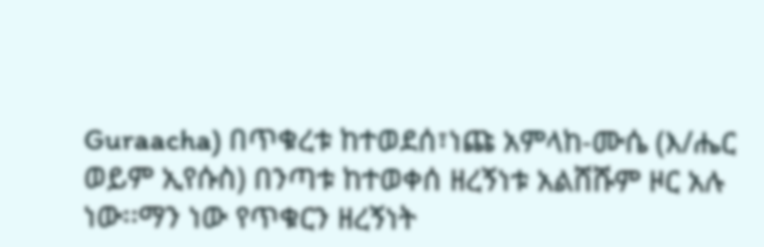Guraacha) በጥቁረቱ ከተወደሰ፣ነጩ አምላከ-ሙሴ (እ/ሔር ወይም ኢየሱስ) በንጣቱ ከተወቀሰ ዘረኝነቱ አልሸሹም ዞር አሉ ነው፡፡ማን ነው የጥቁርን ዘረኝነት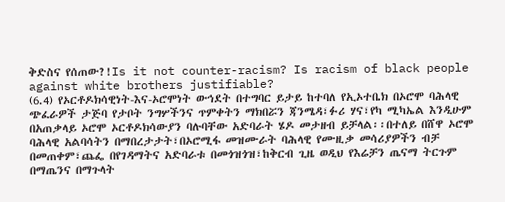ቅድስና የሰጠው?!Is it not counter-racism? Is racism of black people against white brothers justifiable?
(6.4) የኦርቶዶክሳዊነት-እና-ኦሮሞነት ውኅደት በተግባር ይታይ ከተባለ የኢኦተቤክ በኦሮሞ ባሕላዊ ጭፈራዎች ታጅባ የታቦት ንግሦችንና ጥምቀትን ማክበሯን ጃንሜዳ፣ፉሪ ሃና፣የካ ሚካኤል እንዲሁም በአጠቃላይ ኦሮሞ ኦርቶዶክሳውያን ባሉባቸው አድባራት ሄዶ መታዘብ ይቻላል፡፡በተለይ በሸዋ ኦሮሞ ባሕላዊ አልባሳትን በማበረታታት፣በኦሮሚፋ መዝሙራት ባሕላዊ የሙዚቃ መሳሪያዎችን ብቻ በመጠቀም፣ጨፌ በየገዳማትና አድባራቱ በመጎዝጎዝ፣ከቅርብ ጊዜ ወዲህ የእሬቻን ጤናማ ትርጉም በማጤንና በማጉላት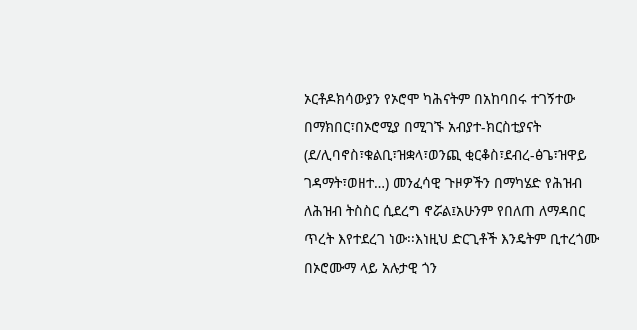ኦርቶዶክሳውያን የኦሮሞ ካሕናትም በአከባበሩ ተገኝተው በማክበር፣በኦሮሚያ በሚገኙ አብያተ-ክርስቲያናት (ደ/ሊባኖስ፣ቁልቢ፣ዝቋላ፣ወንጪ ቂርቆስ፣ደብረ-ፅጌ፣ዝዋይ ገዳማት፣ወዘተ…) መንፈሳዊ ጉዞዎችን በማካሄድ የሕዝብ ለሕዝብ ትስስር ሲደረግ ኖሯል፤አሁንም የበለጠ ለማዳበር ጥረት እየተደረገ ነው፡፡እነዚህ ድርጊቶች እንዴትም ቢተረጎሙ በኦሮሙማ ላይ አሉታዊ ጎን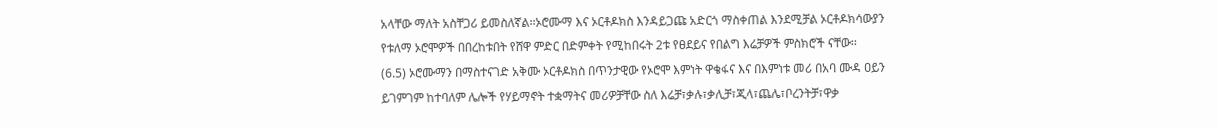አላቸው ማለት አስቸጋሪ ይመስለኛል፡፡ኦሮሙማ እና ኦርቶዶክስ እንዳይጋጩ አድርጎ ማስቀጠል እንደሚቻል ኦርቶዶክሳውያን የቱለማ ኦሮሞዎች በበረከቱበት የሸዋ ምድር በድምቀት የሚከበሩት 2ቱ የፀደይና የበልግ እሬቻዎች ምስክሮች ናቸው፡፡
(6.5) ኦሮሙማን በማስተናገድ አቅሙ ኦርቶዶክስ በጥንታዊው የኦሮሞ እምነት ዋቄፋና እና በእምነቱ መሪ በአባ ሙዳ ዐይን ይገምገም ከተባለም ሌሎች የሃይማኖት ተቋማትና መሪዎቻቸው ስለ እሬቻ፣ቃሉ፣ቃሊቻ፣ጂላ፣ጨሌ፣ቦረንትቻ፣ዋቃ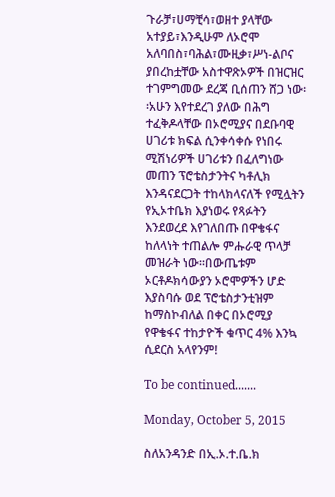ጉራቻ፣ሀማቺሳ፣ወዘተ ያላቸው አተያይ፣እንዲሁም ለኦሮሞ አለባበስ፣ባሕል፣ሙዚቃ፣ሥነ-ልቦና ያበረከቷቸው አስተዋጽኦዎች በዝርዝር ተገምግመው ደረጃ ቢሰጠን ሸጋ ነው፡፡አሁን እየተደረገ ያለው በሕግ ተፈቅዶላቸው በኦሮሚያና በደቡባዊ ሀገሪቱ ክፍል ሲንቀሳቀሱ የነበሩ ሚሽነሪዎች ሀገሪቱን በፈለግነው መጠን ፕሮቴስታንትና ካቶሊክ እንዳናደርጋት ተከላክላናለች የሚሏትን የኢኦተቤክ እያነወሩ የጻፉትን እንደወረደ እየገለበጡ በዋቄፋና ከለላነት ተጠልሎ ምሑራዊ ጥላቻ መዝራት ነው፡፡በውጤቱም ኦርቶዶክሳውያን ኦሮሞዎችን ሆድ እያስባሱ ወደ ፕሮቴስታንቲዝም ከማስኮብለል በቀር በኦሮሚያ የዋቄፋና ተከታዮች ቁጥር 4% እንኳ ሲደርስ አላየንም!

To be continued.......

Monday, October 5, 2015

ስለአንዳንድ በኢ.ኦ.ተ.ቤ.ክ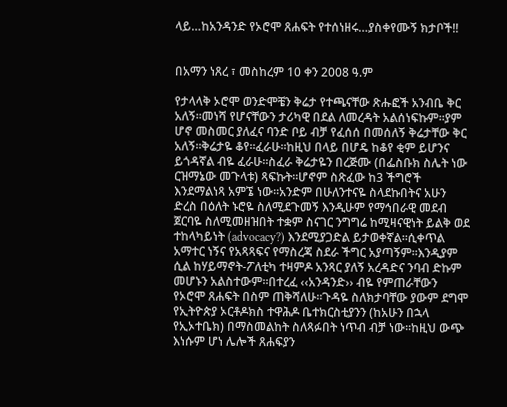ላይ…ከአንዳንድ የኦሮሞ ጸሐፍት የተሰነዘሩ…ያስቀየሙኝ ክታቦች!!


በአማን ነጸረ ፣ መስከረም 10 ቀን 2008 ዓ.ም

የታላላቅ ኦሮሞ ወንድሞቼን ቅሬታ የተጫናቸው ጽሑፎች አንብቤ ቅር አለኝ፡፡መነሻ የሆናቸውን ታሪካዊ በደል ለመረዳት አልሰነፍኩም፡፡ያም ሆኖ መስመር ያለፈና ባንድ ቦይ ብቻ የፈሰሰ በመሰለኝ ቅሬታቸው ቅር አለኝ፡፡ቅሬታዬ ቆየ፡፡ፈራሁ፡፡ከዚህ በላይ በሆዴ ከቆየ ቂም ይሆንና ይጎዳኛል ብዬ ፈራሁ፡፡ስፈራ ቅሬታዬን በረጅሙ (በፌስቡክ ስሌት ነው ርዝማኔው መጉላቱ) ጻፍኩት፡፡ሆኖም ስጽፈው ከ3 ችግሮች እንደማልነጻ አምኜ ነው፡፡አንድም በሁለንተናዬ ስላደኩበትና አሁን ድረስ በዕለት ኑሮዬ ስለሚደጉመኝ እንዲሁም የማኅበራዊ መደብ ጀርባዬ ስለሚመዘዝበት ተቋም ስናገር ንግግሬ ከሚዛናዊነት ይልቅ ወደ ተከላካይነት (advocacy?) እንደሚያጋድል ይታወቀኛል፡፡ሲቀጥል አማተር ነኝና የአጻጻፍና የማስረጃ ስደራ ችግር አያጣኝም፡፡እንዲያም ሲል ከሃይማኖት-ፖለቲካ ተዛምዶ አንጻር ያለኝ አረዳድና ንባብ ድኩም መሆኑን አልስተውም፡፡በተረፈ ‹‹አንዳንድ›› ብዬ የምጠራቸውን የኦሮሞ ጸሐፍት በስም ጠቅሻለሁ፡፡ጉዳዬ ስለክታባቸው ያውም ደግሞ የኢትዮጵያ ኦርቶዶክስ ተዋሕዶ ቤተክርስቲያንን (ከአሁን በኋላ የኢኦተቤክ) በማስመልከት ስለጻፉበት ነጥብ ብቻ ነው፡፡ከዚህ ውጭ እነሱም ሆነ ሌሎች ጸሐፍያን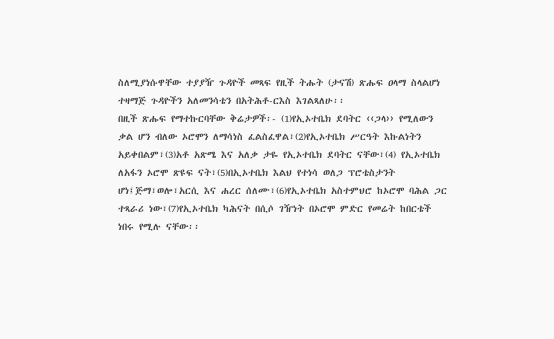ስለሚያነሱዋቸው ተያያዥ ጉዳዮች መጻፍ የዚች ትሑት (ታናሽ) ጽሑፍ ዐላማ ስላልሆነ ተዛማጅ ጉዳዮችን አለመንሳቴን በአትሕቶ-ርእስ እገልጻለሁ፡፡
በዚች ጽሑፍ የማተኩርባቸው ቅሬታዎች፡- (1)የኢኦተቤክ ደባትር ‹‹ጋላ›› የሚለውን ቃል ሆን ብለው ኦሮሞን ለማሳነስ ፈልስፈዋል፣(2)የኢኦተቤክ ሥርዓት እኩልነትን አይቀበልም፣(3)አቶ አጽሜ እና አለቃ ታዬ የኢኦተቤክ ደባትር ናቸው፣(4) የኢኦተቤክ ለአፋን ኦሮሞ ጽዩፍ ናት፣(5)በኢኦተቤክ እልህ የተነሳ ወለጋ ፕሮቴስታንት ሆነ፤ጅማ፣ወሎ፣አርሲ እና ሐረር ሰለሙ፣(6)የኢኦተቤክ አስተምህሮ ከኦሮሞ ባሕል ጋር ተጻራሪ ነው፣(7)የኢኦተቤክ ካሕናት በሲሶ ገዥነት በኦሮሞ ምድር የመሬት ከበርቴች ነበሩ የሚሉ ናቸው፡፡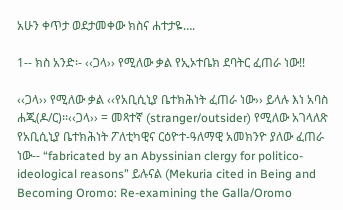አሁን ቀጥታ ወደታመቀው ክስና ሐተታዬ….

1-- ክስ አንድ፡- ‹‹ጋላ›› የሚለው ቃል የኢኦተቤክ ደባትር ፈጠራ ነው!!

‹‹ጋላ›› የሚለው ቃል ‹‹የአቢሲኒያ ቤተክሕነት ፈጠራ ነው›› ይላሉ እነ አባስ ሐጂ(ዶ/ር)፡፡‹‹ጋላ›› = መጻተኛ (stranger/outsider) የሚለው አገላለጽ የአቢሲኒያ ቤተክሕነት ፖለቲካዊና ርዕዮተ-ዓለማዊ አመክንዮ ያለው ፈጠራ ነው-- “fabricated by an Abyssinian clergy for politico-ideological reasons” ይሉናል (Mekuria cited in Being and Becoming Oromo: Re-examining the Galla/Oromo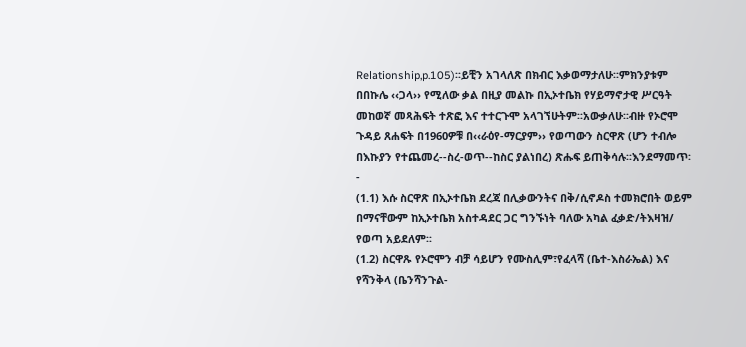Relationship,p.105)፡፡ይቺን አገላለጽ በክብር እቃወማታለሁ፡፡ምክንያቱም በበኩሌ ‹‹ጋላ›› የሚለው ቃል በዚያ መልኩ በኢኦተቤክ የሃይማኖታዊ ሥርዓት መከወኛ መጻሕፍት ተጽፎ እና ተተርጉሞ አላገኘሁትም፡፡አውቃለሁ፡፡ብዙ የኦሮሞ ጉዳይ ጸሐፍት በ1960ዎቹ በ‹‹ራዕየ-ማርያም›› የወጣውን ስርዋጽ (ሆን ተብሎ በእኩያን የተጨመረ--ስረ-ወጥ--ከስር ያልነበረ) ጽሑፍ ይጠቅሳሉ፡፡እንደማመጥ፡-
(1.1) እሱ ስርዋጽ በኢኦተቤክ ደረጃ በሊቃውንትና በቅ/ሲኖዶስ ተመክሮበት ወይም በማናቸውም ከኢኦተቤክ አስተዳደር ጋር ግንኙነት ባለው አካል ፈቃድ/ትእዛዝ/ የወጣ አይደለም፡፡
(1.2) ስርዋጹ የኦሮሞን ብቻ ሳይሆን የሙስሊም፣የፈላሻ (ቤተ-እስራኤል) እና የሻንቅላ (ቤንሻንጉል-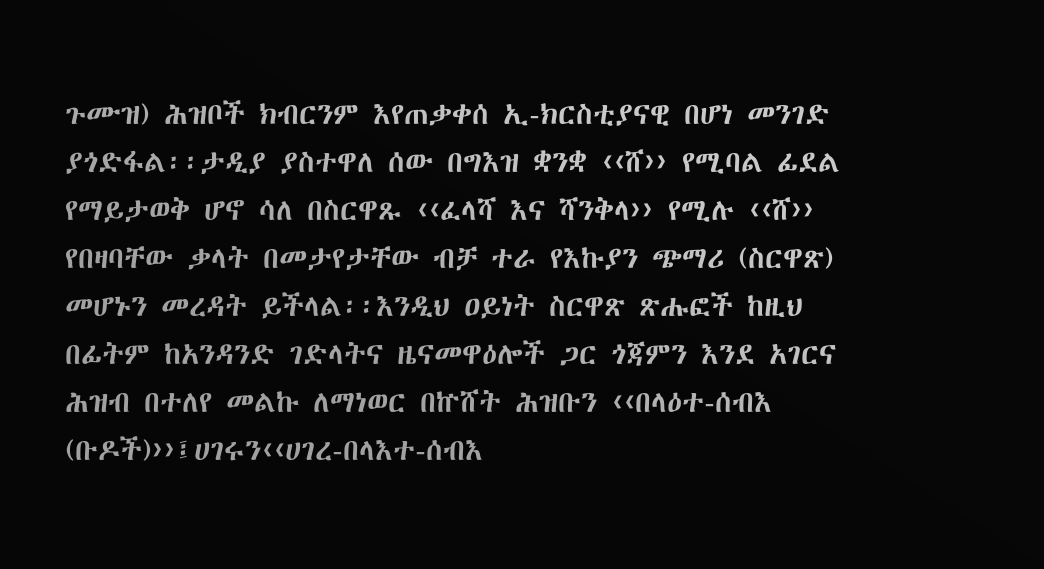ጉሙዝ) ሕዝቦች ክብርንም እየጠቃቀሰ ኢ-ክርስቲያናዊ በሆነ መንገድ ያጎድፋል፡፡ታዲያ ያስተዋለ ሰው በግእዝ ቋንቋ ‹‹ሸ›› የሚባል ፊደል የማይታወቅ ሆኖ ሳለ በስርዋጹ ‹‹ፈላሻ እና ሻንቅላ›› የሚሉ ‹‹ሸ›› የበዛባቸው ቃላት በመታየታቸው ብቻ ተራ የእኩያን ጭማሪ (ስርዋጽ) መሆኑን መረዳት ይችላል፡፡እንዲህ ዐይነት ስርዋጽ ጽሑፎች ከዚህ በፊትም ከአንዳንድ ገድላትና ዜናመዋዕሎች ጋር ጎጃምን እንደ አገርና ሕዝብ በተለየ መልኩ ለማነወር በኵሸት ሕዝቡን ‹‹በላዕተ-ሰብእ (ቡዶች)››፤ሀገሩን‹‹ሀገረ-በላእተ-ሰብእ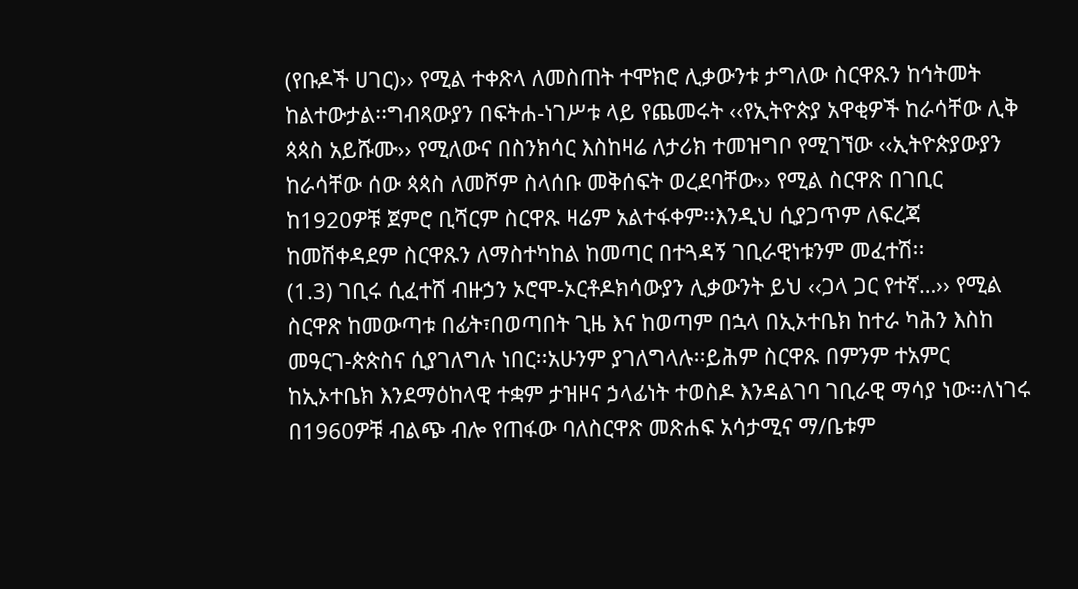(የቡዶች ሀገር)›› የሚል ተቀጽላ ለመስጠት ተሞክሮ ሊቃውንቱ ታግለው ስርዋጹን ከኅትመት ከልተውታል፡፡ግብጻውያን በፍትሐ-ነገሥቱ ላይ የጨመሩት ‹‹የኢትዮጵያ አዋቂዎች ከራሳቸው ሊቅ ጳጳስ አይሹሙ›› የሚለውና በስንክሳር እስከዛሬ ለታሪክ ተመዝግቦ የሚገኘው ‹‹ኢትዮጵያውያን ከራሳቸው ሰው ጳጳስ ለመሾም ስላሰቡ መቅሰፍት ወረደባቸው›› የሚል ስርዋጽ በገቢር ከ1920ዎቹ ጀምሮ ቢሻርም ስርዋጹ ዛሬም አልተፋቀም፡፡እንዲህ ሲያጋጥም ለፍረጃ ከመሽቀዳደም ስርዋጹን ለማስተካከል ከመጣር በተጓዳኝ ገቢራዊነቱንም መፈተሽ፡፡
(1.3) ገቢሩ ሲፈተሸ ብዙኃን ኦሮሞ-ኦርቶዶክሳውያን ሊቃውንት ይህ ‹‹ጋላ ጋር የተኛ…›› የሚል ስርዋጽ ከመውጣቱ በፊት፣በወጣበት ጊዜ እና ከወጣም በኋላ በኢኦተቤክ ከተራ ካሕን እስከ መዓርገ-ጵጵስና ሲያገለግሉ ነበር፡፡አሁንም ያገለግላሉ፡፡ይሕም ስርዋጹ በምንም ተአምር ከኢኦተቤክ እንደማዕከላዊ ተቋም ታዝዞና ኃላፊነት ተወስዶ እንዳልገባ ገቢራዊ ማሳያ ነው፡፡ለነገሩ በ1960ዎቹ ብልጭ ብሎ የጠፋው ባለስርዋጽ መጽሐፍ አሳታሚና ማ/ቤቱም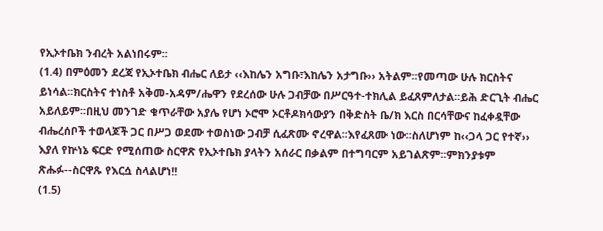የኢኦተቤክ ንብረት አልነበሩም፡፡
(1.4) በምዕመን ደረጃ የኢኦተቤክ ብሔር ለይታ ‹‹እከሌን አግቡ፣እከሌን አታግቡ›› አትልም፡፡የመጣው ሁሉ ክርስትና ይነሳል፡፡ክርስትና ተነስቶ አቅመ-አዳም/ሔዋን የደረሰው ሁሉ ጋብቻው በሥርዓተ-ተክሊል ይፈጸምለታል፡፡ይሕ ድርጊት ብሔር አይለይም፡፡በዚህ መንገድ ቁጥራቸው አያሌ የሆነ ኦሮሞ ኦርቶዶክሳውያን በቅድስት ቤ/ክ እርስ በርሳቸውና ከፈቀዷቸው ብሔረሰቦች ተወላጆች ጋር በሥጋ ወደሙ ተወስነው ጋብቻ ሲፈጽሙ ኖረዋል፡፡እየፈጸሙ ነው፡፡ስለሆነም ከ‹‹ጋላ ጋር የተኛ›› እያለ የኵነኔ ፍርድ የሚሰጠው ስርዋጽ የኢኦተቤክ ያላትን አሰራር በቃልም በተግባርም አይገልጽም፡፡ምክንያቱም ጽሑፉ--ስርዋጹ የእርሷ ስላልሆነ!!
(1.5)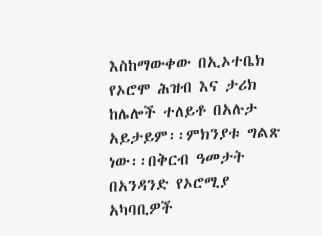እስከማውቀው በኢኦተቤክ የኦሮሞ ሕዝብ እና ታሪክ ከሌሎች ተለይቶ በአሉታ አይታይም፡፡ምክንያቱ ግልጽ ነው፡፡በቅርብ ዓመታት በአንዳንድ የኦሮሚያ አካባቢዎች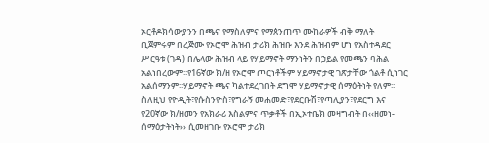ኦርቶዶክሳውያንን በጫና የማስለምና የማጰንጠጥ ሙከራዎች ብቅ ማለት ቢጀምሩም በረጅሙ የኦሮሞ ሕዝብ ታሪክ ሕዝቡ እንደ ሕዝብም ሆነ የአስተዳደር ሥርዓቱ (ገዳ) በሌላው ሕዝብ ላይ የሃይማኖት ማንነትን በኃይል የመጫን ባሕል አልነበረውም፡፡የ16ኛው ክ/ዘ የኦሮሞ ጦርነቶችም ሃይማኖታዊ ገጽታቸው ጎልቶ ሲነገር አልሰማንም፡፡ሃይማኖት ጫና ካልተደረገበት ደግሞ ሃይማኖታዊ ሰማዕትነት የለም፡፡ስለዚህ የዮዲት፣የሱስንዮስ፣የግራኝ መሐመድ፣የደርቡሽ፣የጣሊያን፣የደርግ እና የ20ኛው ክ/ዘመን የአክራሪ እስልምና ጥቃቶች በኢኦተቤክ መዛግብት በ‹‹ዘመነ-ሰማዕታትነት›› ሲመዘገቡ የኦሮሞ ታሪክ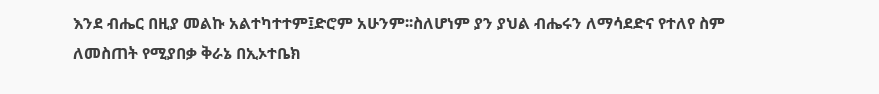እንደ ብሔር በዚያ መልኩ አልተካተተም፤ድሮም አሁንም፡፡ስለሆነም ያን ያህል ብሔሩን ለማሳደድና የተለየ ስም ለመስጠት የሚያበቃ ቅራኔ በኢኦተቤክ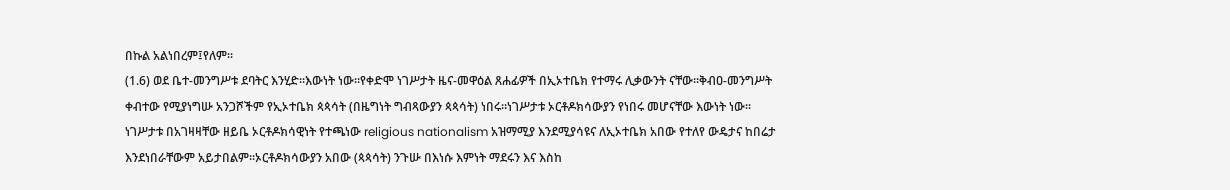በኩል አልነበረም፤የለም፡፡
(1.6) ወደ ቤተ-መንግሥቱ ደባትር እንሂድ፡፡እውነት ነው፡፡የቀድሞ ነገሥታት ዜና-መዋዕል ጸሐፊዎች በኢኦተቤክ የተማሩ ሊቃውንት ናቸው፡፡ቅብዐ-መንግሥት ቀብተው የሚያነግሡ አንጋሾችም የኢኦተቤክ ጳጳሳት (በዜግነት ግብጻውያን ጳጳሳት) ነበሩ፡፡ነገሥታቱ ኦርቶዶክሳውያን የነበሩ መሆናቸው እውነት ነው፡፡ነገሥታቱ በአገዛዛቸው ዘይቤ ኦርቶዶክሳዊነት የተጫነው religious nationalism አዝማሚያ እንደሚያሳዩና ለኢኦተቤክ አበው የተለየ ውዴታና ከበሬታ እንደነበራቸውም አይታበልም፡፡ኦርቶዶክሳውያን አበው (ጳጳሳት) ንጉሡ በእነሱ እምነት ማደሩን እና እስከ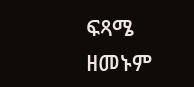ፍጻሜ ዘመኑም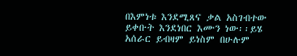በእምነቱ እንደሚጸና ቃል አስገብተው ይቀቡት እንደነበር እሙን ነው፡፡ይሄ አሰራር ይብዛም ይነስም በሁሉም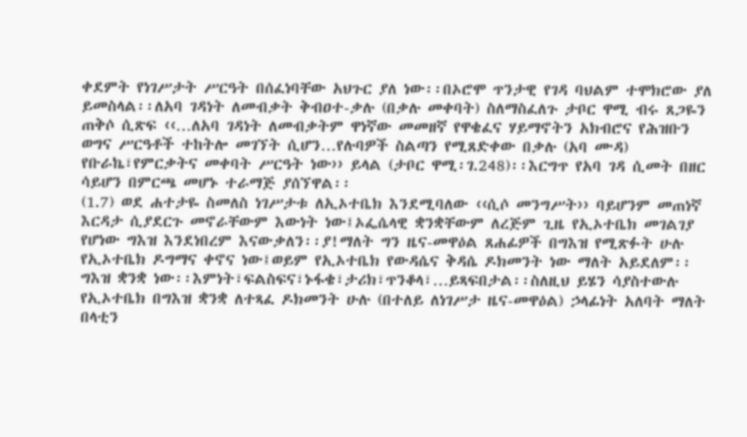ቀደምት የነገሥታት ሥርዓት በሰፈነባቸው አህጉር ያለ ነው፡፡በኦሮሞ ጥንታዊ የገዳ ባህልም ተሞክሮው ያለ ይመስላል፡፡ለአባ ገዳነት ለመብቃት ቅብዐተ-ቃሉ (በቃሉ መቀባት) ስለማስፈለጉ ታቦር ዋሚ ብሩ ጸጋዬን ጠቅሶ ሲጽፍ ‹‹…ለአባ ገዳነት ለመብቃትም ዋነኛው መመዘኛ የዋቄፈና ሃይማኖትን አክብሮና የሕዝቡን ወግና ሥርዓቶች ተከትሎ መገኘት ሲሆን…የሉባዎች ስልጣን የሚጸድቀው በቃሉ (አባ ሙዳ) የቡራኬ፣የምርቃትና መቀባት ሥርዓት ነው›› ይላል (ታቦር ዋሚ፡ገ.248)፡፡እርግጥ የአባ ገዳ ሲመት በዘር ሳይሆን በምርጫ መሆኑ ተራማጅ ያሰኘዋል፡፡
(1.7) ወደ ሐተታዬ ስመለስ ነገሥታቱ ለኢኦተቤክ እንደሚባለው ‹‹ሲሶ መንግሥት›› ባይሆንም መጠነኛ እርዳታ ሲያደርጉ መኖራቸውም እውነት ነው፤ኦፌሴላዊ ቋንቋቸውም ለረጅም ጊዜ የኢኦተቤክ መገልገያ የሆነው ግእዝ እንደነበረም እናውቃለን፡፡ያ!ማለት ግን ዜና-መዋዕል ጸሐፊዎች በግእዝ የሚጽፉት ሁሉ የኢኦተቤክ ዶግማና ቀኖና ነው፤ወይም የኢኦተቤክ የውዳሴና ቅዳሴ ዶክመንት ነው ማለት አይደለም፡፡ግእዝ ቋንቋ ነው፡፡እምነት፣ፍልስፍና፣ኑፋቄ፣ታሪክ፣ጥንቆላ፣…ይጻፍበታል፡፡ስለዚህ ይሄን ሳያስተውሉ የኢኦተቤክ በግእዝ ቋንቋ ለተጻፈ ዶክመንት ሁሉ (በተለይ ለነገሥታ ዜና-መዋዕል) ኃላፊነት አለባት ማለት በላቲን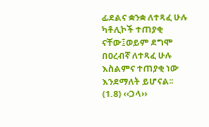ፊደልና ቋንቋ ለተጻፈ ሁሉ ካቶሊኮች ተጠያቂ ናቸው፤ወይም ደግሞ በዐረብኛ ለተጻፈ ሁሉ እስልምና ተጠያቂ ነው እንደማለት ይሆናል፡፡
(1.8) ‹‹ጋላ››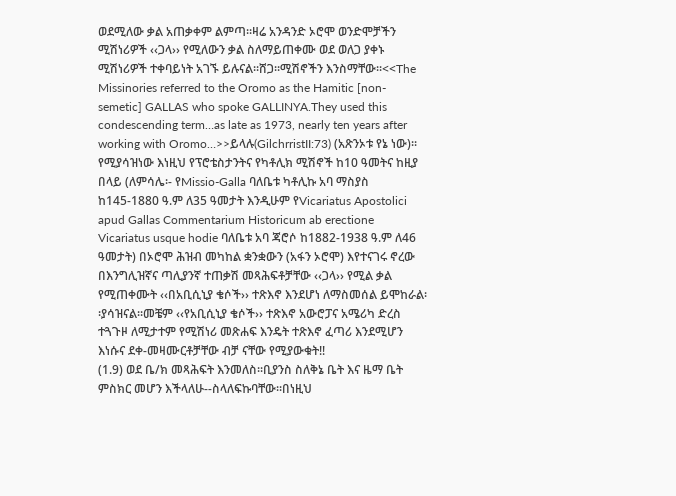ወደሚለው ቃል አጠቃቀም ልምጣ፡፡ዛሬ አንዳንድ ኦሮሞ ወንድሞቻችን ሚሽነሪዎች ‹‹ጋላ›› የሚለውን ቃል ስለማይጠቀሙ ወደ ወለጋ ያቀኑ ሚሽነሪዎች ተቀባይነት አገኙ ይሉናል፡፡ሸጋ፡፡ሚሽኖችን እንስማቸው፡፡<<The Missinories referred to the Oromo as the Hamitic [non-semetic] GALLAS who spoke GALLINYA.They used this condescending term…as late as 1973, nearly ten years after working with Oromo…>>ይላሉ(GilchrristII:73) (አጽንኦቱ የኔ ነው)፡፡የሚያሳዝነው እነዚህ የፕሮቴስታንትና የካቶሊክ ሚሽኖች ከ10 ዓመትና ከዚያ በላይ (ለምሳሌ፡- የMissio-Galla ባለቤቱ ካቶሊኩ አባ ማስያስ ከ145-1880 ዓ.ም ለ35 ዓመታት እንዲሁም የVicariatus Apostolici apud Gallas Commentarium Historicum ab erectione Vicariatus usque hodie ባለቤቱ አባ ጃሮሶ ከ1882-1938 ዓ.ም ለ46 ዓመታት) በኦሮሞ ሕዝብ መካከል ቋንቋውን (አፋን ኦሮሞ) እየተናገሩ ኖረው በእንግሊዝኛና ጣሊያንኛ ተጠቃሽ መጻሕፍቶቻቸው ‹‹ጋላ›› የሚል ቃል የሚጠቀሙት ‹‹በአቢሲኒያ ቄሶች›› ተጽእኖ እንደሆነ ለማስመሰል ይሞከራል፡፡ያሳዝናል፡፡መቼም ‹‹የአቢሲኒያ ቄሶች›› ተጽእኖ አውሮፓና አሜሪካ ድረስ ተጓጉዞ ለሚታተም የሚሽነሪ መጽሐፍ እንዴት ተጽእኖ ፈጣሪ እንደሚሆን እነሱና ደቀ-መዛሙርቶቻቸው ብቻ ናቸው የሚያውቁት!!
(1.9) ወደ ቤ/ክ መጻሕፍት እንመለስ፡፡ቢያንስ ስለቅኔ ቤት እና ዜማ ቤት ምስክር መሆን እችላለሁ--ስላለፍኩባቸው፡፡በነዚህ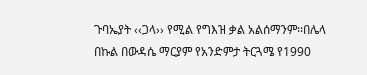ጉባኤያት ‹‹ጋላ›› የሚል የግእዝ ቃል አልሰማንም፡፡በሌላ በኩል በውዳሴ ማርያም የአንድምታ ትርጓሜ የ1990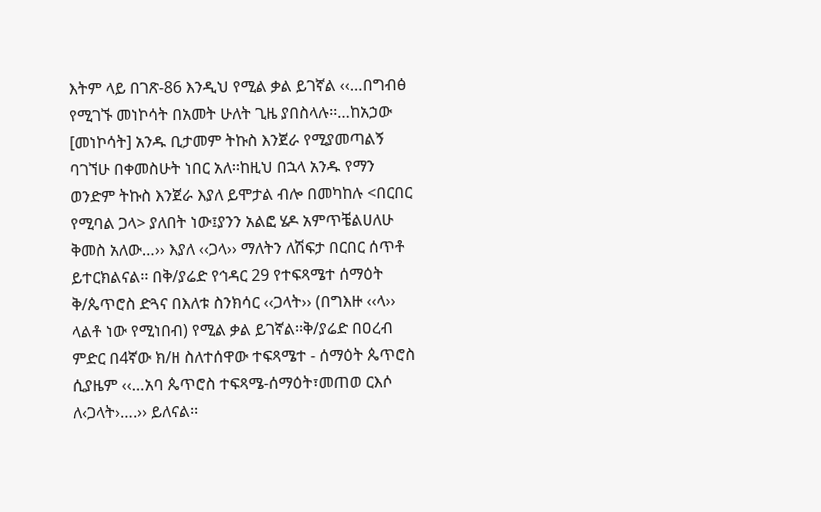እትም ላይ በገጽ-86 እንዲህ የሚል ቃል ይገኛል ‹‹…በግብፅ የሚገኙ መነኮሳት በአመት ሁለት ጊዜ ያበስላሉ፡፡…ከአኃው [መነኮሳት] አንዱ ቢታመም ትኩስ እንጀራ የሚያመጣልኝ ባገኘሁ በቀመስሁት ነበር አለ፡፡ከዚህ በኋላ አንዱ የማን ወንድም ትኩስ እንጀራ እያለ ይሞታል ብሎ በመካከሉ <በርበር የሚባል ጋላ> ያለበት ነው፤ያንን አልፎ ሄዶ አምጥቼልሀለሁ ቅመስ አለው…›› እያለ ‹‹ጋላ›› ማለትን ለሽፍታ በርበር ሰጥቶ ይተርክልናል፡፡ በቅ/ያሬድ የኅዳር 29 የተፍጻሜተ ሰማዕት ቅ/ጴጥሮስ ድጓና በእለቱ ስንክሳር ‹‹ጋላት›› (በግእዙ ‹‹ላ›› ላልቶ ነው የሚነበብ) የሚል ቃል ይገኛል፡፡ቅ/ያሬድ በዐረብ ምድር በ4ኛው ክ/ዘ ስለተሰዋው ተፍጻሜተ - ሰማዕት ጴጥሮስ ሲያዜም ‹‹…አባ ጴጥሮስ ተፍጻሜ-ሰማዕት፣መጠወ ርእሶ ለ‹ጋላት›….›› ይለናል፡፡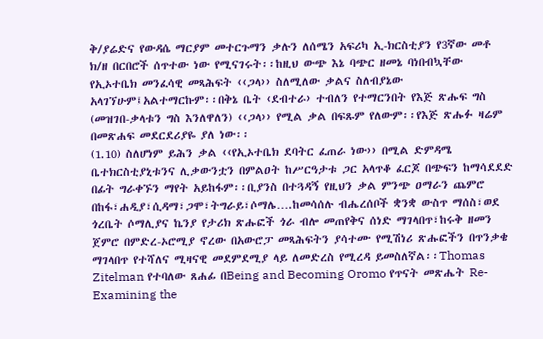ቅ/ያሬድና የውዳሴ ማርያም መተርጉማን ቃሉን ለሰሜን አፍሪካ ኢ-ክርስቲያን የ3ኛው መቶ ክ/ዘ በርበሮች ሰጥተው ነው የሚናገሩት፡፡ከዚህ ውጭ እኔ ባጭር ዘመኔ ባነበብኳቸው የኢኦተቤክ መንፈሳዊ መጻሕፍት ‹‹ጋላ›› ስለሚለው ቃልና ስለብያኔው አላገኘሁም፤አልተማርኩም፡፡በቅኔ ቤት ‹ደብተራ› ተብለን የተማርንበት የእጅ ጽሑፍ ግስ (መዝገበ-ቃላቱን ግስ እንለዋለን) ‹‹ጋላ›› የሚል ቃል በፍጹም የለውም፡፡የእጅ ጽሑፉ ዛሬም በመጽሐፍ መደርደሪያዬ ያለ ነው፡፡
(1.10) ስለሆነም ይሕን ቃል ‹‹የኢኦተቤክ ደባትር ፈጠራ ነው›› በሚል ድምዳሜ ቤተክርስቲያኒቱንና ሊቃውንቷን በምልዐት ከሥርዓታቱ ጋር አላጥቆ ፈርጆ በጭፍን ከማሳደደድ በፊት ግራቀኙን ማየት አይከፋም፡፡ቢያንስ በተጓዳኝ የዚህን ቃል ምንጭ ዐማራን ጨምሮ በከፋ፣ሐዲያ፣ሲዳማ፣ጋሞ፣ትግራይ፣ሶማሌ….ከመሳሰሉ ብሔረሰቦች ቋንቋ ውስጥ ማሰስ፣ወደ ጎረቤት ሶማሊያና ኬንያ የታሪክ ጽሑፎች ጎራ ብሎ መጠየቅና ሰነድ ማገላበጥ፣ከሩቅ ዘመን ጀምሮ በምድረ-ኦሮሚያ ኖረው በአውሮፓ መጻሕፍትን ያሳተሙ የሚሽነሪ ጽሑፎችን በጥንቃቄ ማገላበጥ የተሻለና ሚዛናዊ መደምደሚያ ላይ ለመድረስ የሚረዳ ይመስለኛል፡፡Thomas Zitelman የተባለው ጸሐፊ በBeing and Becoming Oromo የጥናት መጽሔት Re-Examining the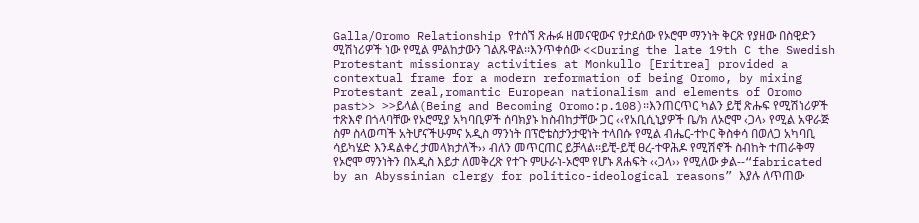Galla/Oromo Relationship የተሰኘ ጽሑፉ ዘመናዊውና የታደሰው የኦሮሞ ማንነት ቅርጽ የያዘው በስዊድን ሚሽነሪዎች ነው የሚል ምልከታውን ገልጹዋል፡፡እንጥቀሰው <<During the late 19th C the Swedish Protestant missionray activities at Monkullo [Eritrea] provided a contextual frame for a modern reformation of being Oromo, by mixing Protestant zeal,romantic European nationalism and elements of Oromo past>> >>ይላል(Being and Becoming Oromo:p.108)፡፡እንጠርጥር ካልን ይቺ ጽሑፍ የሚሽነሪዎች ተጽእኖ በጎላባቸው የኦሮሚያ አካባቢዎች ሰባክያኑ ከስብከታቸው ጋር ‹‹የአቢሲኒያዎች ቤ/ክ ለኦሮሞ ‹ጋላ› የሚል አዋራጅ ስም ስላወጣች አትሆናችሁምና አዲስ ማንነት በፕሮቴስታንታዊነት ተላበሱ የሚል ብሔር-ተኮር ቅስቀሳ በወለጋ አካባቢ ሳይካሄድ እንዳልቀረ ታመላክታለች›› ብለን መጥርጠር ይቻላል፡፡ይቺ-ይቺ ፀረ-ተዋሕዶ የሚሽኖች ስብከት ተጠራቅማ የኦሮሞ ማንነትን በአዲስ እይታ ለመቅረጽ የተጉ ምሁራነ-ኦሮሞ የሆኑ ጸሐፍት ‹‹ጋላ›› የሚለው ቃል--“fabricated by an Abyssinian clergy for politico-ideological reasons” እያሉ ለጥጠው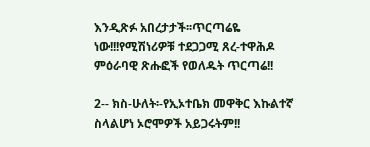እንዲጽፉ አበረታታች፡፡ጥርጣሬዬ ነው!!!የሚሽነሪዎቹ ተደጋጋሚ ጸረ-ተዋሕዶ ምዕራባዊ ጽሑፎች የወለዱት ጥርጣሬ!!

2-- ክስ-ሁለት፡-የኢኦተቤክ መዋቅር እኩልተኛ ስላልሆነ ኦሮሞዎች አይጋሩትም!!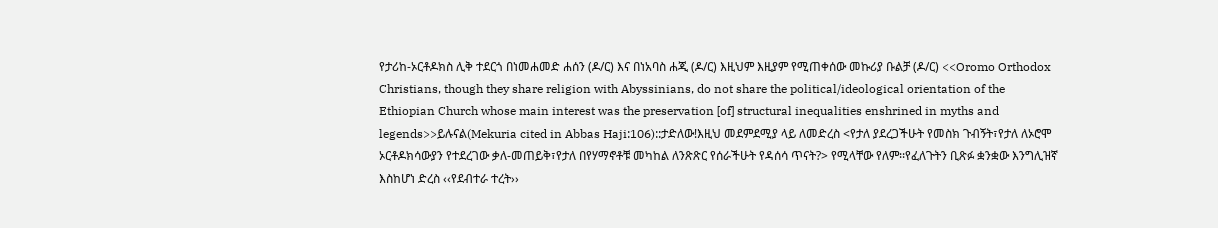የታሪከ-ኦርቶዶክስ ሊቅ ተደርጎ በነመሐመድ ሐሰን (ዶ/ር) እና በነአባስ ሐጂ (ዶ/ር) እዚህም እዚያም የሚጠቀሰው መኩሪያ ቡልቻ (ዶ/ር) <<Oromo Orthodox Christians, though they share religion with Abyssinians, do not share the political/ideological orientation of the Ethiopian Church whose main interest was the preservation [of] structural inequalities enshrined in myths and legends>>ይሉናል(Mekuria cited in Abbas Haji:106)::ታድለው!እዚህ መደምደሚያ ላይ ለመድረስ <የታለ ያደረጋችሁት የመስክ ጉብኝት፣የታለ ለኦሮሞ ኦርቶዶክሳውያን የተደረገው ቃለ-መጠይቅ፣የታለ በየሃማኖቶቹ መካከል ለንጽጽር የሰራችሁት የዳሰሳ ጥናት?> የሚላቸው የለም፡፡የፈለጉትን ቢጽፉ ቋንቋው እንግሊዝኛ እስከሆነ ድረስ ‹‹የደብተራ ተረት››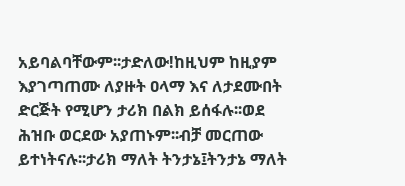አይባልባቸውም፡፡ታድለው!ከዚህም ከዚያም እያገጣጠሙ ለያዙት ዐላማ እና ለታደሙበት ድርጅት የሚሆን ታሪክ በልክ ይሰፋሉ፡፡ወደ ሕዝቡ ወርደው አያጠኑም፡፡ብቻ መርጠው ይተነትናሉ፡፡ታሪክ ማለት ትንታኔ፤ትንታኔ ማለት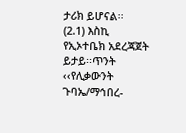ታሪክ ይሆናል፡፡
(2.1) እስኪ የኢኦተቤክ አደረጃጀት ይታይ፡፡ጥንት ‹‹የሊቃውንት ጉባኤ/ማኅበረ-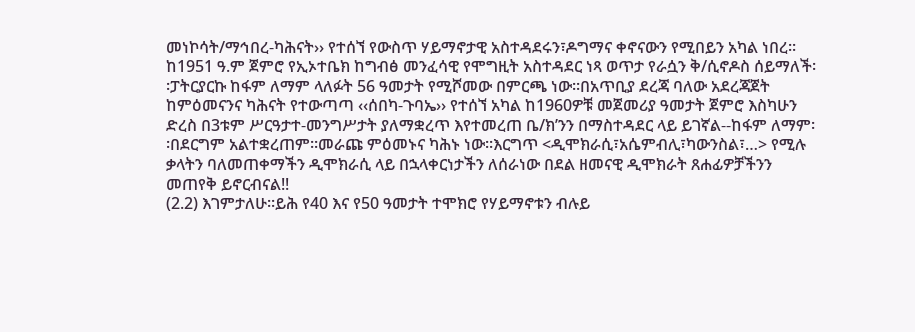መነኮሳት/ማኅበረ-ካሕናት›› የተሰኘ የውስጥ ሃይማኖታዊ አስተዳደሩን፣ዶግማና ቀኖናውን የሚበይን አካል ነበረ፡፡ከ1951 ዓ.ም ጀምሮ የኢኦተቤክ ከግብፅ መንፈሳዊ የሞግዚት አስተዳደር ነጻ ወጥታ የራሷን ቅ/ሲኖዶስ ሰይማለች፡፡ፓትርያርኩ ከፋም ለማም ላለፉት 56 ዓመታት የሚሾመው በምርጫ ነው፡፡በአጥቢያ ደረጃ ባለው አደረጃጀት ከምዕመናንና ካሕናት የተውጣጣ ‹‹ሰበካ-ጉባኤ›› የተሰኘ አካል ከ1960ዎቹ መጀመሪያ ዓመታት ጀምሮ እስካሁን ድረስ በ3ቱም ሥርዓታተ-መንግሥታት ያለማቋረጥ እየተመረጠ ቤ/ክ’ንን በማስተዳደር ላይ ይገኛል--ከፋም ለማም፡፡በደርግም አልተቋረጠም፡፡መራጩ ምዕመኑና ካሕኑ ነው፡፡እርግጥ <ዲሞክራሲ፣አሴምብሊ፣ካውንስል፣…> የሚሉ ቃላትን ባለመጠቀማችን ዲሞክራሲ ላይ በኋላቀርነታችን ለሰራነው በደል ዘመናዊ ዲሞክራት ጸሐፊዎቻችንን መጠየቅ ይኖርብናል!!
(2.2) እገምታለሁ፡፡ይሕ የ40 እና የ50 ዓመታት ተሞክሮ የሃይማኖቱን ብሉይ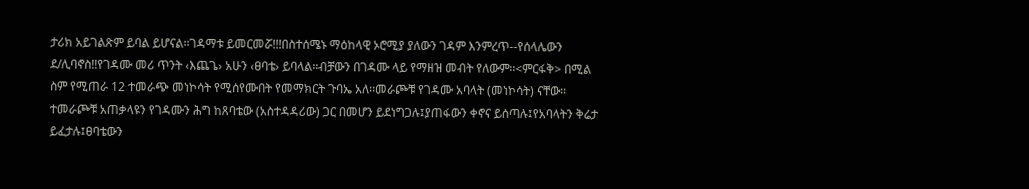ታሪክ አይገልጽም ይባል ይሆናል፡፡ገዳማቱ ይመርመሯ!!!በስተሰሜኑ ማዕከላዊ ኦሮሚያ ያለውን ገዳም እንምረጥ--የሰላሌውን ደ/ሊባኖስ!!የገዳሙ መሪ ጥንት ‹እጨጌ› አሁን ‹ፀባቴ› ይባላል፡፡ብቻውን በገዳሙ ላይ የማዘዝ መብት የለውም፡፡<ምርፋቅ> በሚል ስም የሚጠራ 12 ተመራጭ መነኮሳት የሚሰየሙበት የመማክርት ጉባኤ አለ፡፡መራጮቹ የገዳሙ አባላት (መነኮሳት) ናቸው፡፡ተመራጮቹ አጠቃላዩን የገዳሙን ሕግ ከጸባቴው (አስተዳዳሪው) ጋር በመሆን ይደነግጋሉ፤ያጠፋውን ቀኖና ይሰጣሉ፤የአባላትን ቅሬታ ይፈታሉ፤ፀባቴውን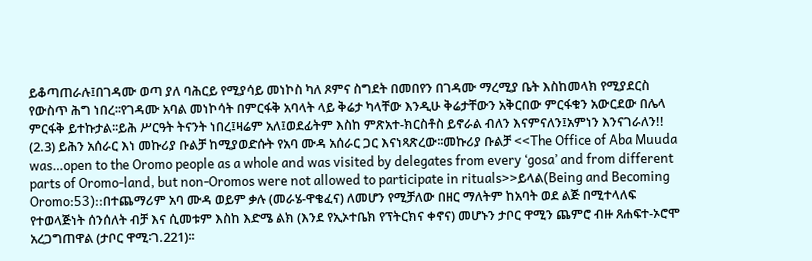ይቆጣጠራሉ፤በገዳሙ ወጣ ያለ ባሕርይ የሚያሳይ መነኮስ ካለ ጾምና ስግደት በመበየን በገዳሙ ማረሚያ ቤት እስከመላክ የሚያደርስ የውስጥ ሕግ ነበረ፡፡የገዳሙ አባል መነኮሳት በምርፋቅ አባላት ላይ ቅሬታ ካላቸው እንዲሁ ቅሬታቸውን አቅርበው ምርፋቁን አውርደው በሌላ ምርፋቅ ይተኩታል፡፡ይሕ ሥርዓት ትናንት ነበረ፤ዛሬም አለ፤ወደፊትም እስከ ምጽአተ-ክርስቶስ ይኖራል ብለን እናምናለን፤አምነን እንናገራለን!!
(2.3) ይሕን አሰራር እነ መኩሪያ ቡልቻ ከሚያወድሱት የአባ ሙዳ አሰራር ጋር እናነጻጽረው፡፡መኩሪያ ቡልቻ <<The Office of Aba Muuda was…open to the Oromo people as a whole and was visited by delegates from every ‘gosa’ and from different parts of Oromo-land, but non-Oromos were not allowed to participate in rituals>>ይላል(Being and Becoming Oromo:53)::በተጨማሪም አባ ሙዳ ወይም ቃሉ (መራሄ-ዋቄፈና) ለመሆን የሚቻለው በዘር ማለትም ከአባት ወደ ልጅ በሚተላለፍ የተወላጅነት ሰንሰለት ብቻ እና ሲመቱም እስከ እድሜ ልክ (እንደ የኢኦተቤክ የፕትርክና ቀኖና) መሆኑን ታቦር ዋሚን ጨምሮ ብዙ ጸሐፍተ-ኦሮሞ አረጋግጠዋል (ታቦር ዋሚ፡ገ.221)፡፡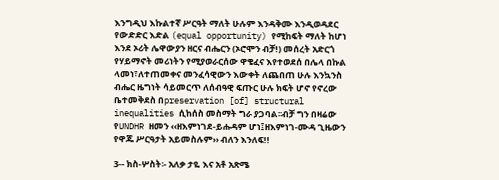እንግዲህ እኩልተኛ ሥርዓት ማለት ሁሉም እንዳቅሙ እንዲወዳደር የውድድር እድል (equal opportunity) የሚከፍት ማለት ከሆነ እንደ ኦሪት ሌዋውያን ዘርና ብሔርን (ኦሮሞን ብቻ!) መሰረት አድርጎ የሃይማኖት መሪነትን የሚያወራርሰው ዋቄፈና እየተወደሰ በሌላ በኩል ላመነ፣ለተጠመቀና መንፈሳዊውን እውቀት ለጨበጠ ሁሉ እንኳንስ ብሔር ዜግነት ሳይመርጥ ለሰብዓዊ ፍጡር ሁሉ ክፍት ሆኖ የኖረው ቤተመቅደስ በpreservation [of] structural inequalities ሲከሰስ መስማት ግራ ያጋባል፡፡ብቻ ግን በዛሬው የUNDHR ዘመን ‹‹ዘእምነገደ-ይሑዳም ሆነ፤ዘእምነገ-ሙዳ ጊዜውን የዋጁ ሥርዓታት አይመስሉም›› ብለን እንለፍ!!

3-- ክስ-ሦስት፡- አለቃ ታዬ እና አቶ አጽሜ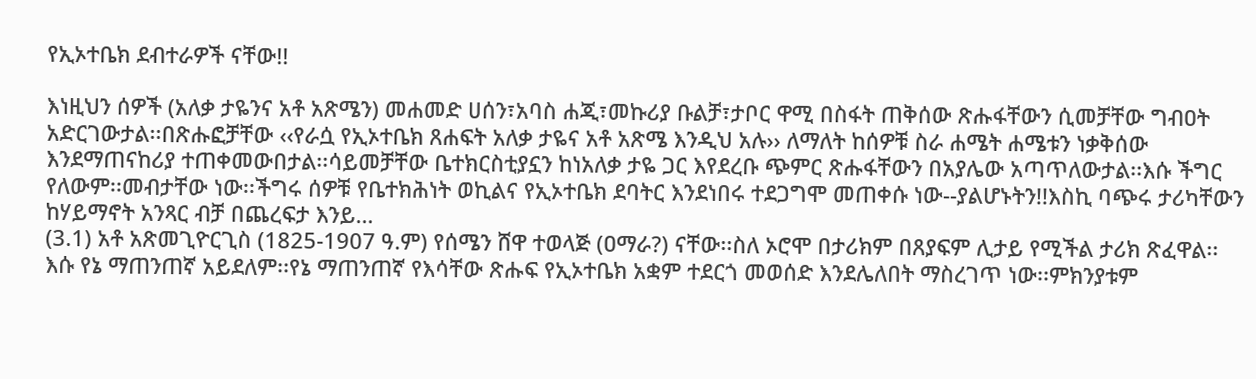የኢኦተቤክ ደብተራዎች ናቸው!!

እነዚህን ሰዎች (አለቃ ታዬንና አቶ አጽሜን) መሐመድ ሀሰን፣አባስ ሐጂ፣መኩሪያ ቡልቻ፣ታቦር ዋሚ በስፋት ጠቅሰው ጽሑፋቸውን ሲመቻቸው ግብዐት አድርገውታል፡፡በጽሑፎቻቸው ‹‹የራሷ የኢኦተቤክ ጸሐፍት አለቃ ታዬና አቶ አጽሜ እንዲህ አሉ›› ለማለት ከሰዎቹ ስራ ሐሜት ሐሜቱን ነቃቅሰው እንደማጠናከሪያ ተጠቀመውበታል፡፡ሳይመቻቸው ቤተክርስቲያኗን ከነአለቃ ታዬ ጋር እየደረቡ ጭምር ጽሑፋቸውን በአያሌው አጣጥለውታል፡፡እሱ ችግር የለውም፡፡መብታቸው ነው፡፡ችግሩ ሰዎቹ የቤተክሕነት ወኪልና የኢኦተቤክ ደባትር እንደነበሩ ተደጋግሞ መጠቀሱ ነው--ያልሆኑትን!!እስኪ ባጭሩ ታሪካቸውን ከሃይማኖት አንጻር ብቻ በጨረፍታ እንይ…
(3.1) አቶ አጽመጊዮርጊስ (1825-1907 ዓ.ም) የሰሜን ሸዋ ተወላጅ (ዐማራ?) ናቸው፡፡ስለ ኦሮሞ በታሪክም በጸያፍም ሊታይ የሚችል ታሪክ ጽፈዋል፡፡እሱ የኔ ማጠንጠኛ አይደለም፡፡የኔ ማጠንጠኛ የእሳቸው ጽሑፍ የኢኦተቤክ አቋም ተደርጎ መወሰድ እንደሌለበት ማስረገጥ ነው፡፡ምክንያቱም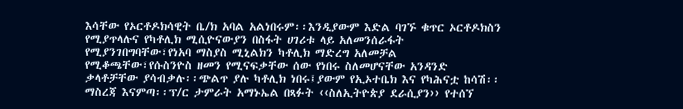እሳቸው የኦርቶዶክሳዊት ቤ/ክ አባል አልነበሩም፡፡እንዲያውም እድል ባገኙ ቁጥር ኦርቶዶክስን የሚያጥላሉና የካቶሊክ ሚሲዮናውያን በስፋት ሀገሪቱ ላይ አለመንሰራፋት የሚያንገበግባቸው፣የነአባ ማስያስ ሚኒልክን ካቶሊክ ማድረግ አለመቻል የሚቆጫቸው፣የሱስንዮስ ዘመን የሚናፍቃቸው ሰው የነበሩ ስለመሆናቸው አንዳንድ ቃላቶቻቸው ያሳብቃሉ፡፡ጭልጥ ያሉ ካቶሊክ ነበሩ፤ያውም የኢኦተቤክ እና የካሕናቷ ከሳሽ፡፡ማስረጃ እናምጣ፡፡ፕ/ር ታምራት አማኑኤል በጻፉት ‹‹ስለኢትዮጵያ ደራሲያን›› የተሰኘ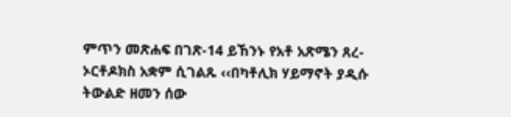ምጥን መጽሐፍ በገጽ-14 ይኸንኑ የአቶ አጽሜን ጸረ-ኦርቶዶክስ አቋም ሲገልጹ ‹‹በካቶሊክ ሃይማኖት ያዲሱ ትውልድ ዘመን ሰው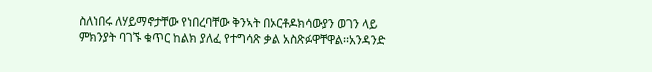ስለነበሩ ለሃይማኖታቸው የነበረባቸው ቅንኣት በኦርቶዶክሳውያን ወገን ላይ ምክንያት ባገኙ ቁጥር ከልክ ያለፈ የተግሳጽ ቃል አስጽፉዋቸዋል፡፡አንዳንድ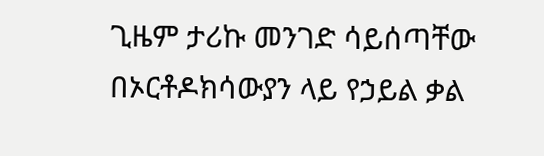ጊዜም ታሪኩ መንገድ ሳይሰጣቸው በኦርቶዶክሳውያን ላይ የኃይል ቃል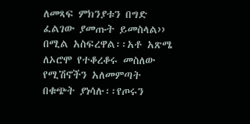ለመጻፍ ምክንያቱን በግድ ፈልገው ያመጡት ይመስላል›› በሚል አስፍረዋል፡፡አቶ አጽሜ ለኦሮሞ የተቆረቆሩ መስለው የሚሽኖችን አለመምጣት በቁጭት ያነሳሉ፡፡የጦሩን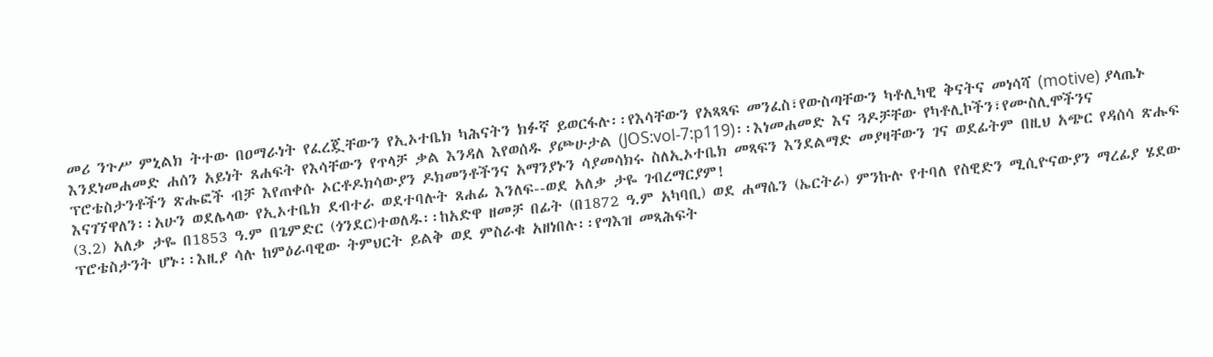መሪ ንጉሥ ምኒልክ ትተው በዐማራነት የፈረጇቸውን የኢኦተቤክ ካሕናትን ክፉኛ ይወርፋሉ፡፡የእሳቸውን የአጻጻፍ መንፈስ፣የውስጣቸውን ካቶሊካዊ ቅናትና መነሳሻ (motive) ያላጤኑ እንደነመሐመድ ሐሰን አይነት ጸሐፍት የእሳቸውን የጥላቻ ቃል እንዳለ እየወሰዱ ያጮሁታል (JOS:vol-7:p119)፡፡እነመሐመድ እና ጓዶቻቸው የካቶሊኮችን፣የሙስሊሞችንና ፕሮቴስታንቶችን ጽሑፎች ብቻ እየጠቀሱ ኦርቶዶክሳውያን ዶክመንቶችንና አማንያኑን ሳያመሳክሩ ስለኢኦተቤክ መጻፍን እንደልማድ መያዛቸውን ገና ወደፊትም በዚህ አጭር የዳሰሳ ጽሑፍ እናገኘዋለን፡፡አሁን ወደሌላው የኢኦተቤክ ደብተራ ወደተባሉት ጸሐፊ እንለፍ--ወደ አለቃ ታዬ ገብረማርያም!
(3.2) አለቃ ታዬ በ1853 ዓ.ም በጌምድር (ጎንደር)ተወለዱ፡፡ከአድዋ ዘመቻ በፊት (በ1872 ዓ.ም አካባቢ) ወደ ሐማሴን (ኤርትራ) ምንኩሉ የተባለ የስዊድን ሚሲዮናውያን ማረፊያ ሄደው ፕሮቴስታንት ሆኑ፡፡እዚያ ሳሉ ከምዕራባዊው ትምህርት ይልቅ ወደ ምስራቁ አዘነበሉ፡፡የግእዝ መጻሕፍት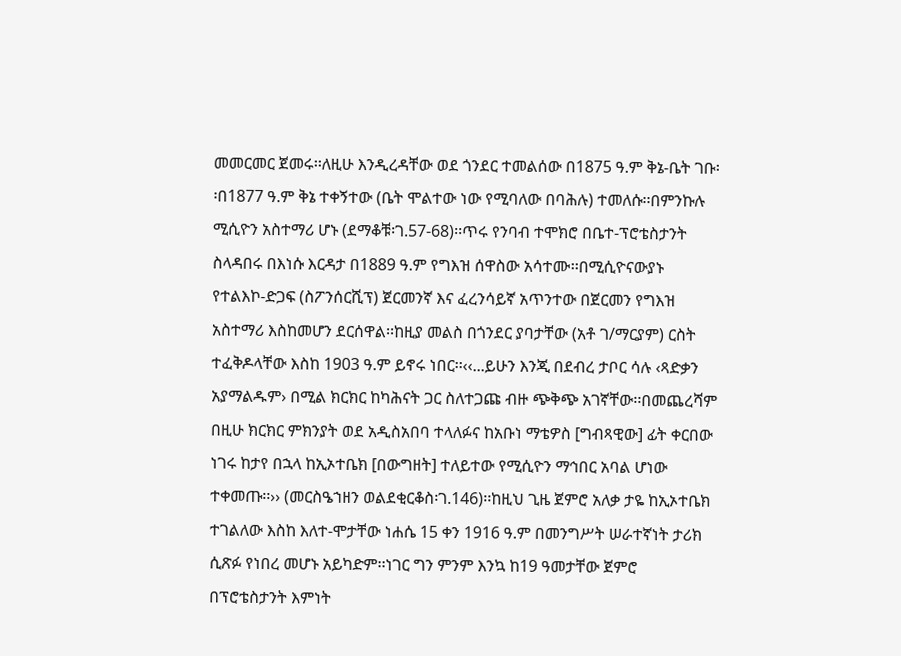መመርመር ጀመሩ፡፡ለዚሁ እንዲረዳቸው ወደ ጎንደር ተመልሰው በ1875 ዓ.ም ቅኔ-ቤት ገቡ፡፡በ1877 ዓ.ም ቅኔ ተቀኝተው (ቤት ሞልተው ነው የሚባለው በባሕሉ) ተመለሱ፡፡በምንኩሉ ሚሲዮን አስተማሪ ሆኑ (ደማቆቹ፡ገ.57-68)፡፡ጥሩ የንባብ ተሞክሮ በቤተ-ፕሮቴስታንት ስላዳበሩ በእነሱ እርዳታ በ1889 ዓ.ም የግእዝ ሰዋስው አሳተሙ፡፡በሚሲዮናውያኑ የተልእኮ-ድጋፍ (ስፖንሰርሺፕ) ጀርመንኛ እና ፈረንሳይኛ አጥንተው በጀርመን የግእዝ አስተማሪ እስከመሆን ደርሰዋል፡፡ከዚያ መልስ በጎንደር ያባታቸው (አቶ ገ/ማርያም) ርስት ተፈቅዶላቸው እስከ 1903 ዓ.ም ይኖሩ ነበር፡፡‹‹...ይሁን እንጂ በደብረ ታቦር ሳሉ ‹ጻድቃን አያማልዱም› በሚል ክርክር ከካሕናት ጋር ስለተጋጩ ብዙ ጭቅጭ አገኛቸው፡፡በመጨረሻም በዚሁ ክርክር ምክንያት ወደ አዲስአበባ ተላለፉና ከአቡነ ማቴዎስ [ግብጻዊው] ፊት ቀርበው ነገሩ ከታየ በኋላ ከኢኦተቤክ [በውግዘት] ተለይተው የሚሲዮን ማኅበር አባል ሆነው ተቀመጡ፡፡›› (መርስዔኀዘን ወልደቂርቆስ፡ገ.146)፡፡ከዚህ ጊዜ ጀምሮ አለቃ ታዬ ከኢኦተቤክ ተገልለው እስከ እለተ-ሞታቸው ነሐሴ 15 ቀን 1916 ዓ.ም በመንግሥት ሠራተኛነት ታሪክ ሲጽፉ የነበረ መሆኑ አይካድም፡፡ነገር ግን ምንም እንኳ ከ19 ዓመታቸው ጀምሮ በፕሮቴስታንት እምነት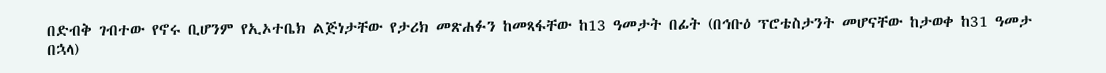በድብቅ ገብተው የኖሩ ቢሆንም የኢኦተቤክ ልጅነታቸው የታሪክ መጽሐፉን ከመጻፋቸው ከ13 ዓመታት በፊት (በኅቡዕ ፕሮቴስታንት መሆናቸው ከታወቀ ከ31 ዓመታ በኋላ)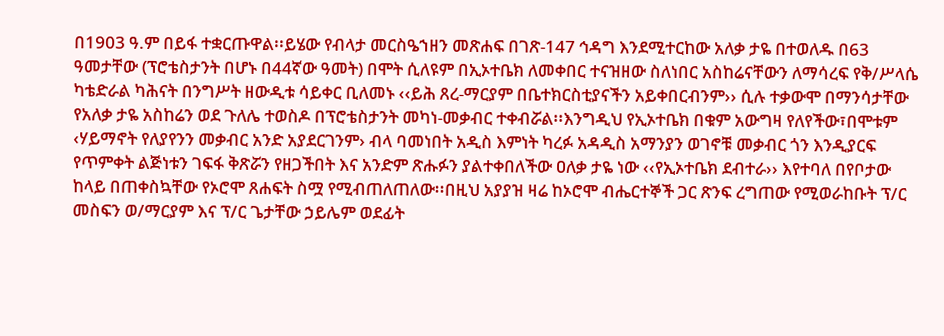በ1903 ዓ.ም በይፋ ተቋርጡዋል፡፡ይሄው የብላታ መርስዔኀዘን መጽሐፍ በገጽ-147 ኅዳግ እንደሚተርከው አለቃ ታዬ በተወለዱ በ63 ዓመታቸው (ፕሮቴስታንት በሆኑ በ44ኛው ዓመት) በሞት ሲለዩም በኢኦተቤክ ለመቀበር ተናዝዘው ስለነበር አስከሬናቸውን ለማሳረፍ የቅ/ሥላሴ ካቴድራል ካሕናት በንግሥት ዘውዲቱ ሳይቀር ቢለመኑ ‹‹ይሕ ጸረ-ማርያም በቤተክርስቲያናችን አይቀበርብንም›› ሲሉ ተቃውሞ በማንሳታቸው የአለቃ ታዬ አስከሬን ወደ ጉለሌ ተወስዶ በፕሮቴስታንት መካነ-መቃብር ተቀብሯል፡፡እንግዲህ የኢኦተቤክ በቁም አውግዛ የለየችው፣በሞቱም ‹ሃይማኖት የለያየንን መቃብር አንድ አያደርገንም› ብላ ባመነበት አዲስ እምነት ካረፉ አዳዲስ አማንያን ወገኖቹ መቃብር ጎን እንዲያርፍ የጥምቀት ልጅነቱን ገፍፋ ቅጽሯን የዘጋችበት እና አንድም ጽሑፉን ያልተቀበለችው ዐለቃ ታዬ ነው ‹‹የኢኦተቤክ ደብተራ›› እየተባለ በየቦታው ከላይ በጠቀስኳቸው የኦሮሞ ጸሐፍት ስሟ የሚብጠለጠለው፡፡በዚህ አያያዝ ዛሬ ከኦሮሞ ብሔርተኞች ጋር ጽንፍ ረግጠው የሚወራከቡት ፕ/ር መስፍን ወ/ማርያም እና ፕ/ር ጌታቸው ኃይሌም ወደፊት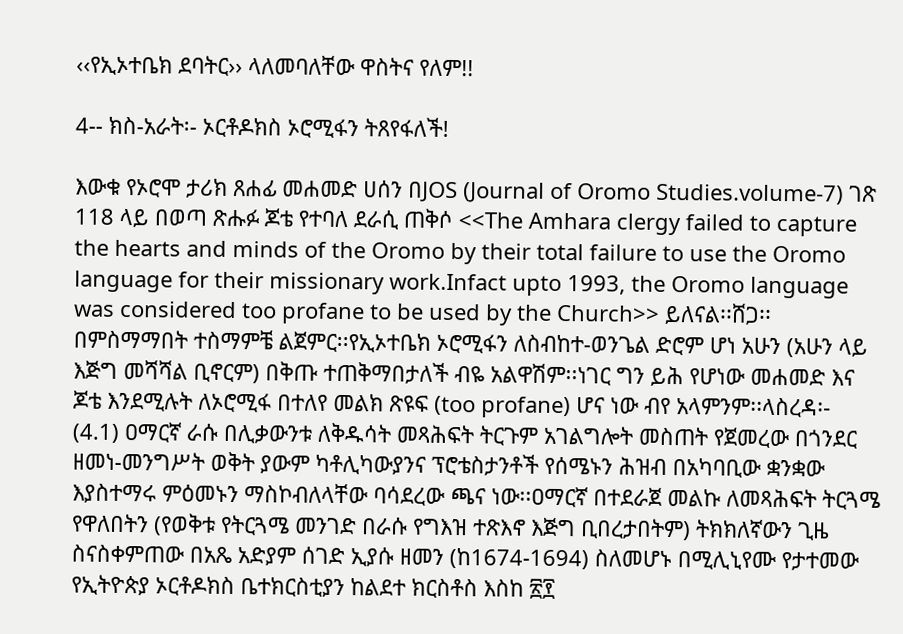‹‹የኢኦተቤክ ደባትር›› ላለመባለቸው ዋስትና የለም!!

4-- ክስ-አራት፡- ኦርቶዶክስ ኦሮሚፋን ትጸየፋለች!

እውቁ የኦሮሞ ታሪክ ጸሐፊ መሐመድ ሀሰን በJOS (Journal of Oromo Studies.volume-7) ገጽ 118 ላይ በወጣ ጽሑፉ ጆቴ የተባለ ደራሲ ጠቅሶ <<The Amhara clergy failed to capture the hearts and minds of the Oromo by their total failure to use the Oromo language for their missionary work.Infact upto 1993, the Oromo language was considered too profane to be used by the Church>> ይለናል፡፡ሸጋ፡፡በምስማማበት ተስማምቼ ልጀምር፡፡የኢኦተቤክ ኦሮሚፋን ለስብከተ-ወንጌል ድሮም ሆነ አሁን (አሁን ላይ እጅግ መሻሻል ቢኖርም) በቅጡ ተጠቅማበታለች ብዬ አልዋሽም፡፡ነገር ግን ይሕ የሆነው መሐመድ እና ጆቴ እንደሚሉት ለኦሮሚፋ በተለየ መልክ ጽዩፍ (too profane) ሆና ነው ብየ አላምንም፡፡ላስረዳ፡-
(4.1) ዐማርኛ ራሱ በሊቃውንቱ ለቅዱሳት መጻሕፍት ትርጉም አገልግሎት መስጠት የጀመረው በጎንደር ዘመነ-መንግሥት ወቅት ያውም ካቶሊካውያንና ፕሮቴስታንቶች የሰሜኑን ሕዝብ በአካባቢው ቋንቋው እያስተማሩ ምዕመኑን ማስኮብለላቸው ባሳደረው ጫና ነው፡፡ዐማርኛ በተደራጀ መልኩ ለመጻሕፍት ትርጓሜ የዋለበትን (የወቅቱ የትርጓሜ መንገድ በራሱ የግእዝ ተጽእኖ እጅግ ቢበረታበትም) ትክክለኛውን ጊዜ ስናስቀምጠው በአጼ አድያም ሰገድ ኢያሱ ዘመን (ከ1674-1694) ስለመሆኑ በሚሊኒየሙ የታተመው የኢትዮጵያ ኦርቶዶክስ ቤተክርስቲያን ከልደተ ክርስቶስ እስከ ፳፻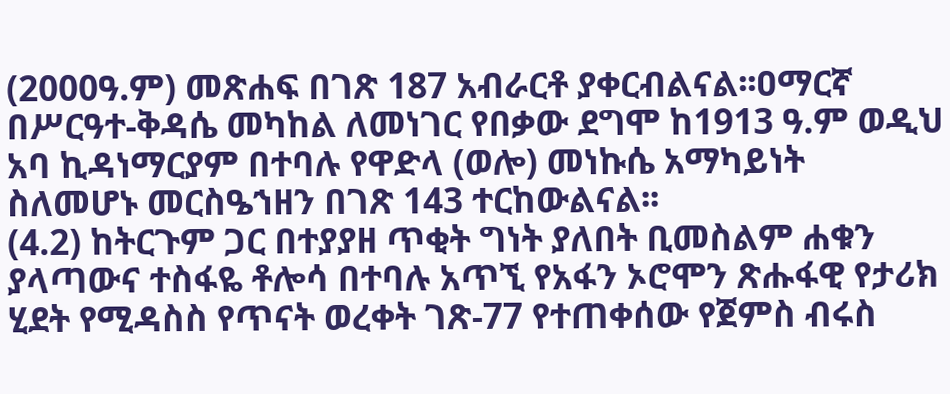(2000ዓ.ም) መጽሐፍ በገጽ 187 አብራርቶ ያቀርብልናል፡፡ዐማርኛ በሥርዓተ-ቅዳሴ መካከል ለመነገር የበቃው ደግሞ ከ1913 ዓ.ም ወዲህ አባ ኪዳነማርያም በተባሉ የዋድላ (ወሎ) መነኩሴ አማካይነት ስለመሆኑ መርስዔኀዘን በገጽ 143 ተርከውልናል፡፡
(4.2) ከትርጉም ጋር በተያያዘ ጥቂት ግነት ያለበት ቢመስልም ሐቁን ያላጣውና ተስፋዬ ቶሎሳ በተባሉ አጥኚ የአፋን ኦሮሞን ጽሑፋዊ የታሪክ ሂደት የሚዳስስ የጥናት ወረቀት ገጽ-77 የተጠቀሰው የጀምስ ብሩስ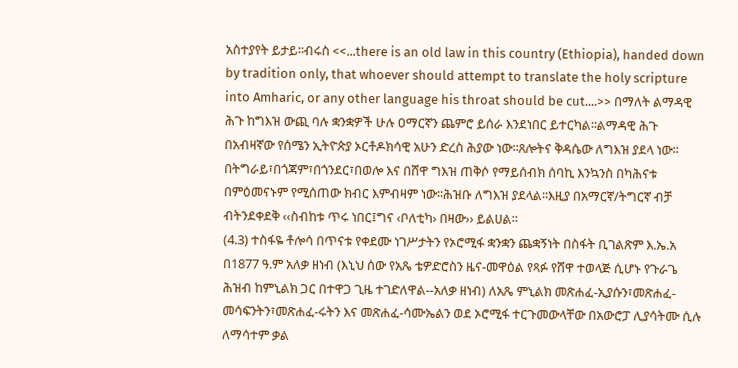አስተያየት ይታይ፡፡ብሩስ <<...there is an old law in this country (Ethiopia), handed down by tradition only, that whoever should attempt to translate the holy scripture into Amharic, or any other language his throat should be cut....>> በማለት ልማዳዊ ሕጉ ከግእዝ ውጪ ባሉ ቋንቋዎች ሁሉ ዐማርኛን ጨምሮ ይሰራ እንደነበር ይተርካል፡፡ልማዳዊ ሕጉ በአብዛኛው የሰሜን ኢትዮጵያ ኦርቶዶክሳዊ አሁን ድረስ ሕያው ነው፡፡ጸሎትና ቅዳሴው ለግእዝ ያደላ ነው፡፡በትግራይ፣በጎጃም፣በጎንደር፣በወሎ እና በሸዋ ግእዝ ጠቅሶ የማይሰብክ ሰባኪ እንኳንስ በካሕናቱ በምዕመናኑም የሚሰጠው ክብር እምብዛም ነው፡፡ሕዝቡ ለግእዝ ያደላል፡፡እዚያ በአማርኛ/ትግርኛ ብቻ ብትንደቀደቅ ‹‹ስብከቱ ጥሩ ነበር፤ግና ‹ቦለቲካ› በዛው›› ይልሀል፡፡
(4.3) ተስፋዬ ቶሎሳ በጥናቱ የቀደሙ ነገሥታትን የኦሮሚፋ ቋንቋን ጨቋኝነት በስፋት ቢገልጽም እ.ኤ.አ በ1877 ዓ.ም አለቃ ዘነብ (እኒህ ሰው የአጼ ቴዎድሮስን ዜና-መዋዕል የጻፉ የሸዋ ተወላጅ ሲሆኑ የጉራጌ ሕዝብ ከምኒልክ ጋር በተዋጋ ጊዜ ተገድለዋል--አለቃ ዘነብ) ለአጼ ምኒልክ መጽሐፈ-ኢያሱን፣መጽሐፈ-መሳፍንትን፣መጽሐፈ-ሩትን እና መጽሐፈ-ሳሙኤልን ወደ ኦሮሚፋ ተርጉመውላቸው በአውሮፓ ሊያሳትሙ ሲሉ ለማሳተም ቃል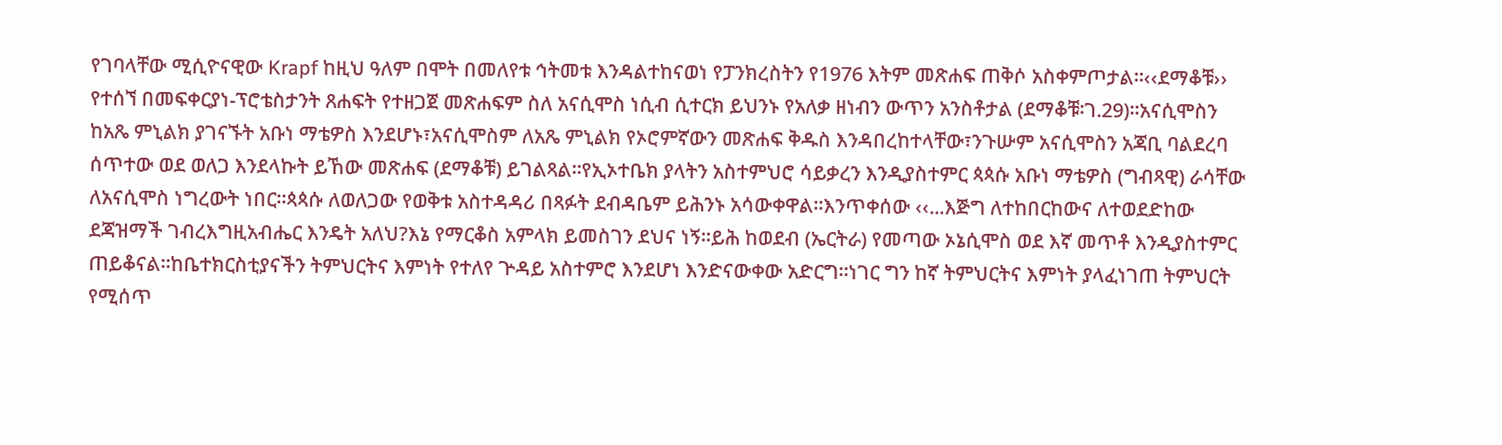የገባላቸው ሚሲዮናዊው Krapf ከዚህ ዓለም በሞት በመለየቱ ኅትመቱ እንዳልተከናወነ የፓንክረስትን የ1976 እትም መጽሐፍ ጠቅሶ አስቀምጦታል፡፡‹‹ደማቆቹ›› የተሰኘ በመፍቀርያነ-ፕሮቴስታንት ጸሐፍት የተዘጋጀ መጽሐፍም ስለ አናሲሞስ ነሲብ ሲተርክ ይህንኑ የአለቃ ዘነብን ውጥን አንስቶታል (ደማቆቹ፡ገ.29)፡፡አናሲሞስን ከአጼ ምኒልክ ያገናኙት አቡነ ማቴዎስ እንደሆኑ፣አናሲሞስም ለአጼ ምኒልክ የኦሮምኛውን መጽሐፍ ቅዱስ እንዳበረከተላቸው፣ንጉሡም አናሲሞስን አጃቢ ባልደረባ ሰጥተው ወደ ወለጋ እንደላኩት ይኸው መጽሐፍ (ደማቆቹ) ይገልጻል፡፡የኢኦተቤክ ያላትን አስተምህሮ ሳይቃረን እንዲያስተምር ጳጳሱ አቡነ ማቴዎስ (ግብጻዊ) ራሳቸው ለአናሲሞስ ነግረውት ነበር፡፡ጳጳሱ ለወለጋው የወቅቱ አስተዳዳሪ በጻፉት ደብዳቤም ይሕንኑ አሳውቀዋል፡፡እንጥቀሰው ‹‹...እጅግ ለተከበርከውና ለተወደድከው ደጃዝማች ገብረእግዚአብሔር እንዴት አለህ?እኔ የማርቆስ አምላክ ይመስገን ደህና ነኝ፡፡ይሕ ከወደብ (ኤርትራ) የመጣው ኦኔሲሞስ ወደ እኛ መጥቶ እንዲያስተምር ጠይቆናል፡፡ከቤተክርስቲያናችን ትምህርትና እምነት የተለየ ጕዳይ አስተምሮ እንደሆነ እንድናውቀው አድርግ፡፡ነገር ግን ከኛ ትምህርትና እምነት ያላፈነገጠ ትምህርት የሚሰጥ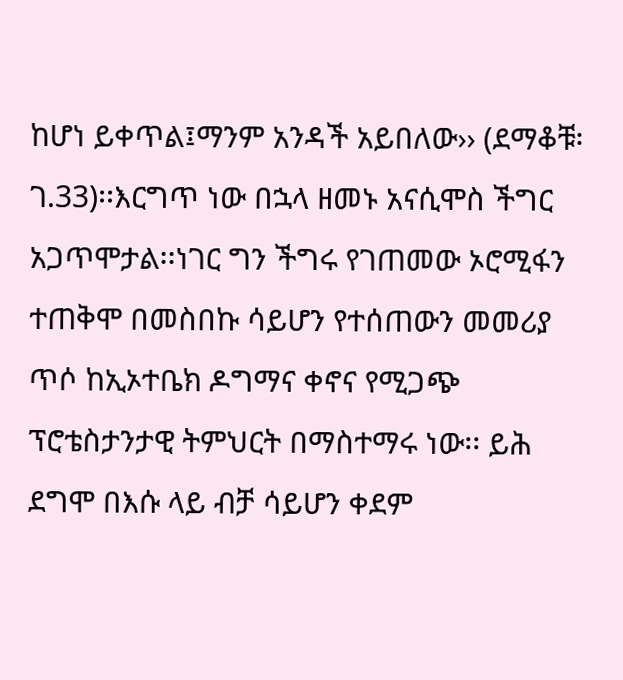ከሆነ ይቀጥል፤ማንም አንዳች አይበለው›› (ደማቆቹ፡ገ.33)፡፡እርግጥ ነው በኋላ ዘመኑ አናሲሞስ ችግር አጋጥሞታል፡፡ነገር ግን ችግሩ የገጠመው ኦሮሚፋን ተጠቅሞ በመስበኩ ሳይሆን የተሰጠውን መመሪያ ጥሶ ከኢኦተቤክ ዶግማና ቀኖና የሚጋጭ ፕሮቴስታንታዊ ትምህርት በማስተማሩ ነው፡፡ ይሕ ደግሞ በእሱ ላይ ብቻ ሳይሆን ቀደም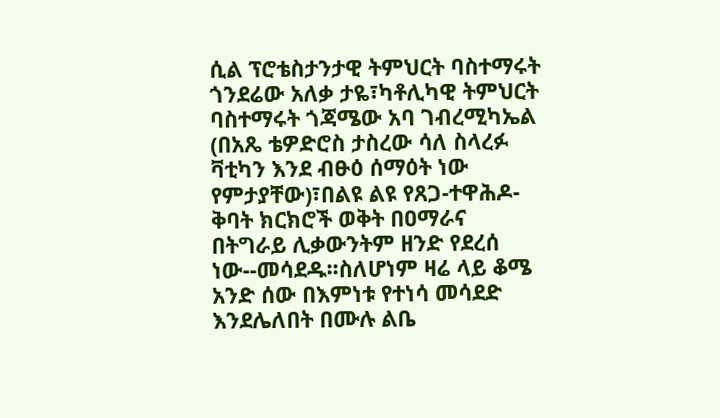ሲል ፕሮቴስታንታዊ ትምህርት ባስተማሩት ጎንደሬው አለቃ ታዬ፣ካቶሊካዊ ትምህርት ባስተማሩት ጎጃሜው አባ ገብረሚካኤል (በአጼ ቴዎድሮስ ታስረው ሳለ ስላረፉ ቫቲካን እንደ ብፁዕ ሰማዕት ነው የምታያቸው)፣በልዩ ልዩ የጸጋ-ተዋሕዶ-ቅባት ክርክሮች ወቅት በዐማራና በትግራይ ሊቃውንትም ዘንድ የደረሰ ነው--መሳደዱ፡፡ስለሆነም ዛሬ ላይ ቆሜ አንድ ሰው በእምነቱ የተነሳ መሳደድ እንደሌለበት በሙሉ ልቤ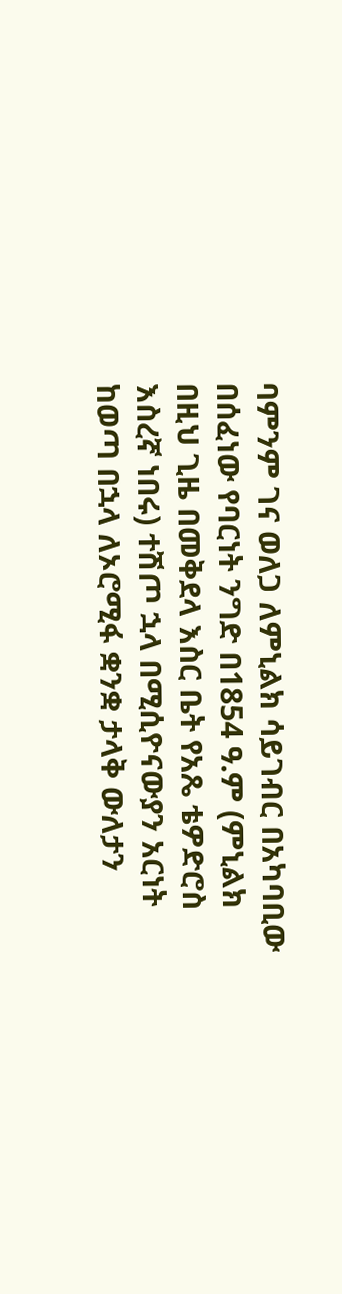ባምንም ገና ወለጋ ለምኒልክ ሳይገብር በአካባቢው በሰፈነው የባርነት ንግድ በ1854 ዓ.ም (ምኒልክ በዚህ ጊዜ በመቅደላ እስር ቤት የአጼ ቴዎድሮስ እስረኛ ነበሩ) ተሽጦ ኋላ በሚሲዮናውያን አርነት ከወጣ በኋላ ለኦሮሚፋ ቋንቋ ታላቅ ውለታን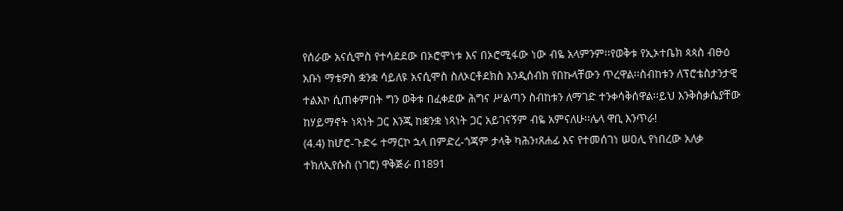የሰራው አናሲሞስ የተሳደደው በኦሮሞነቱ እና በኦሮሚፋው ነው ብዬ አላምንም፡፡የወቅቱ የኢኦተቤክ ጳጳስ ብፁዕ አቡነ ማቴዎስ ቋንቋ ሳይለዩ አናሲሞስ ስለኦርቶደክስ እንዲሰብክ የበኩላቸውን ጥረዋል፡፡ስብከቱን ለፕሮቴስታንታዊ ተልእኮ ሲጠቀምበት ግን ወቅቱ በፈቀደው ሕግና ሥልጣን ስብከቱን ለማገድ ተንቀሳቅሰዋል፡፡ይህ እንቅስቃሴያቸው ከሃይማኖት ነጻነት ጋር እንጂ ከቋንቋ ነጻነት ጋር አይገናኝም ብዬ አምናለሁ፡፡ሌላ ዋቢ እንጥራ!
(4.4) ከሆሮ-ጉድሩ ተማርኮ ኋላ በምድረ-ጎጃም ታላቅ ካሕን፣ጸሐፊ እና የተመሰገነ ሠዐሊ የነበረው አለቃ ተክለኢየሱስ (ነገሮ) ዋቅጅራ በ1891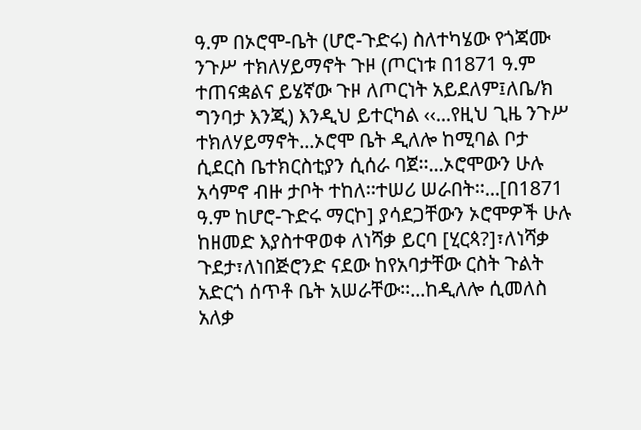ዓ.ም በኦሮሞ-ቤት (ሆሮ-ጉድሩ) ስለተካሄው የጎጃሙ ንጉሥ ተክለሃይማኖት ጉዞ (ጦርነቱ በ1871 ዓ.ም ተጠናቋልና ይሄኛው ጉዞ ለጦርነት አይደለም፤ለቤ/ክ ግንባታ እንጂ) እንዲህ ይተርካል ‹‹...የዚህ ጊዜ ንጉሥ ተክለሃይማኖት...ኦሮሞ ቤት ዲለሎ ከሚባል ቦታ ሲደርስ ቤተክርስቲያን ሲሰራ ባጀ፡፡...ኦሮሞውን ሁሉ አሳምኖ ብዙ ታቦት ተከለ፡፡ተሠሪ ሠራበት፡፡...[በ1871 ዓ.ም ከሆሮ-ጉድሩ ማርኮ] ያሳደጋቸውን ኦሮሞዎች ሁሉ ከዘመድ እያስተዋወቀ ለነሻቃ ይርባ [ሂርጳ?]፣ለነሻቃ ጉደታ፣ለነበጅሮንድ ናደው ከየአባታቸው ርስት ጉልት አድርጎ ሰጥቶ ቤት አሠራቸው፡፡...ከዲለሎ ሲመለስ አለቃ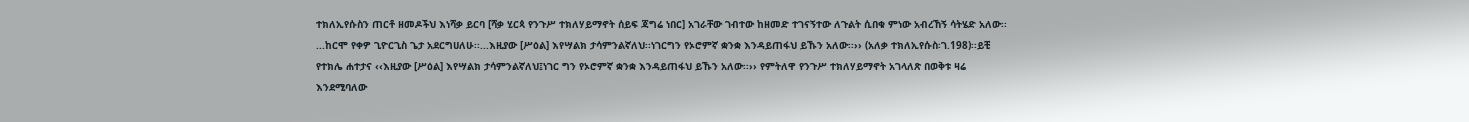ተክለኢየሱስን ጠርቶ ዘመዶችህ እነሻቃ ይርባ [ሻቃ ሂርጳ የንጉሥ ተክለሃይማኖት ሰይፍ ጃግሬ ነበር] አገራቸው ገብተው ከዘመድ ተገናኝተው ለጉልት ሲበቁ ምነው አብረኸኝ ሳትሄድ አለው፡፡...ከርሞ የቀዎ ጊዮርጊስ ጌታ አደርግሀለሁ፡፡...እዚያው [ሥዕል] እየሣልክ ታሳምንልኛለህ፡፡ነገርግን የኦሮምኛ ቋንቋ እንዳይጠፋህ ይኹን አለው፡፡›› (አለቃ ተክለኢየሱስ፡ገ.198)፡፡ይቺ የተክሌ ሐተታና ‹‹እዚያው [ሥዕል] እየሣልክ ታሳምንልኛለህ፤ነገር ግን የኦሮምኛ ቋንቋ እንዳይጠፋህ ይኹን አለው፡፡›› የምትለዋ የንጉሥ ተክለሃይማኖት አገላለጽ በወቅቱ ዛሬ እንደሚባለው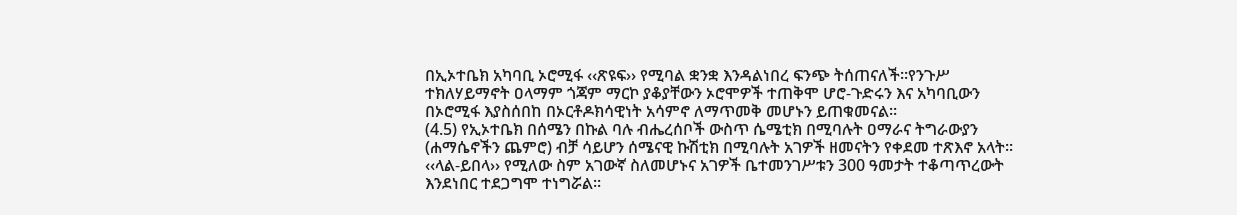በኢኦተቤክ አካባቢ ኦሮሚፋ ‹‹ጽዩፍ›› የሚባል ቋንቋ እንዳልነበረ ፍንጭ ትሰጠናለች፡፡የንጉሥ ተክለሃይማኖት ዐላማም ጎጃም ማርኮ ያቆያቸውን ኦሮሞዎች ተጠቅሞ ሆሮ-ጉድሩን እና አካባቢውን በኦሮሚፋ እያስሰበከ በኦርቶዶክሳዊነት አሳምኖ ለማጥመቅ መሆኑን ይጠቁመናል፡፡
(4.5) የኢኦተቤክ በሰሜን በኩል ባሉ ብሔረሰቦች ውስጥ ሴሜቲክ በሚባሉት ዐማራና ትግራውያን (ሐማሴኖችን ጨምሮ) ብቻ ሳይሆን ሰሜናዊ ኩሽቲክ በሚባሉት አገዎች ዘመናትን የቀደመ ተጽእኖ አላት፡፡‹‹ላል-ይበላ›› የሚለው ስም አገውኛ ስለመሆኑና አገዎች ቤተመንገሥቱን 300 ዓመታት ተቆጣጥረውት እንደነበር ተደጋግሞ ተነግሯል፡፡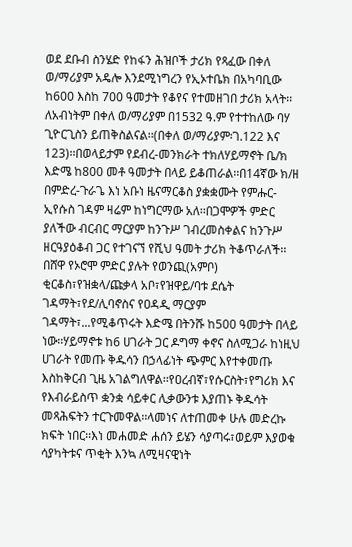ወደ ደቡብ ስንሄድ የከፋን ሕዝቦች ታሪክ የጻፈው በቀለ ወ/ማሪያም አዴሎ እንደሚነግረን የኢኦተቤክ በአካባቢው ከ600 እስከ 700 ዓመታት የቆየና የተመዘገበ ታሪክ አላት፡፡ለአብነትም በቀለ ወ/ማሪያም በ1532 ዓ.ም የተተከለው ባሃ ጊዮርጊስን ይጠቅስልናል፡፡(በቀለ ወ/ማሪያም፡ገ.122 እና 123)፡፡በወላይታም የደብረ-መንክራት ተክለሃይማኖት ቤ/ክ እድሜ ከ800 መቶ ዓመታት በላይ ይቆጠራል፡፡በ14ኛው ክ/ዘ በምድረ-ጉራጌ እነ አቡነ ዜናማርቆስ ያቋቋሙት የምሑር-ኢየሱስ ገዳም ዛሬም ከነግርማው አለ፡፡በጋሞዎች ምድር ያለችው ብርብር ማርያም ከንጉሥ ገብረመስቀልና ከንጉሥ ዘርዓያዕቆብ ጋር የተገናኘ የሺህ ዓመት ታሪክ ትቆጥራለች፡፡በሸዋ የኦሮሞ ምድር ያሉት የወንጪ(አምቦ) ቂርቆስ፣የዝቋላ/ጩቃላ አቦ፣የዝዋይ/ባቱ ደሴት ገዳማት፣የደ/ሊባኖስና የዐዳዲ ማርያም ገዳማት፣...የሚቆጥሩት እድሜ በትንሹ ከ500 ዓመታት በላይ ነው፡፡ሃይማኖቱ ከ6 ሀገራት ጋር ዶግማ ቀኖና ስለሚጋራ ከነዚህ ሀገራት የመጡ ቅዱሳን በኃላፊነት ጭምር እየተቀመጡ እስከቅርብ ጊዜ አገልግለዋል፡፡የዐረብኛ፣የሱርስት፣የግሪክ እና የእብራይስጥ ቋንቋ ሳይቀር ሊቃውንቱ እያጠኑ ቅዱሳት መጻሕፍትን ተርጉመዋል፡፡ላመነና ለተጠመቀ ሁሉ መድረኩ ክፍት ነበር፡፡እነ መሐመድ ሐሰን ይሄን ሳያጣሩ፣ወይም እያወቁ ሳያካትቱና ጥቂት እንኳ ለሚዛናዊነት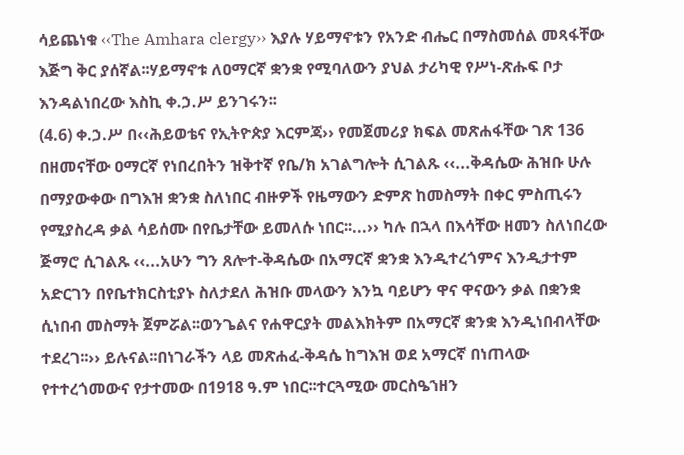ሳይጨነቁ ‹‹The Amhara clergy›› እያሉ ሃይማኖቱን የአንድ ብሔር በማስመሰል መጻፋቸው እጅግ ቅር ያሰኛል፡፡ሃይማኖቱ ለዐማርኛ ቋንቋ የሚባለውን ያህል ታሪካዊ የሥነ-ጽሑፍ ቦታ እንዳልነበረው እስኪ ቀ.ኃ.ሥ ይንገሩን፡፡
(4.6) ቀ.ኃ.ሥ በ‹‹ሕይወቴና የኢትዮጵያ እርምጃ›› የመጀመሪያ ክፍል መጽሐፋቸው ገጽ 136 በዘመናቸው ዐማርኛ የነበረበትን ዝቅተኛ የቤ/ክ አገልግሎት ሲገልጹ ‹‹...ቅዳሴው ሕዝቡ ሁሉ በማያውቀው በግእዝ ቋንቋ ስለነበር ብዙዎች የዜማውን ድምጽ ከመስማት በቀር ምስጢሩን የሚያስረዳ ቃል ሳይሰሙ በየቤታቸው ይመለሱ ነበር፡፡...›› ካሉ በኋላ በእሳቸው ዘመን ስለነበረው ጅማሮ ሲገልጹ ‹‹...አሁን ግን ጸሎተ-ቅዳሴው በአማርኛ ቋንቋ እንዲተረጎምና እንዲታተም አድርገን በየቤተክርስቲያኑ ስለታደለ ሕዝቡ መላውን እንኳ ባይሆን ዋና ዋናውን ቃል በቋንቋ ሲነበብ መስማት ጀምሯል፡፡ወንጌልና የሐዋርያት መልእክትም በአማርኛ ቋንቋ እንዲነበብላቸው ተደረገ፡፡›› ይሉናል፡፡በነገራችን ላይ መጽሐፈ-ቅዳሴ ከግእዝ ወደ አማርኛ በነጠላው የተተረጎመውና የታተመው በ1918 ዓ.ም ነበር፡፡ተርጓሚው መርስዔኀዘን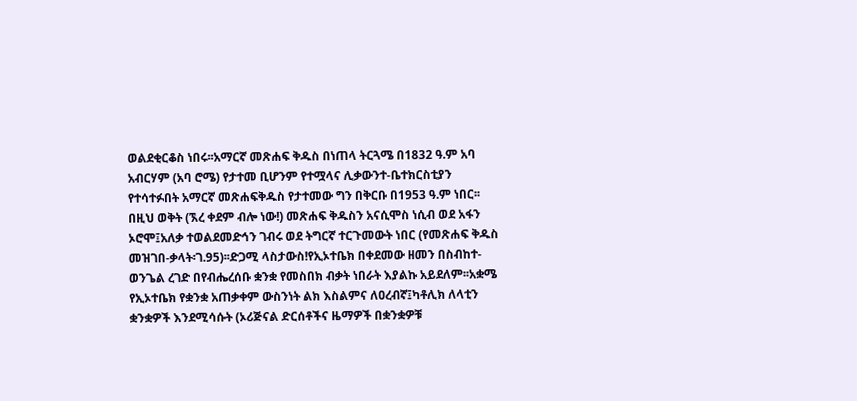ወልደቂርቆስ ነበሩ፡፡አማርኛ መጽሐፍ ቅዱስ በነጠላ ትርጓሜ በ1832 ዓ.ም አባ አብርሃም (አባ ሮሜ) የታተመ ቢሆንም የተሟላና ሊቃውንተ-ቤተክርስቲያን የተሳተፉበት አማርኛ መጽሐፍቅዱስ የታተመው ግን በቅርቡ በ1953 ዓ.ም ነበር፡፡በዚህ ወቅት (ኧረ ቀደም ብሎ ነው!) መጽሐፍ ቅዱስን አናሲሞስ ነሲብ ወደ አፋን ኦሮሞ፤አለቃ ተወልደመድኅን ገብሩ ወደ ትግርኛ ተርጉመውት ነበር (የመጽሐፍ ቅዱስ መዝገበ-ቃላት፡ገ.95)፡፡ድጋሚ ላስታውስ!የኢኦተቤክ በቀደመው ዘመን በስብከተ-ወንጌል ረገድ በየብሔረሰቡ ቋንቋ የመስበክ ብቃት ነበራት እያልኩ አይደለም፡፡አቋሜ የኢኦተቤክ የቋንቋ አጠቃቀም ውስንነት ልክ እስልምና ለዐረብኛ፤ካቶሊክ ለላቲን ቋንቋዎች እንደሚሳሱት (ኦሪጅናል ድርሰቶችና ዜማዎች በቋንቋዎቹ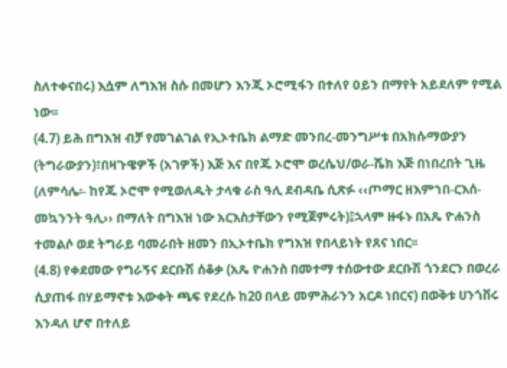ስለተቀናበሩ) እሷም ለግእዝ ስሱ በመሆን እንጂ ኦሮሚፋን በተለየ ዐይን በማየት አይደለም የሚል ነው፡፡
(4.7) ይሕ በግእዝ ብቻ የመገልገል የኢኦተቤክ ልማድ መንበረ-መንግሥቱ በአክሱማውያን (ትግራውያን)፣በዛጉዌዎች (አገዎች) እጅ እና በየጁ ኦሮሞ ወረሴህ/ወራ-ሼክ እጅ በነበረበት ጊዜ (ለምሳሌ፡- ከየጁ ኦሮሞ የሚወለዱት ታላቁ ራስ ዓሊ ደብዳቤ ሲጽፉ ‹‹ጦማር ዘእምኀበ-ርእሰ-መኳንንት ዓሊ›› በማለት በግእዝ ነው አርእስታቸውን የሚጀምሩት)፤ኋላም ዙፋኑ በአጼ ዮሐንስ ተመልሶ ወደ ትግራይ ባመራበት ዘመን በኢኦተቤክ የግእዝ የበላይነት የጸና ነበር፡፡
(4.8) የቀደመው የግራኝና ደርቡሽ ሰቆቃ (አጼ ዮሐንስ በመተማ ተሰውተው ደርቡሽ ጎንደርን በወረራ ሲያጠፋ በሃይማኖቱ እውቀት ጫፍ የደረሱ ከ20 በላይ መምሕራንን አርዶ ነበርና) በወቅቱ ሀንጎቨሩ እንዳለ ሆኖ በተለይ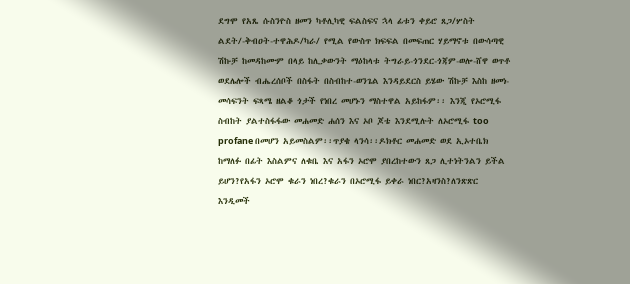ደግሞ የአጼ ሱስንዮስ ዘመን ካቶሊካዊ ፍልስፍና ኋላ ፊቱን ቀይሮ ጸጋ/ሦስት ልደት/-ቅብዐት-ተዋሕዶ/ካራ/ የሚል የውስጥ ክፍፍል በመፍጠር ሃይማኖቱ በውሳጣዊ ሽኩቻ ከመዳከሙም በላይ ከሊቃውንት ማዕከላቱ ትግራይ-ጎንደር-ጎጃም-ወሎ-ሸዋ ወጥቶ ወደሌሎች ብሔረሰቦች በስፋት በስብከተ-ወንጌል እንዳይደርስ ይሄው ሽኩቻ እስከ ዘመነ-መሳፍንት ፍጻሜ ዘልቆ ጎታች የነበረ መሆኑን ማስተዋል አይከፋም፡፡ እንጂ የኦሮሚፋ ስብከት ያልተስፋፋው መሐመድ ሐሰን እና ኦቦ ጆቴ እንደሚሉት ለኦሮሚፋ too profane በመሆን አይመስልም፡፡ጥያቄ ላንሳ፡፡ዶክቶር መሐመድ ወደ ኢኦተቤክ ከማለፉ በፊት እስልምና ለቁቤ እና አፋን ኦሮሞ ያበረከተውን ጸጋ ሊተነትንልን ይችል ይሆን?የአፋን ኦሮሞ ቁራን ነበረ?ቁራን በኦሮሚፋ ይቀራ ነበር?አዛንስ?ለንጽጽር እንዲመች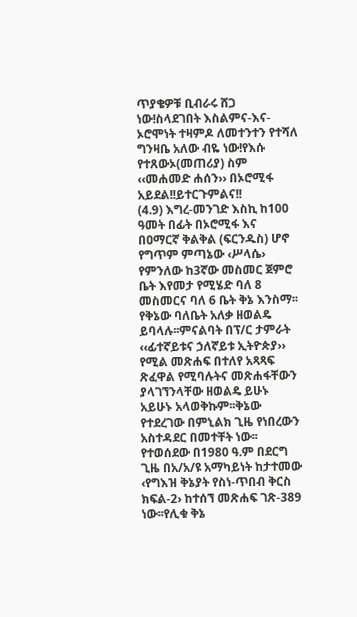ጥያቄዎቹ ቢብራሩ ሸጋ ነው!ስላደገበት እስልምና-እና-ኦሮሞነት ተዛምዶ ለመተንተን የተሻለ ግንዛቤ አለው ብዬ ነው!የእሱ የተጸውኦ(መጠሪያ) ስም ‹‹መሐመድ ሐሰን›› በኦሮሚፋ አይደል!!ይተርጉምልና!!
(4.9) እግረ-መንገድ እስኪ ከ100 ዓመት በፊት በኦሮሚፋ እና በዐማርኛ ቅልቅል (ፍርንዱስ) ሆኖ የግጥም ምጣኔው ‹ሥላሴ› የምንለው ከ3ኛው መስመር ጀምሮ ቤት እየመታ የሚሄድ ባለ 8 መስመርና ባለ 6 ቤት ቅኔ እንስማ፡፡የቅኔው ባለቤት አለቃ ዘወልዴ ይባላሉ፡፡ምናልባት በፕ/ር ታምራት ‹‹ፊተኛይቱና ኃለኛይቱ ኢትዮጵያ›› የሚል መጽሐፍ በተለየ አጻጻፍ ጽፈዋል የሚባሉትና መጽሐፋቸውን ያላገኘንላቸው ዘወልዴ ይሁኑ አይሁኑ አላወቅኩም፡፡ቅኔው የተደረገው በምኒልክ ጊዜ የነበረውን አስተዳደር በመተቸት ነው፡፡የተወሰደው በ1980 ዓ.ም በደርግ ጊዜ በአ/አ/ዩ አማካይነት ከታተመው ‹የግእዝ ቅኔያት የስነ-ጥበብ ቅርስ ክፍል-2› ከተሰኘ መጽሐፍ ገጽ-389 ነው፡፡የሊቁ ቅኔ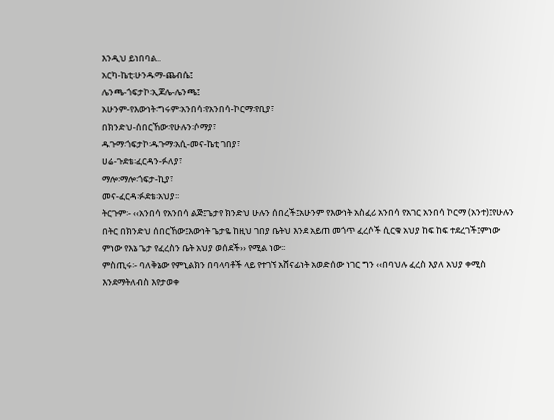እንዲህ ይነበባል..
አርካ-ኬቲ፡ሁንዱማ-ጨብሴ፤
ሌንጫ-ጎፍታኮ፡ኢጆሌ-ሌንጫ፤
አሁንም-የእውነት፡ግሩም፡አንበሳ፡የአንበሳ-ኮርማ፡የቢያ፣
በክንድህ-ሰበርኸው፡የሁሉን፡ሶማያ፣
ዱጉማ፡ጎፍታኮ፡ዱጉማ፡አሲ-መና-ኬቲ ገበያ፣
ሀሬ-ጉደቴ፡ፈርዳን-ፉለያ፣
ማሎ፡ማሎ፡ጎፍታ-ኪያ፣
መና-ፈርዳ፡ፉደቴ፡አህያ፡፡
ትርጉም፡- ‹‹አንበሳ የአንበሳ ልጅ፤ጌታየ ክንድህ ሁሉን ሰበረች፤አሁንም የእውነት አስፈሪ አንበሳ የአገር አንበሳ ኮርማ (አንተ)፤የሁሉን በትር በክንድህ ሰበርኸው፤እውነት ጌታዬ ከዚህ ገበያ ቤትህ እንደ አይጠ መጎጥ ፈረሶች ሲርቁ አህያ ከፍ ከፍ ተደረገች፤ምነው ምነው የእኔ ጌታ የፈረስን ቤት አህያ ወሰደች›› የሚል ነው፡፡
ምስጢሩ፡- ባለቅኔው የምኒልክን በባላባቶች ላይ የተገኘ አሸናፊነት አወድሰው ነገር ግን ‹‹በባህሉ ፈረስ እያለ አህያ ቀሚስ እንደማትለብስ እየታወቀ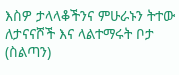እስዎ ታላላቆችንና ምሁራኑን ትተው ለታናናሾች እና ላልተማሩት ቦታ (ስልጣን)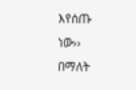እየሰጡ ነው›› በማለት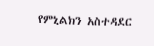የምኒልክን አስተዳደር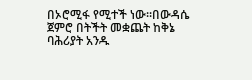በኦሮሚፋ የሚተች ነው፡፡በውዳሴ ጀምሮ በትችት መቋጨት ከቅኔ ባሕሪያት አንዱ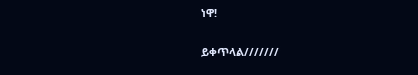ነዋ!

ይቀጥላል///////